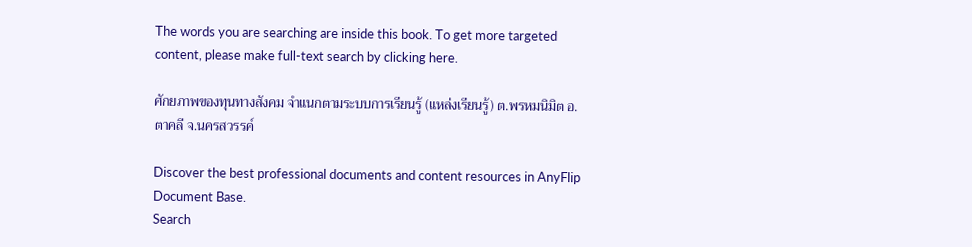The words you are searching are inside this book. To get more targeted content, please make full-text search by clicking here.

ศักยภาพของทุนทางสังคม จำแนกตามระบบการเรียนรู้ (แหล่งเรียนรู้) ต.พรหมนิมิต อ.ตาคลี จ.นครสวรรค์

Discover the best professional documents and content resources in AnyFlip Document Base.
Search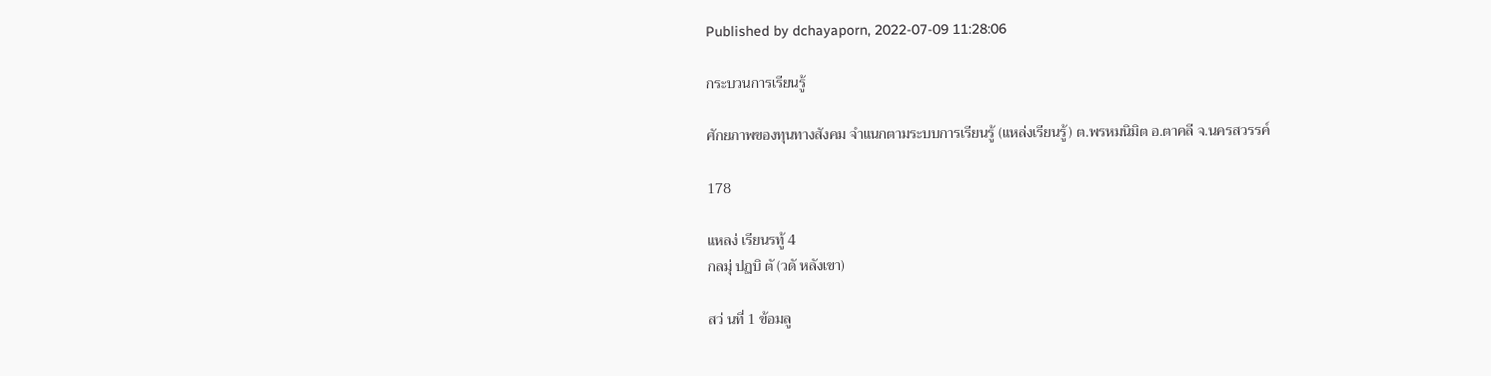Published by dchayaporn, 2022-07-09 11:28:06

กระบวนการเรียนรู้

ศักยภาพของทุนทางสังคม จำแนกตามระบบการเรียนรู้ (แหล่งเรียนรู้) ต.พรหมนิมิต อ.ตาคลี จ.นครสวรรค์

178

แหลง่ เรียนรทู้ 4
กลมุ่ ปฏบิ ตั (วดั หลังเขา)

สว่ นที่ 1 ข้อมลู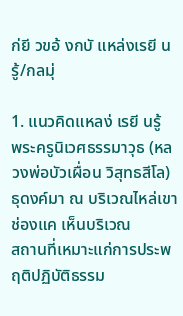ก่ยี วขอ้ งกบั แหล่งเรยี นรู้/กลมุ่

1. แนวคิดแหลง่ เรยี นรู้
พระครูนิเวศธรรมาวุธ (หลวงพ่อบัวเผื่อน วิสุทธสีโล) ธุดงค์มา ณ บริเวณไหล่เขาช่องแค เห็นบริเวณ
สถานที่เหมาะแก่การประพฤติปฏิบัติธรรม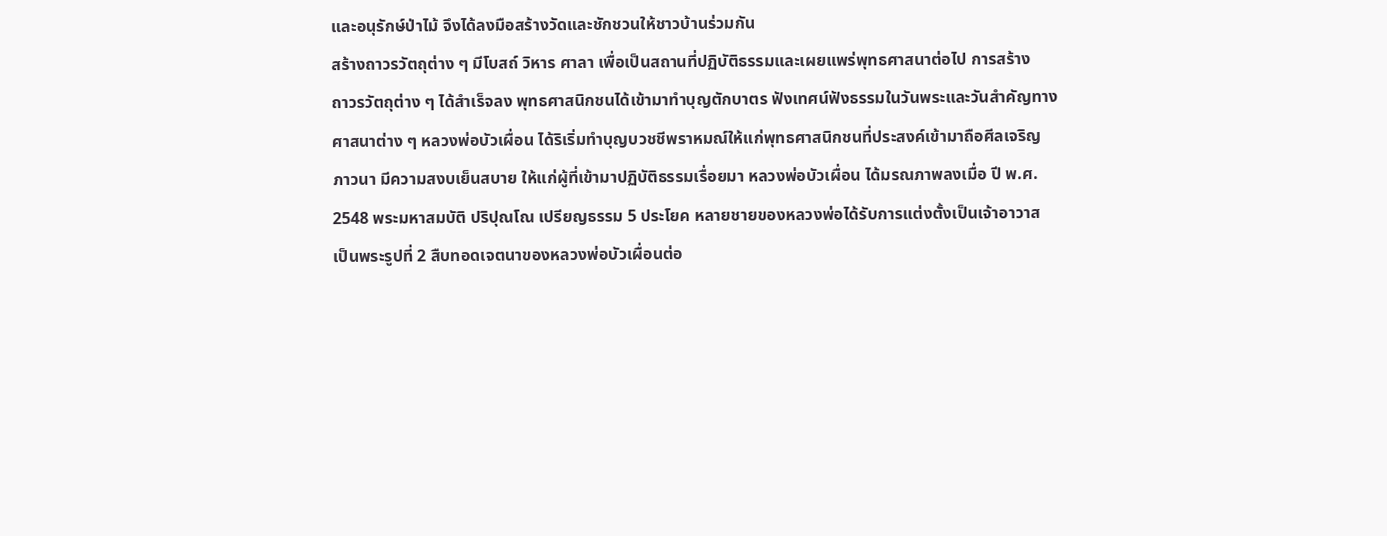และอนุรักษ์ป่าไม้ จึงได้ลงมือสร้างวัดและชักชวนให้ชาวบ้านร่วมกัน
สร้างถาวรวัตถุต่าง ๆ มีโบสถ์ วิหาร ศาลา เพื่อเป็นสถานที่ปฏิบัติธรรมและเผยแพร่พุทธศาสนาต่อไป การสร้าง
ถาวรวัตถุต่าง ๆ ได้สำเร็จลง พุทธศาสนิกชนได้เข้ามาทำบุญตักบาตร ฟังเทศน์ฟังธรรมในวันพระและวันสำคัญทาง
ศาสนาต่าง ๆ หลวงพ่อบัวเผื่อน ได้ริเริ่มทำบุญบวชชีพราหมณ์ให้แก่พุทธศาสนิกชนที่ประสงค์เข้ามาถือศีลเจริญ
ภาวนา มีความสงบเย็นสบาย ให้แก่ผู้ที่เข้ามาปฏิบัติธรรมเรื่อยมา หลวงพ่อบัวเผื่อน ได้มรณภาพลงเมื่อ ปี พ.ศ.
2548 พระมหาสมบัติ ปริปุณโณ เปรียญธรรม 5 ประโยค หลายชายของหลวงพ่อได้รับการแต่งตั้งเป็นเจ้าอาวาส
เป็นพระรูปที่ 2 สืบทอดเจตนาของหลวงพ่อบัวเผื่อนต่อ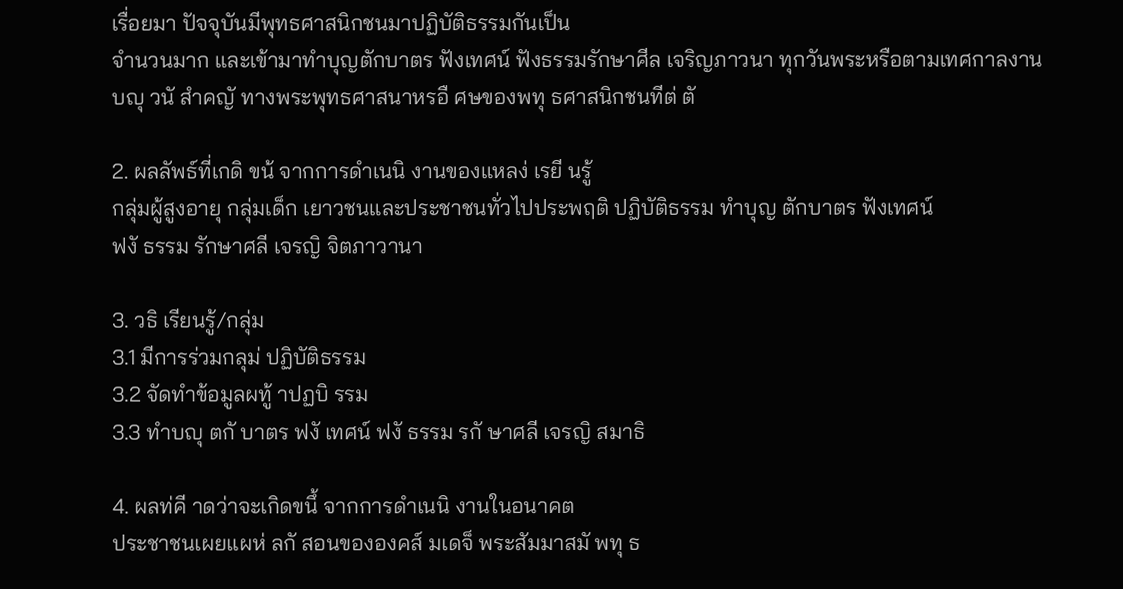เรื่อยมา ปัจจุบันมีพุทธศาสนิกชนมาปฏิบัติธรรมกันเป็น
จำนวนมาก และเข้ามาทำบุญตักบาตร ฟังเทศน์ ฟังธรรมรักษาศีล เจริญภาวนา ทุกวันพระหรือตามเทศกาลงาน
บญุ วนั สำคญั ทางพระพุทธศาสนาหรอื ศษของพทุ ธศาสนิกชนทีต่ ตั

2. ผลลัพธ์ที่เกดิ ขน้ จากการดำเนนิ งานของแหลง่ เรยี นรู้
กลุ่มผู้สูงอายุ กลุ่มเด็ก เยาวชนและประชาชนทั่วไปประพฤติ ปฏิบัติธรรม ทำบุญ ตักบาตร ฟังเทศน์
ฟงั ธรรม รักษาศลี เจรญิ จิตภาวานา

3. วธิ เรียนรู้/กลุ่ม
3.1 มีการร่วมกลุม่ ปฏิบัติธรรม
3.2 จัดทำข้อมูลผทู้ าปฏบิ รรม
3.3 ทำบญุ ตกั บาตร ฟงั เทศน์ ฟงั ธรรม รกั ษาศลี เจรญิ สมาธิ

4. ผลท่คี าดว่าจะเกิดขนึ้ จากการดำเนนิ งานในอนาคต
ประชาชนเผยแผห่ ลกั สอนขององคส์ มเดจ็ พระสัมมาสมั พทุ ธ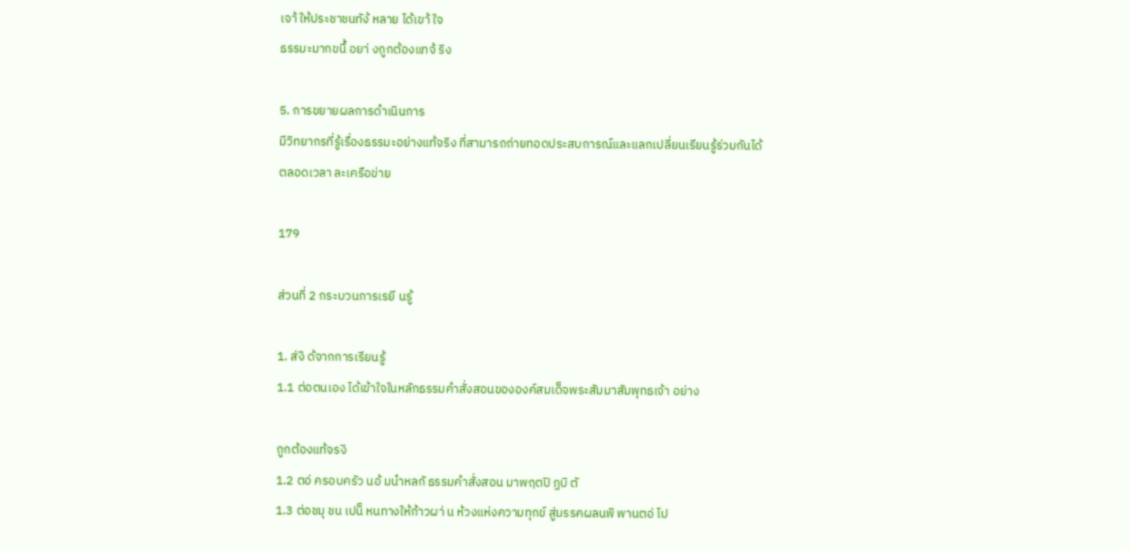เจา้ ให้ประชาชนทัง้ หลาย ได้เขา้ ใจ
ธรรมะมากขนึ้ อยา่ งถูกต้องแทจ้ ริง

5. การขยายผลการดำเนินการ
มีวิทยากรที่รู้เรื่องธรรมะอย่างแท้จริง ที่สามารถถ่ายทอดประสบการณ์และแลกเปลี่ยนเรียนรู้ร่วมกันได้
ตลอดเวลา ละเครือข่าย

179

ส่วนที่ 2 กระบวนการเรยี นรู้

1. ส่งิ ด้จากการเรียนรู้
1.1 ต่อตนเอง ได้เข้าใจในหลักธรรมคำสั่งสอนขององค์สมเด็จพระสัมมาสัมพุทธเจ้า อย่าง

ถูกต้องแท้จรงิ
1.2 ตอ่ ครอบครัว นอ้ มนำหลกั ธรรมคำสั่งสอน มาพฤตปิ ฏบิ ตั
1.3 ต่อชมุ ชน เปน็ หนทางให้ก้าวผา่ น ห้วงแห่งความทุกข์ สู่มรรคผลนพิ พานตอ่ ไป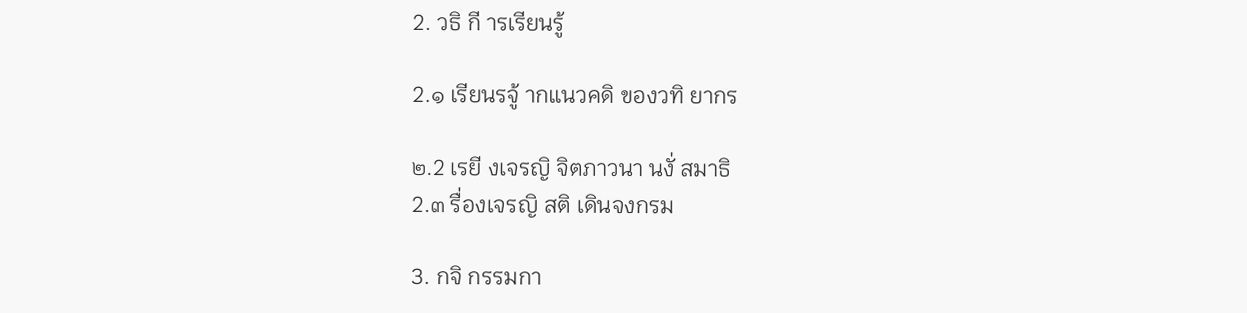2. วธิ กี ารเรียนรู้

2.๑ เรียนรจู้ ากแนวคดิ ของวทิ ยากร

๒.2 เรยี งเจรญิ จิตภาวนา นงั่ สมาธิ
2.๓ รื่องเจรญิ สติ เดินจงกรม

3. กจิ กรรมกา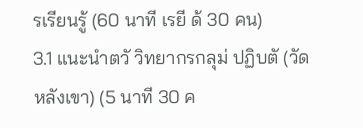รเรียนรู้ (60 นาที เรยี ด้ 30 คน)
3.1 แนะนำตวั วิทยากรกลุม่ ปฏิบตั (วัดหลังเขา) (5 นาที 30 ค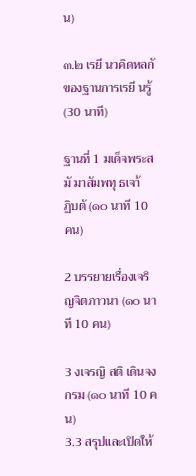น)

๓.๒ เรยี นวคิดหลกั ของฐานการเรยี นรู้ (30 นาที)

ฐานที่ 1 มเด็จพระสมั มาสัมพทุ ธเจา้
ฏิบตั (๑๐ นาที 10 คน)

2 บรรยายเรื่องเจริญจิตภาวนา (๑๐ นาที 10 คน)

3 งเจรญิ สติ เดินจงกรม (๑๐ นาที 10 คน)
3.3 สรุปและเปิดให้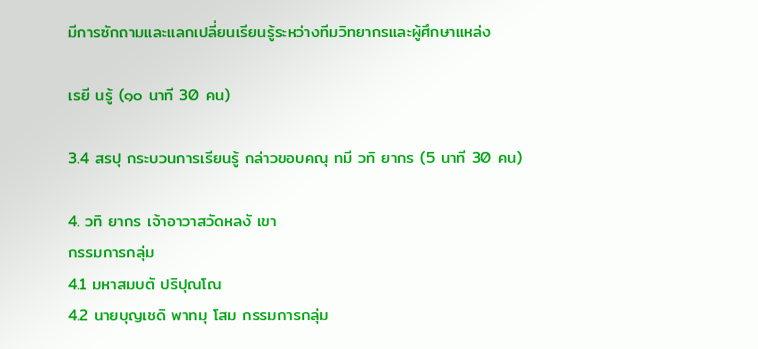มีการซักถามและแลกเปลี่ยนเรียนรู้ระหว่างทีมวิทยากรและผู้ศึกษาแหล่ง

เรยี นรู้ (๑๐ นาที 30 คน)

3.4 สรปุ กระบวนการเรียนรู้ กล่าวขอบคณุ ทมี วทิ ยากร (5 นาที 30 คน)

4. วทิ ยากร เจ้าอาวาสวัดหลงั เขา
กรรมการกลุ่ม
4.1 มหาสมบตั ปริปุณโณ
4.2 นายบุญเชดิ พาทมุ โสม กรรมการกลุ่ม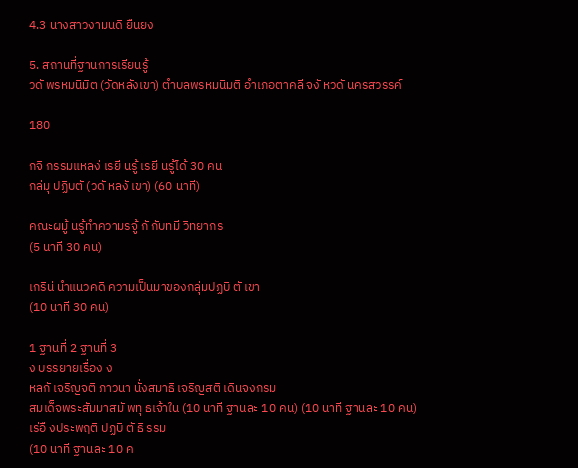4.3 นางสาวงามนดิ ยืนยง

5. สถานที่ฐานการเรียนรู้
วดั พรหมนิมิต (วัดหลังเขา) ตำบลพรหมนิมติ อำเภอตาคลี จงั หวดั นครสวรรค์

180

กจิ กรรมแหลง่ เรยี นรู้ เรยี นรู้ได้ 30 คน
กล่มุ ปฏิบตั (วดั หลงั เขา) (60 นาที)

คณะผมู้ นรู้ทำความรจู้ กั กับทมี วิทยากร
(5 นาที 30 คน)

เกริน่ นำแนวคดิ ความเป็นมาของกลุ่มปฏบิ ตั เขา
(10 นาที 30 คน)

1 ฐานที่ 2 ฐานที่ 3
ง บรรยายเรื่อง ง
หลกั เจริญจติ ภาวนา นั่งสมาธิ เจริญสติ เดินจงกรม
สมเด็จพระสัมมาสมั พทุ ธเจ้าใน (10 นาที ฐานละ 10 คน) (10 นาที ฐานละ 10 คน)
เร่อื งประพฤติ ปฏบิ ตั ธิ รรม
(10 นาที ฐานละ 10 ค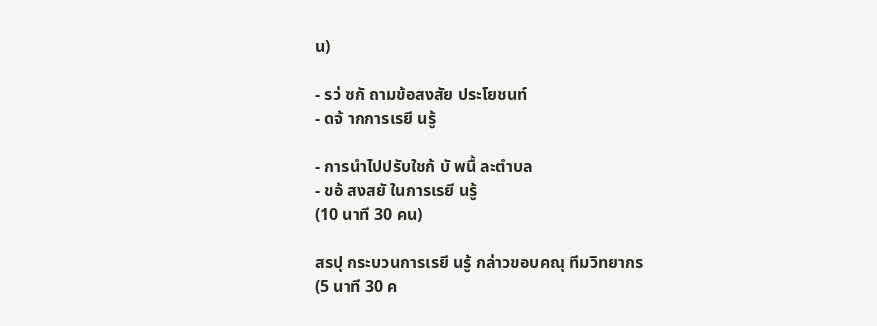น)

- รว่ ซกั ถามข้อสงสัย ประโยชนท์
- ดจ้ ากการเรยี นรู้

- การนำไปปรับใชก้ บั พนื้ ละตำบล
- ขอ้ สงสยั ในการเรยี นรู้
(10 นาที 30 คน)

สรปุ กระบวนการเรยี นรู้ กล่าวขอบคณุ ทีมวิทยากร
(5 นาที 30 ค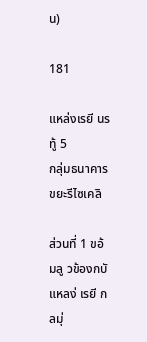น)

181

แหล่งเรยี นรทู้ 5
กลุ่มธนาคารขยะรีไซเคลิ

ส่วนที่ 1 ขอ้ มลู วข้องกบั แหลง่ เรยี กลมุ่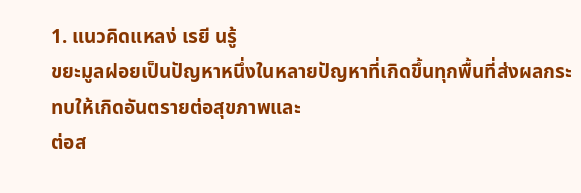1. แนวคิดแหลง่ เรยี นรู้
ขยะมูลฝอยเป็นปัญหาหนึ่งในหลายปัญหาที่เกิดขึ้นทุกพื้นที่ส่งผลกระทบให้เกิดอันตรายต่อสุขภาพและ
ต่อส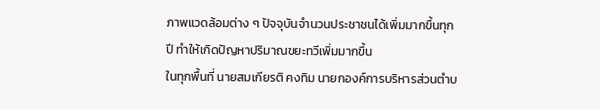ภาพแวดล้อมต่าง ๆ ปัจจุบันจำนวนประชาชนได้เพิ่มมากขึ้นทุกปี ทำให้เกิดปัญหาปริมาณขยะทวีเพิ่มมากขึ้น
ในทุกพื้นที่ นายสมเกียรติ คงทิม นายกองค์การบริหารส่วนตำบ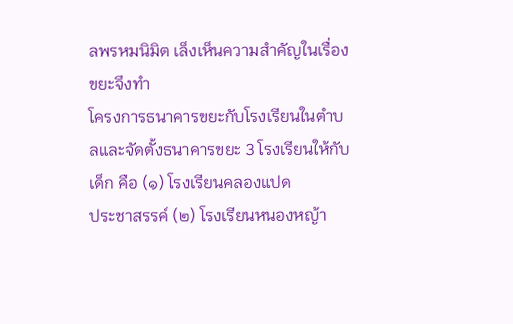ลพรหมนิมิต เล็งเห็นความสำคัญในเรื่องขยะจึงทำ
โครงการธนาคารขยะกับโรงเรียนในตำบลและจัดตั้งธนาคารขยะ 3 โรงเรียนให้กับเด็ก คือ (๑) โรงเรียนคลองแปด
ประชาสรรค์ (๒) โรงเรียนหนองหญ้า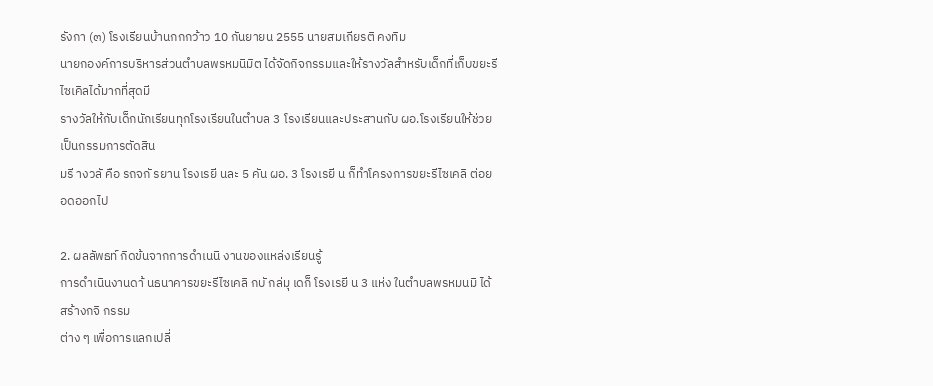รังกา (๓) โรงเรียนบ้านกกกว้าว 10 กันยายน 2555 นายสมเกียรติ คงทิม
นายกองค์การบริหารส่วนตำบลพรหมนิมิต ได้จัดกิจกรรมและให้รางวัลสำหรับเด็กที่เก็บขยะรีไซเคิลได้มากที่สุดมี
รางวัลให้กับเด็กนักเรียนทุกโรงเรียนในตำบล 3 โรงเรียนและประสานกับ ผอ.โรงเรียนให้ช่วยเป็นกรรมการตัดสิน
มรี างวลั คือ รถจกั รยาน โรงเรยี นละ 5 คัน ผอ. 3 โรงเรยี น ก็ทำโครงการขยะรีไซเคลิ ต่อยอดออกไป

2. ผลลัพธท์ กิดข้นจากการดำเนนิ งานของแหล่งเรียนรู้
การดำเนินงานดา้ นธนาคารขยะรีไซเคลิ กบั กล่มุ เดก็ โรงเรยี น 3 แห่ง ในตำบลพรหมนมิ ได้สร้างกจิ กรรม
ต่าง ๆ เพื่อการแลกเปลี่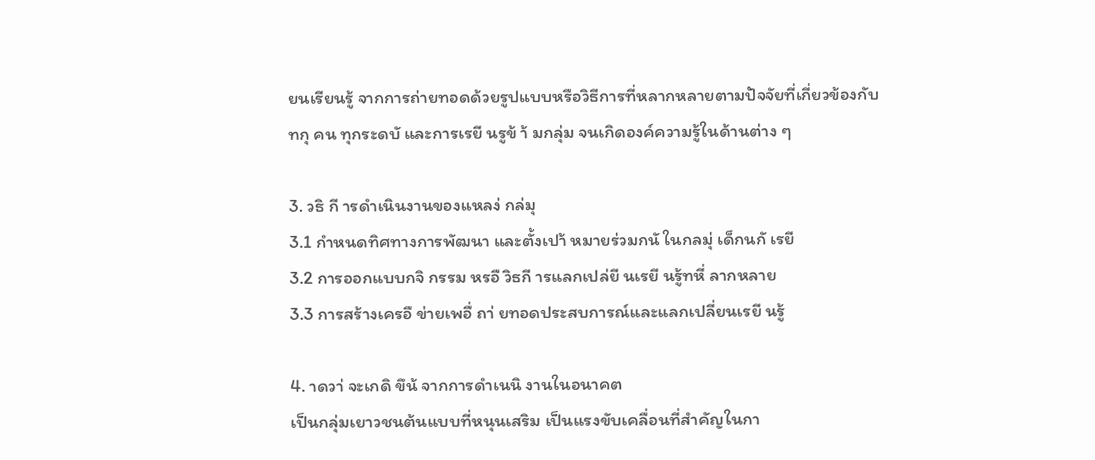ยนเรียนรู้ จากการถ่ายทอดด้วยรูปแบบหรือวิธีการที่หลากหลายตามปัจจัยที่เกี่ยวข้องกับ
ทกุ คน ทุกระดบั และการเรยี นรูข้ า้ มกลุ่ม จนเกิดองค์ความรู้ในด้านต่าง ๆ

3. วธิ กี ารดำเนินงานของแหลง่ กล่มุ
3.1 กำหนดทิศทางการพัฒนา และตั้งเปา้ หมายร่วมกนั ในกลมุ่ เด็กนกั เรยี
3.2 การออกแบบกจิ กรรม หรอื วิธกี ารแลกเปล่ยี นเรยี นรู้ทหี่ ลากหลาย
3.3 การสร้างเครอื ข่ายเพอื่ ถา่ ยทอดประสบการณ์และแลกเปลี่ยนเรยี นรู้

4. าดวา่ จะเกดิ ขึน้ จากการดำเนนิ งานในอนาคต
เป็นกลุ่มเยาวชนต้นแบบที่หนุนเสริม เป็นแรงขับเคลื่อนที่สำคัญในกา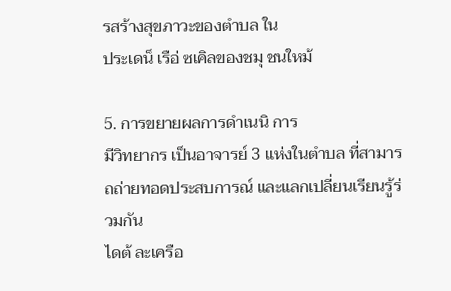รสร้างสุขภาวะของตำบล ใน
ประเดน็ เรือ่ ซเคิลของชมุ ชนใหม้

5. การขยายผลการดำเนนิ การ
มีวิทยากร เป็นอาจารย์ 3 แห่งในตำบล ที่สามารถถ่ายทอดประสบการณ์ และแลกเปลี่ยนเรียนรู้ร่วมกัน
ไดต้ ละเครือ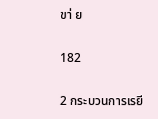ขา่ ย

182

2 กระบวนการเรยี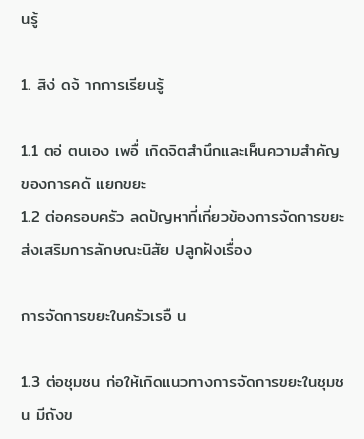นรู้

1. สิง่ ดจ้ ากการเรียนรู้

1.1 ตอ่ ตนเอง เพอื่ เกิดจิตสำนึกและเห็นความสำคัญของการคดั แยกขยะ
1.2 ต่อครอบครัว ลดปัญหาที่เกี่ยวข้องการจัดการขยะ ส่งเสริมการลักษณะนิสัย ปลูกฝังเรื่อง

การจัดการขยะในครัวเรอื น

1.3 ต่อชุมชน ก่อให้เกิดแนวทางการจัดการขยะในชุมชน มีถังข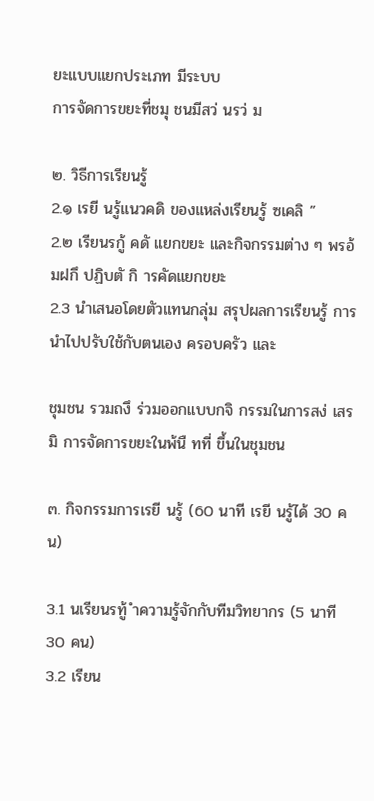ยะแบบแยกประเภท มีระบบ
การจัดการขยะที่ชมุ ชนมีสว่ นรว่ ม

๒. วิธีการเรียนรู้
2.๑ เรยี นรู้แนวคดิ ของแหล่งเรียนรู้ ซเคลิ ”
2.๒ เรียนรกู้ คดั แยกขยะ และกิจกรรมต่าง ๆ พรอ้ มฝกึ ปฏิบตั กิ ารคัดแยกขยะ
2.3 นำเสนอโดยตัวแทนกลุ่ม สรุปผลการเรียนรู้ การนำไปปรับใช้กับตนเอง ครอบครัว และ

ชุมชน รวมถงึ ร่วมออกแบบกจิ กรรมในการสง่ เสรมิ การจัดการขยะในพ้นื ทที่ ขึ้นในชุมชน

๓. กิจกรรมการเรยี นรู้ (60 นาที เรยี นรู้ได้ 30 คน)

3.1 นเรียนรทู้ ำความรู้จักกับทีมวิทยากร (5 นาที 30 คน)
3.2 เรียน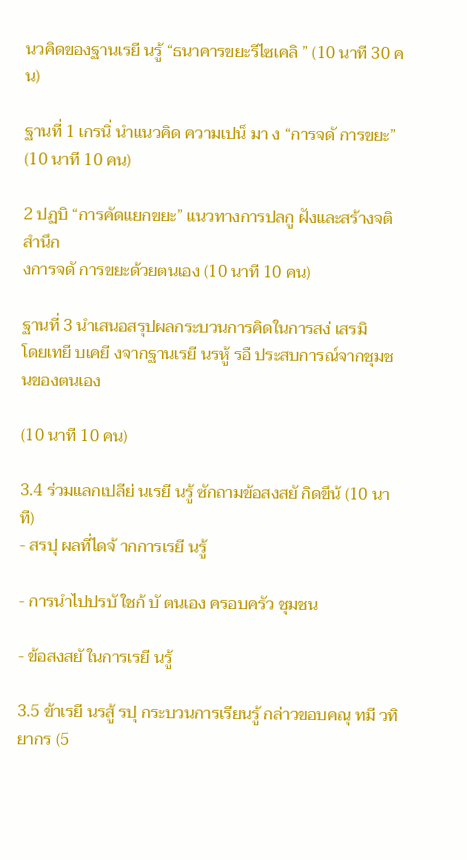นวคิดของฐานเรยี นรู้ “ธนาคารขยะรีไซเคลิ ” (10 นาที 30 คน)

ฐานที่ 1 เกรนิ่ นำแนวคิด ความเปน็ มา ง “การจดั การขยะ” (10 นาที 10 คน)

2 ปฏบิ “การคัดแยกขยะ” แนวทางการปลกู ฝังและสร้างจติ สำนึก
งการจดั การขยะด้วยตนเอง (10 นาที 10 คน)

ฐานที่ 3 นำเสนอสรุปผลกระบวนการคิดในการสง่ เสรมิ
โดยเทยี บเคยี งจากฐานเรยี นรหู้ รอื ประสบการณ์จากชุมชนของตนเอง

(10 นาที 10 คน)

3.4 ร่วมแลกเปลีย่ นเรยี นรู้ ซักถามข้อสงสยั กิดขึน้ (10 นาที)
- สรปุ ผลที่ไดจ้ ากการเรยี นรู้

- การนำไปปรบั ใชก้ บั ตนเอง ครอบครัว ชุมชน

- ข้อสงสยั ในการเรยี นรู้

3.5 ข้าเรยี นรสู้ รปุ กระบวนการเรียนรู้ กล่าวขอบคณุ ทมี วทิ ยากร (5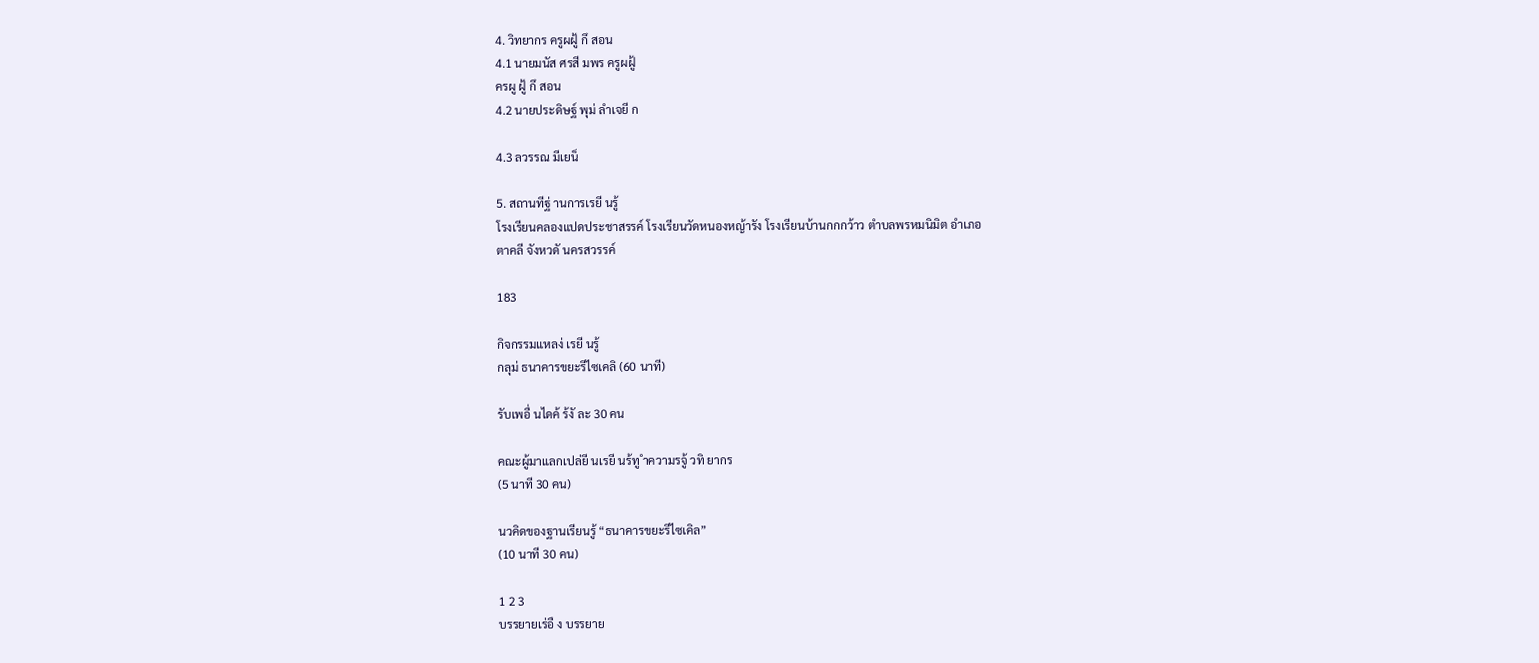4. วิทยากร ครูผฝู้ กึ สอน
4.1 นายมนัส ศรสี มพร ครูผฝู้
ครผู ฝู้ กึ สอน
4.2 นายประดิษฐ์ พุม่ ลำเจยี ก

4.3 ลวรรณ มีเยน็

5. สถานทีฐ่ านการเรยี นรู้
โรงเรียนคลองแปดประชาสรรค์ โรงเรียนวัดหนองหญ้ารัง โรงเรียนบ้านกกกว้าว ตำบลพรหมนิมิต อำเภอ
ตาคลี จังหวดั นครสวรรค์

183

กิจกรรมแหลง่ เรยี นรู้
กลุม่ ธนาคารขยะรีไซเคลิ (60 นาที)

รับเพอื่ นไดค้ ร้งั ละ 30 คน

คณะผู้มาแลกเปล่ยี นเรยี นร้ทู ำความรจู้ วทิ ยากร
(5 นาที 30 คน)

นวคิดของฐานเรียนรู้ “ธนาคารขยะรีไซเคิล”
(10 นาที 30 คน)

1 2 3
บรรยายเร่อื ง บรรยาย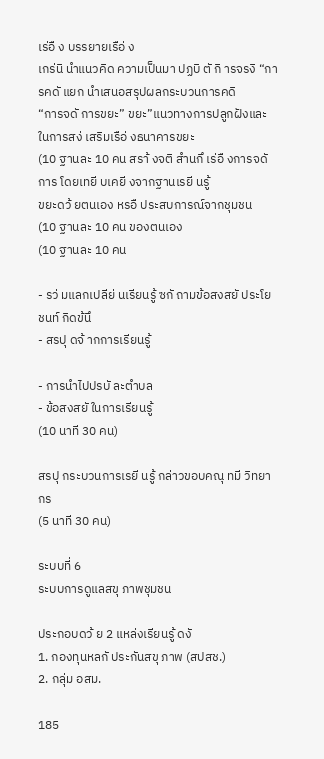เร่อื ง บรรยายเรือ่ ง
เกร่นิ นำแนวคิด ความเป็นมา ปฏบิ ตั กิ ารจรงิ “การคดั แยก นำเสนอสรุปผลกระบวนการคดิ
“การจดั การขยะ” ขยะ”แนวทางการปลูกฝังและ ในการสง่ เสริมเรือ่ งธนาคารขยะ
(10 ฐานละ 10 คน สรา้ งจติ สำนกึ เร่อื งการจดั การ โดยเทยี บเคยี งจากฐานเรยี นรู้
ขยะดว้ ยตนเอง หรอื ประสบการณ์จากชุมชน
(10 ฐานละ 10 คน ของตนเอง
(10 ฐานละ 10 คน

- รว่ มแลกเปลีย่ นเรียนรู้ ซกั ถามข้อสงสยั ประโยชนท์ กิดข้นึ
- สรปุ ดจ้ ากการเรียนรู้

- การนำไปปรบั ละตำบล
- ข้อสงสยั ในการเรียนรู้
(10 นาที 30 คน)

สรปุ กระบวนการเรยี นรู้ กล่าวขอบคณุ ทมี วิทยากร
(5 นาที 30 คน)

ระบบที่ 6
ระบบการดูแลสขุ ภาพชุมชน

ประกอบดว้ ย 2 แหล่งเรียนรู้ ดงั
1. กองทุนหลกั ประกันสขุ ภาพ (สปสช.)
2. กลุ่ม อสม.

185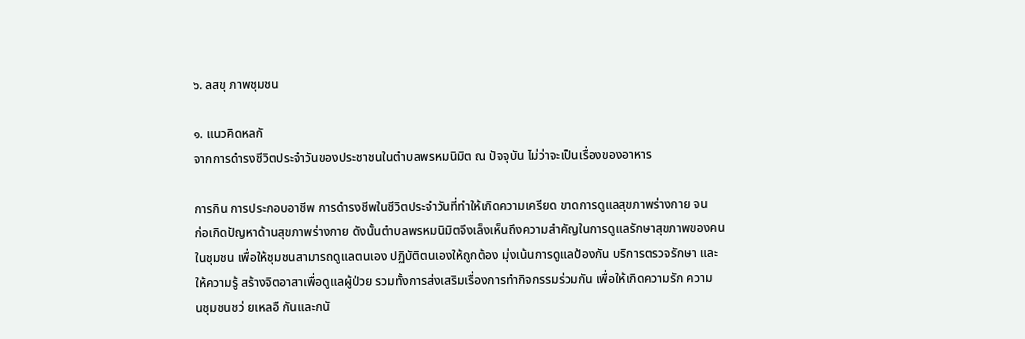๖. ลสขุ ภาพชุมชน

๑. แนวคิดหลกั
จากการดำรงชีวิตประจำวันของประชาชนในตำบลพรหมนิมิต ณ ปัจจุบัน ไม่ว่าจะเป็นเรื่องของอาหาร

การกิน การประกอบอาชีพ การดำรงชีพในชีวิตประจำวันที่ทำให้เกิดความเครียด ขาดการดูแลสุขภาพร่างกาย จน
ก่อเกิดปัญหาด้านสุขภาพร่างกาย ดังนั้นตำบลพรหมนิมิตจึงเล็งเห็นถึงความสำคัญในการดูแลรักษาสุขภาพของคน
ในชุมชน เพื่อให้ชุมชนสามารถดูแลตนเอง ปฏิบัติตนเองให้ถูกต้อง มุ่งเน้นการดูแลป้องกัน บริการตรวจรักษา และ
ให้ความรู้ สร้างจิตอาสาเพื่อดูแลผู้ป่วย รวมทั้งการส่งเสริมเรื่องการทำกิจกรรมร่วมกัน เพื่อให้เกิดความรัก ความ
นชุมชนชว่ ยเหลอื กันและกนั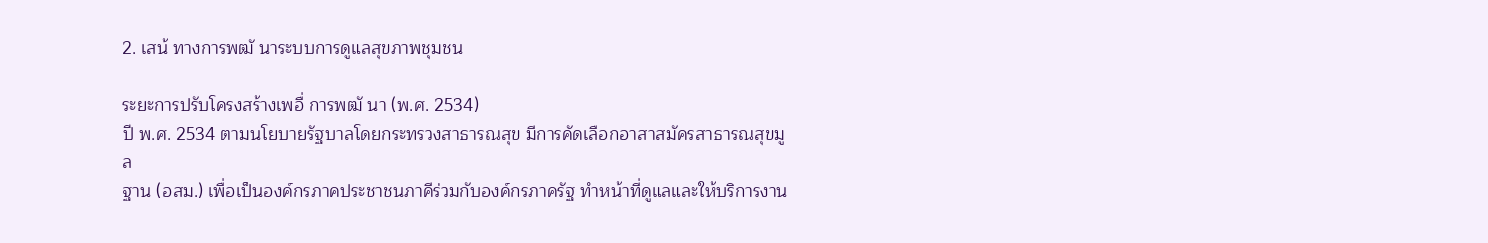2. เสน้ ทางการพฒั นาระบบการดูแลสุขภาพชุมชน

ระยะการปรับโครงสร้างเพอื่ การพฒั นา (พ.ศ. 2534)
ปี พ.ศ. 2534 ตามนโยบายรัฐบาลโดยกระทรวงสาธารณสุข มีการคัดเลือกอาสาสมัครสาธารณสุขมูล
ฐาน (อสม.) เพื่อเป็นองค์กรภาคประชาชนภาคีร่วมกับองค์กรภาครัฐ ทำหน้าที่ดูแลและให้บริการงาน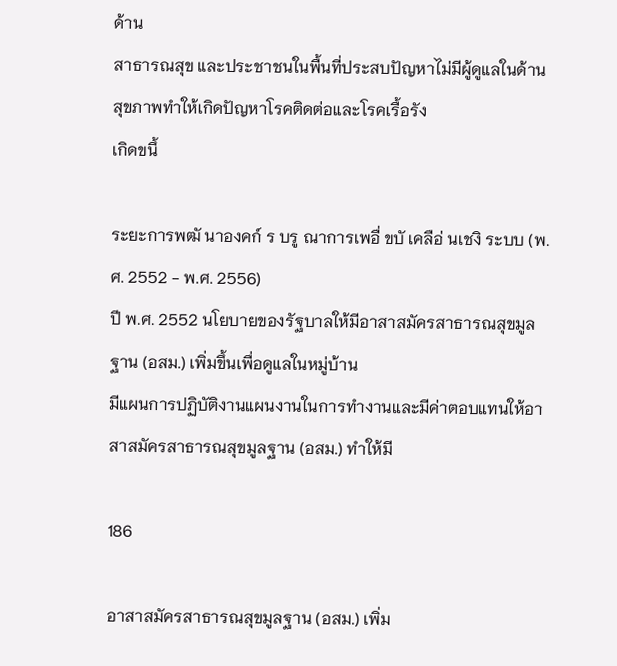ด้าน
สาธารณสุข และประชาชนในพื้นที่ประสบปัญหาไม่มีผู้ดูแลในด้านสุขภาพทำให้เกิดปัญหาโรคติดต่อและโรคเรื้อรัง
เกิดขนึ้

ระยะการพฒั นาองคก์ ร บรู ณาการเพอื่ ขบั เคลือ่ นเชงิ ระบบ (พ.ศ. 2552 - พ.ศ. 2556)
ปี พ.ศ. 2552 นโยบายของรัฐบาลให้มีอาสาสมัครสาธารณสุขมูลฐาน (อสม.) เพิ่มขึ้นเพื่อดูแลในหมู่บ้าน
มีแผนการปฏิบัติงานแผนงานในการทำงานและมีค่าตอบแทนให้อาสาสมัครสาธารณสุขมูลฐาน (อสม.) ทำให้มี

186

อาสาสมัครสาธารณสุขมูลฐาน (อสม.) เพิ่ม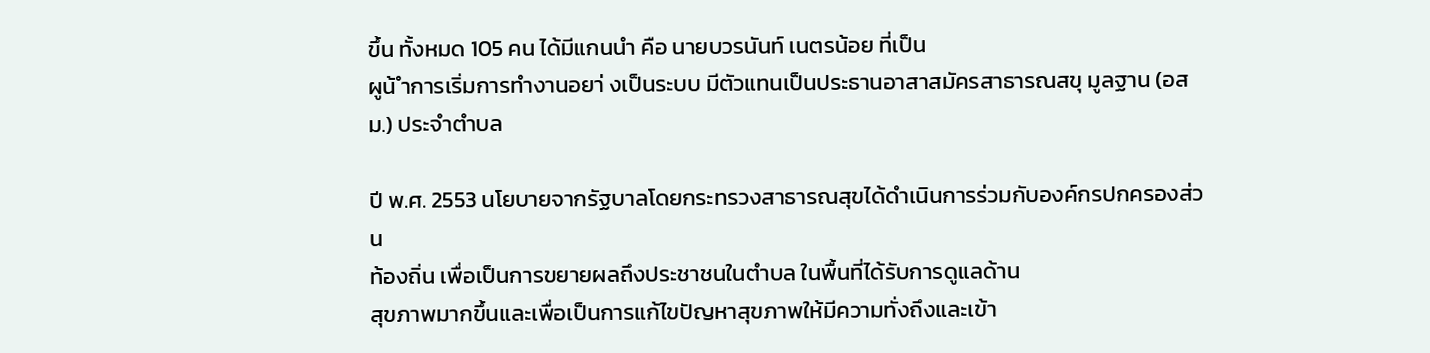ขึ้น ทั้งหมด 105 คน ได้มีแกนนำ คือ นายบวรนันท์ เนตรน้อย ที่เป็น
ผูน้ ำการเริ่มการทำงานอยา่ งเป็นระบบ มีตัวแทนเป็นประธานอาสาสมัครสาธารณสขุ มูลฐาน (อสม.) ประจำตำบล

ปี พ.ศ. 2553 นโยบายจากรัฐบาลโดยกระทรวงสาธารณสุขได้ดำเนินการร่วมกับองค์กรปกครองส่วน
ท้องถิ่น เพื่อเป็นการขยายผลถึงประชาชนในตำบล ในพื้นที่ได้รับการดูแลด้าน
สุขภาพมากขึ้นและเพื่อเป็นการแก้ไขปัญหาสุขภาพให้มีความทั่งถึงและเข้า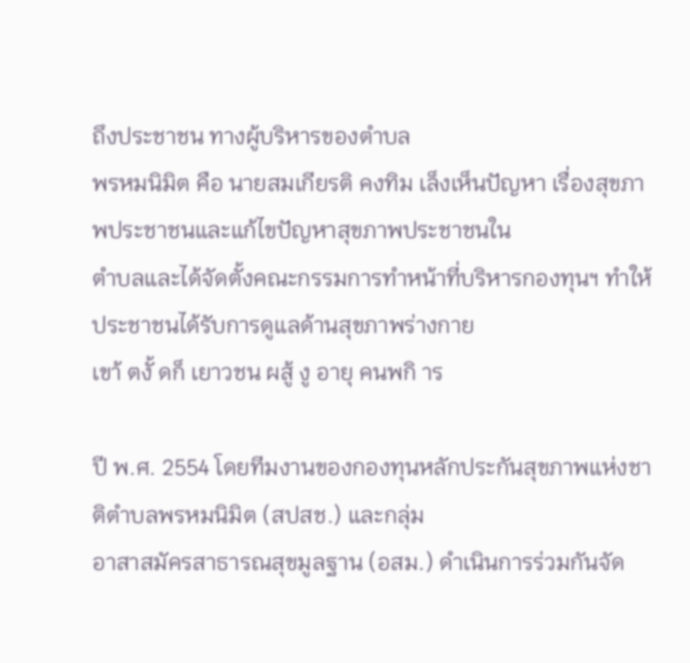ถึงประชาชน ทางผู้บริหารของตำบล
พรหมนิมิต คือ นายสมเกียรติ คงทิม เล็งเห็นปัญหา เรื่องสุขภาพประชาชนและแก้ไขปัญหาสุขภาพประชาชนใน
ตำบลและได้จัดตั้งคณะกรรมการทำหน้าที่บริหารกองทุนฯ ทำให้ประชาชนได้รับการดูแลด้านสุขภาพร่างกาย
เขา้ ตงั้ ดก็ เยาวชน ผสู้ งู อายุ คนพกิ าร

ปี พ.ศ. 2554 โดยทีมงานของกองทุนหลักประกันสุขภาพแห่งชาติตำบลพรหมนิมิต (สปสช.) และกลุ่ม
อาสาสมัครสาธารณสุขมูลฐาน (อสม.) ดำเนินการร่วมกันจัด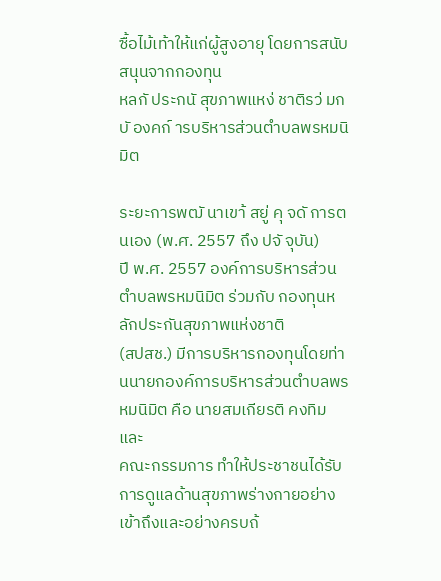ซื้อไม้เท้าให้แก่ผู้สูงอายุ โดยการสนับสนุนจากกองทุน
หลกั ประกนั สุขภาพแหง่ ชาติรว่ มกบั องคก์ ารบริหารส่วนตำบลพรหมนิมิต

ระยะการพฒั นาเขา้ สยู่ คุ จดั การตนเอง (พ.ศ. 2557 ถึง ปจั จุบัน)
ปี พ.ศ. 2557 องค์การบริหารส่วนตำบลพรหมนิมิต ร่วมกับ กองทุนหลักประกันสุขภาพแห่งชาติ
(สปสช.) มีการบริหารกองทุนโดยท่านนายกองค์การบริหารส่วนตำบลพรหมนิมิต คือ นายสมเกียรติ คงทิม และ
คณะกรรมการ ทำให้ประชาชนได้รับการดูแลด้านสุขภาพร่างกายอย่างเข้าถึงและอย่างครบถ้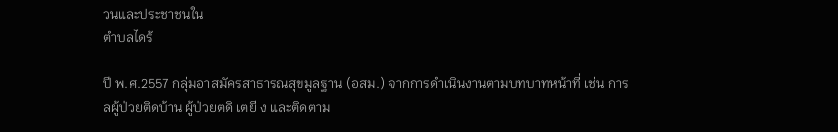วนและประชาชนใน
ตำบลไดร้

ปี พ.ศ.2557 กลุ่มอาสมัครสาธารณสุขมูลฐาน (อสม.) จากการดำเนินงานตามบทบาทหน้าที่ เช่น การ
ลผู้ป่วยติดบ้าน ผู้ป่วยตดิ เตยี ง และติดตาม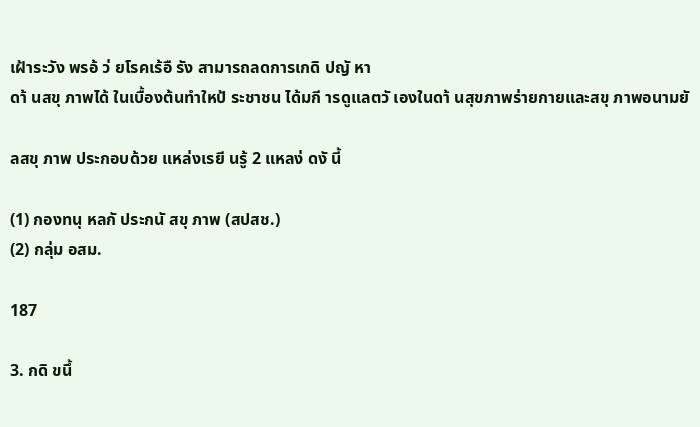เฝ้าระวัง พรอ้ ว่ ยโรคเร้อื รัง สามารถลดการเกดิ ปญั หา
ดา้ นสขุ ภาพได้ ในเบื้องต้นทำใหป้ ระชาชน ได้มกี ารดูแลตวั เองในดา้ นสุขภาพร่ายกายและสขุ ภาพอนามยั

ลสขุ ภาพ ประกอบด้วย แหล่งเรยี นรู้ 2 แหลง่ ดงั นี้

(1) กองทนุ หลกั ประกนั สขุ ภาพ (สปสช.)
(2) กลุ่ม อสม.

187

3. กดิ ขนึ้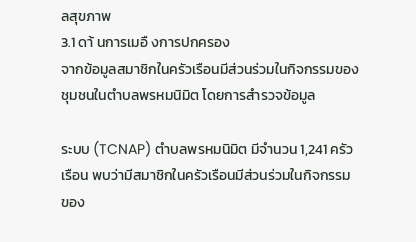ลสุขภาพ
3.1 ดา้ นการเมอื งการปกครอง
จากข้อมูลสมาชิกในครัวเรือนมีส่วนร่วมในกิจกรรมของชุมชนในตำบลพรหมนิมิต โดยการสำรวจข้อมูล

ระบบ (TCNAP) ตำบลพรหมนิมิต มีจำนวน 1,241 ครัวเรือน พบว่ามีสมาชิกในครัวเรือนมีส่วนร่วมในกิจกรรม
ของ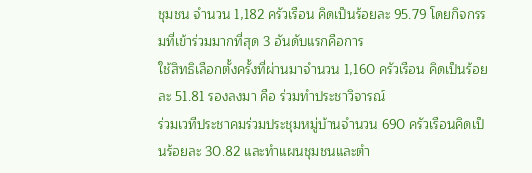ชุมชน จำนวน 1,182 ครัวเรือน คิดเป็นร้อยละ 95.79 โดยกิจกรรมที่เข้าร่วมมากที่สุด 3 อันดับแรกคือการ
ใช้สิทธิเลือกตั้งครั้งที่ผ่านมาจำนวน 1,160 ครัวเรือน คิดเป็นร้อยละ 51.81 รองลงมา คือ ร่วมทำประชาวิจารณ์
ร่วมเวทีประชาคมร่วมประชุมหมู่บ้านจำนวน 690 ครัวเรือนคิดเป็นร้อยละ 30.82 และทำแผนชุมชนและตำ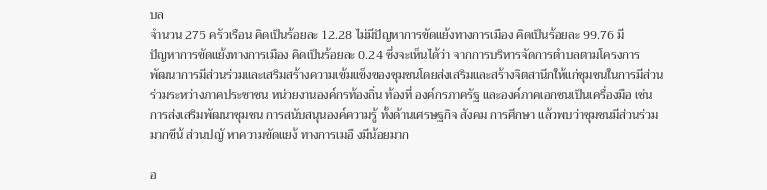บล
จำนวน 275 ครัวเรือน คิดเป็นร้อยละ 12.28 ไม่มีปัญหาการขัดแย้งทางการเมือง คิดเป็นร้อยละ 99.76 มี
ปัญหาการขัดแย้งทางการเมือง คิดเป็นร้อยละ 0.24 ซึ่งจะเห็นได้ว่า จากการบริหารจัดการตำบลตามโครงการ
พัฒนาการมีส่วนร่วมและเสริมสร้างความเข้มแข็งของชุมชนโดยส่งเสริมและสร้างจิตสานึกให้แก่ชุมชนในการมีส่วน
ร่วมระหว่างภาคประชาชน หน่วยงานองค์กรท้องถิ่น ท้องที่ องค์กรภาครัฐ และองค์ภาคเอกชนเป็นเครื่องมือ เช่น
การส่งเสริมพัฒนาชุมชน การสนับสนุนองค์ความรู้ ทั้งด้านเศรษฐกิจ สังคม การศึกษา แล้วพบว่าชุมชนมีส่วนร่วม
มากขึน้ ส่วนปญั หาความขัดแยง้ ทางการเมอื งมีน้อยมาก

อ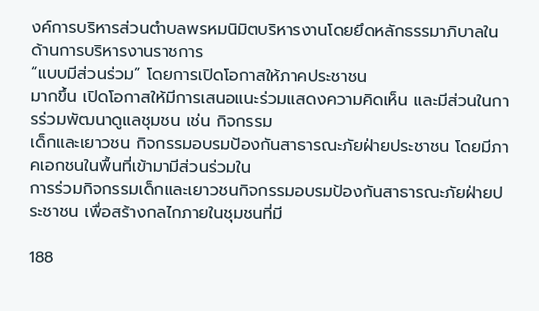งค์การบริหารส่วนตำบลพรหมนิมิตบริหารงานโดยยึดหลักธรรมาภิบาลในด้านการบริหารงานราชการ
“แบบมีส่วนร่วม” โดยการเปิดโอกาสให้ภาคประชาชน
มากขึ้น เปิดโอกาสให้มีการเสนอแนะร่วมแสดงความคิดเห็น และมีส่วนในการร่วมพัฒนาดูแลชุมชน เช่น กิจกรรม
เด็กและเยาวชน กิจกรรมอบรมป้องกันสาธารณะภัยฝ่ายประชาชน โดยมีภาคเอกชนในพื้นที่เข้ามามีส่วนร่วมใน
การร่วมกิจกรรมเด็กและเยาวชนกิจกรรมอบรมป้องกันสาธารณะภัยฝ่ายประชาชน เพื่อสร้างกลไกภายในชุมชนที่มี

188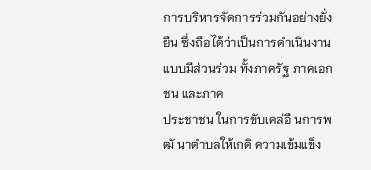การบริหารจัดการร่วมกันอย่างยั่งยืน ซึ่งถือได้ว่าเป็นการดำเนินงานแบบมีส่วนร่วม ทั้งภาครัฐ ภาคเอกชน และภาค
ประชาชน ในการขับเคล่อื นการพฒั นาตำบลให้เกดิ ความเข้มแข็ง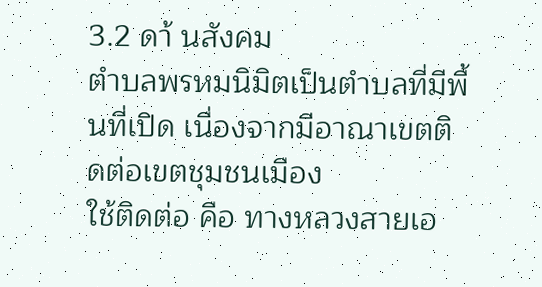3.2 ดา้ นสังคม
ตำบลพรหมนิมิตเป็นตำบลที่มีพื้นที่เปิด เนื่องจากมีอาณาเขตติดต่อเขตชุมชนเมือง
ใช้ติดต่อ คือ ทางหลวงสายเอ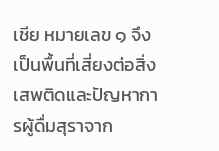เชีย หมายเลข ๑ จึงเป็นพื้นที่เสี่ยงต่อสิ่งเสพติดและปัญหาการผู้ดื่มสุราจาก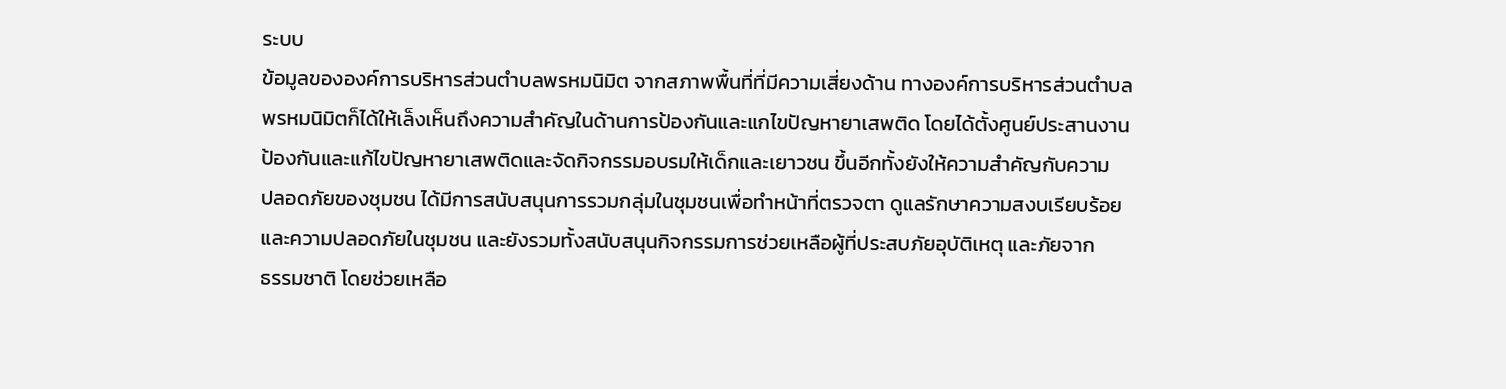ระบบ
ข้อมูลขององค์การบริหารส่วนตำบลพรหมนิมิต จากสภาพพื้นที่ที่มีความเสี่ยงด้าน ทางองค์การบริหารส่วนตำบล
พรหมนิมิตก็ได้ให้เล็งเห็นถึงความสำคัญในด้านการป้องกันและแกไขปัญหายาเสพติด โดยได้ตั้งศูนย์ประสานงาน
ป้องกันและแก้ไขปัญหายาเสพติดและจัดกิจกรรมอบรมให้เด็กและเยาวชน ขึ้นอีกทั้งยังให้ความสำคัญกับความ
ปลอดภัยของชุมชน ได้มีการสนับสนุนการรวมกลุ่มในชุมชนเพื่อทำหน้าที่ตรวจตา ดูแลรักษาความสงบเรียบร้อย
และความปลอดภัยในชุมชน และยังรวมทั้งสนับสนุนกิจกรรมการช่วยเหลือผู้ที่ประสบภัยอุบัติเหตุ และภัยจาก
ธรรมชาติ โดยช่วยเหลือ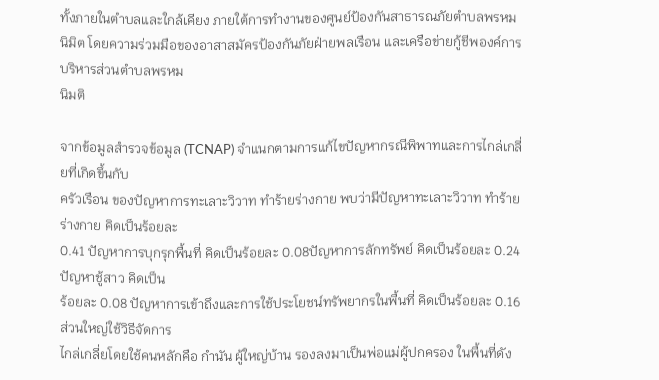ทั้งภายในตำบลและใกล้เคียง ภายใต้การทำงานของศูนย์ป้องกันสาธารณภัยตำบลพรหม
นิมิต โดยความร่วมมือของอาสาสมัครป้องกันภัยฝ่ายพลเรือน และเครือข่ายกู้ชีพองค์การบริหารส่วนตำบลพรหม
นิมติ

จากข้อมูลสำรวจข้อมูล (TCNAP) จำแนกตามการแก้ไขปัญหากรณีพิพาทและการไกล่เกลี่ยที่เกิดขึ้นกับ
ครัวเรือน ของปัญหาการทะเลาะวิวาท ทำร้ายร่างกาย พบว่ามีปัญหาทะเลาะวิวาท ทำร้ายร่างกาย คิดเป็นร้อยละ
0.41 ปัญหาการบุกรุกพื้นที่ คิดเป็นร้อยละ 0.08ปัญหาการลักทรัพย์ คิดเป็นร้อยละ 0.24 ปัญหาชู้สาว คิดเป็น
ร้อยละ 0.08 ปัญหาการเข้าถึงและการใช้ประโยชน์ทรัพยากรในพื้นที่ คิดเป็นร้อยละ 0.16 ส่วนใหญ่ใช้วิธีจัดการ
ไกล่เกลี่ยโดยใช้คนหลักคือ กำนัน ผู้ใหญ่บ้าน รองลงมาเป็นพ่อแม่ผู้ปกครอง ในพื้นที่ดัง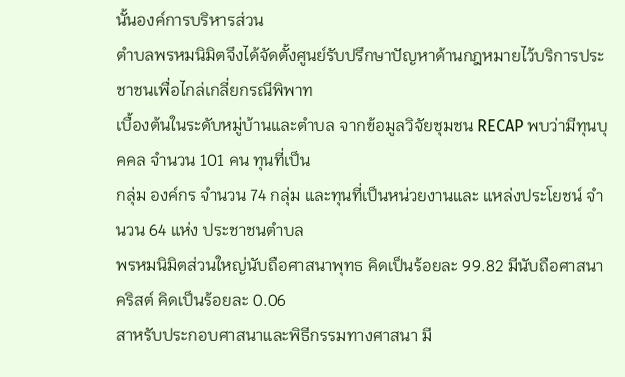นั้นองค์การบริหารส่วน
ตำบลพรหมนิมิตจึงได้จัดตั้งศูนย์รับปรึกษาปัญหาด้านกฎหมายไว้บริการประชาชนเพื่อไกล่เกลี่ยกรณีพิพาท
เบื้องต้นในระดับหมู่บ้านและตำบล จากข้อมูลวิจัยชุมชน RECAP พบว่ามีทุนบุคคล จำนวน 101 คน ทุนที่เป็น
กลุ่ม องค์กร จำนวน 74 กลุ่ม และทุนที่เป็นหน่วยงานและ แหล่งประโยชน์ จำนวน 64 แห่ง ประชาชนตำบล
พรหมนิมิตส่วนใหญ่นับถือศาสนาพุทธ คิดเป็นร้อยละ 99.82 มีนับถือศาสนาคริสต์ คิดเป็นร้อยละ 0.06
สาหรับประกอบศาสนาและพิธีกรรมทางศาสนา มี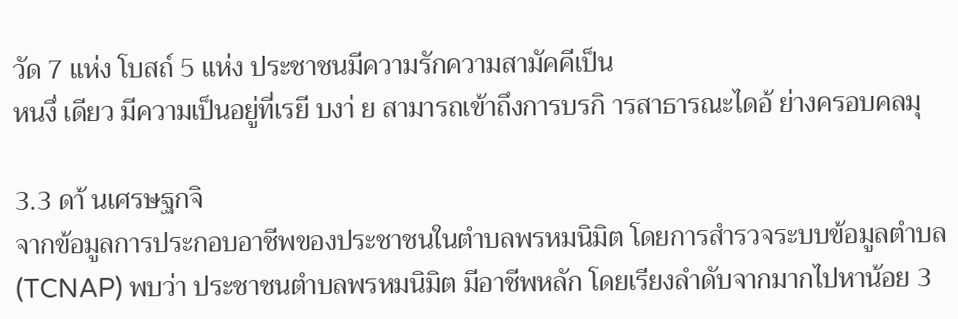วัด 7 แห่ง โบสถ์ 5 แห่ง ประชาชนมีความรักความสามัคคีเป็น
หนงึ่ เดียว มีความเป็นอยู่ที่เรยี บงา่ ย สามารถเข้าถึงการบรกิ ารสาธารณะไดอ้ ย่างครอบคลมุ

3.3 ดา้ นเศรษฐกจิ
จากข้อมูลการประกอบอาชีพของประชาชนในตำบลพรหมนิมิต โดยการสำรวจระบบข้อมูลตำบล
(TCNAP) พบว่า ประชาชนตำบลพรหมนิมิต มีอาชีพหลัก โดยเรียงลำดับจากมากไปหาน้อย 3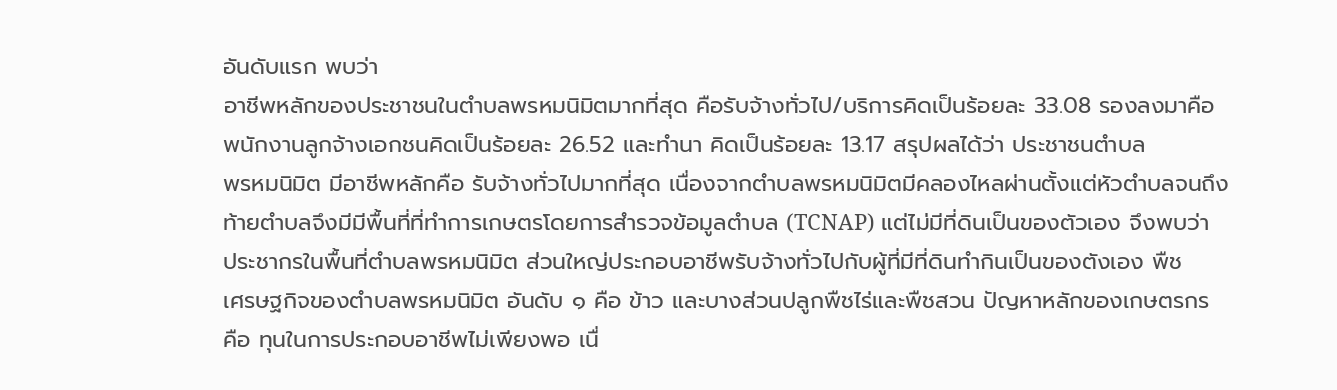อันดับแรก พบว่า
อาชีพหลักของประชาชนในตำบลพรหมนิมิตมากที่สุด คือรับจ้างทั่วไป/บริการคิดเป็นร้อยละ 33.08 รองลงมาคือ
พนักงานลูกจ้างเอกชนคิดเป็นร้อยละ 26.52 และทำนา คิดเป็นร้อยละ 13.17 สรุปผลได้ว่า ประชาชนตำบล
พรหมนิมิต มีอาชีพหลักคือ รับจ้างทั่วไปมากที่สุด เนื่องจากตำบลพรหมนิมิตมีคลองไหลผ่านตั้งแต่หัวตำบลจนถึง
ท้ายตำบลจึงมีมีพื้นที่ที่ทำการเกษตรโดยการสำรวจข้อมูลตำบล (TCNAP) แต่ไม่มีที่ดินเป็นของตัวเอง จึงพบว่า
ประชากรในพื้นที่ตำบลพรหมนิมิต ส่วนใหญ่ประกอบอาชีพรับจ้างทั่วไปกับผู้ที่มีที่ดินทำกินเป็นของตังเอง พืช
เศรษฐกิจของตำบลพรหมนิมิต อันดับ ๑ คือ ข้าว และบางส่วนปลูกพืชไร่และพืชสวน ปัญหาหลักของเกษตรกร
คือ ทุนในการประกอบอาชีพไม่เพียงพอ เนื่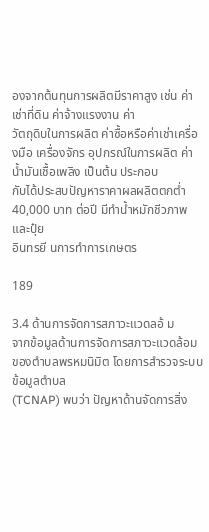องจากต้นทุนการผลิตมีราคาสูง เช่น ค่าเช่าที่ดิน ค่าจ้างแรงงาน ค่า
วัตถุดิบในการผลิต ค่าซื้อหรือค่าเช่าเครื่องมือ เครื่องจักร อุปกรณ์ในการผลิต ค่าน้ำมันเชื้อเพลิง เป็นต้น ประกอบ
กับได้ประสบปัญหาราคาผลผลิตตกต่ำ 40,000 บาท ต่อปี มีทำน้ำหมักชีวภาพและปุ๋ย
อินทรยี นการทำการเกษตร

189

3.4 ด้านการจัดการสภาวะแวดลอ้ ม
จากข้อมูลด้านการจัดการสภาวะแวดล้อมของตำบลพรหมนิมิต โดยการสำรวจระบบข้อมูลตำบล
(TCNAP) พบว่า ปัญหาด้านจัดการสิ่ง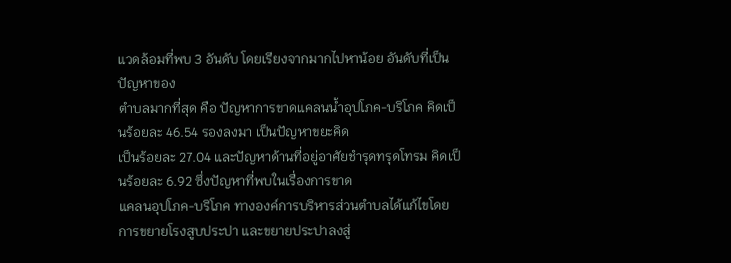แวดล้อมที่พบ 3 อันดับ โดยเรียงจากมากไปหาน้อย อันดับที่เป็นปัญหาของ
ตำบลมากที่สุด คือ ปัญหาการขาดแคลนน้ำอุปโภค-บริโภค คิดเป็นร้อยละ 46.54 รองลงมา เป็นปัญหาขยะคิด
เป็นร้อยละ 27.04 และปัญหาด้านที่อยู่อาศัยชำรุดทรุดโทรม คิดเป็นร้อยละ 6.92 ซึ่งปัญหาที่พบในเรื่องการขาด
แคลนอุปโภค-บริโภค ทางองค์การบริหารส่วนตำบลได้แก้ไขโดยการขยายโรงสูบประปา และขยายประปาลงสู่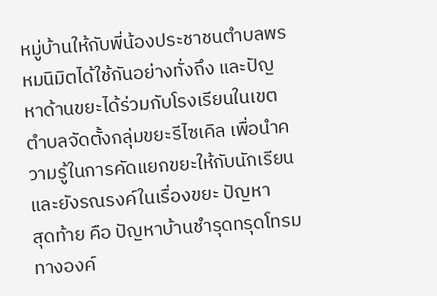หมู่บ้านให้กับพี่น้องประชาชนตำบลพรหมนิมิตได้ใช้กันอย่างทั่งถึง และปัญหาด้านขยะได้ร่วมกับโรงเรียนในเขต
ตำบลจัดตั้งกลุ่มขยะรีไซเคิล เพื่อนำความรู้ในการคัดแยกขยะให้กับนักเรียน และยังรณรงค์ในเรื่องขยะ ปัญหา
สุดท้าย คือ ปัญหาบ้านชำรุดทรุดโทรม ทางองค์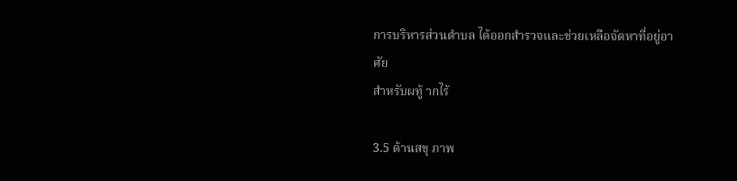การบริหารส่วนตำบล ได้ออกสำรวจและช่วยเหลือจัดหาที่อยู่อาศัย
สำหรับผทู้ ากไร้

3.5 ด้านสขุ ภาพ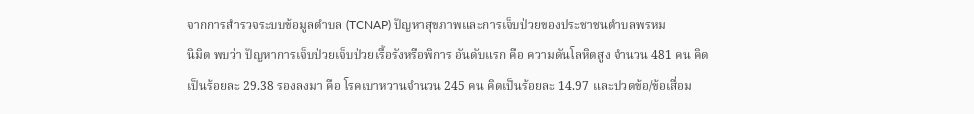จากการสำรวจระบบข้อมูลตำบล (TCNAP) ปัญหาสุขภาพและการเจ็บป่วยของประชาชนตำบลพรหม
นิมิต พบว่า ปัญหาการเจ็บป่วยเจ็บป่วยเรื้อรังหรือพิการ อันดับแรก คือ ความดันโลหิตสูง จำนวน 481 คน คิด
เป็นร้อยละ 29.38 รองลงมา คือ โรคเบาหวานจำนวน 245 คน คิดเป็นร้อยละ 14.97 และปวดข้อ/ข้อเสื่อม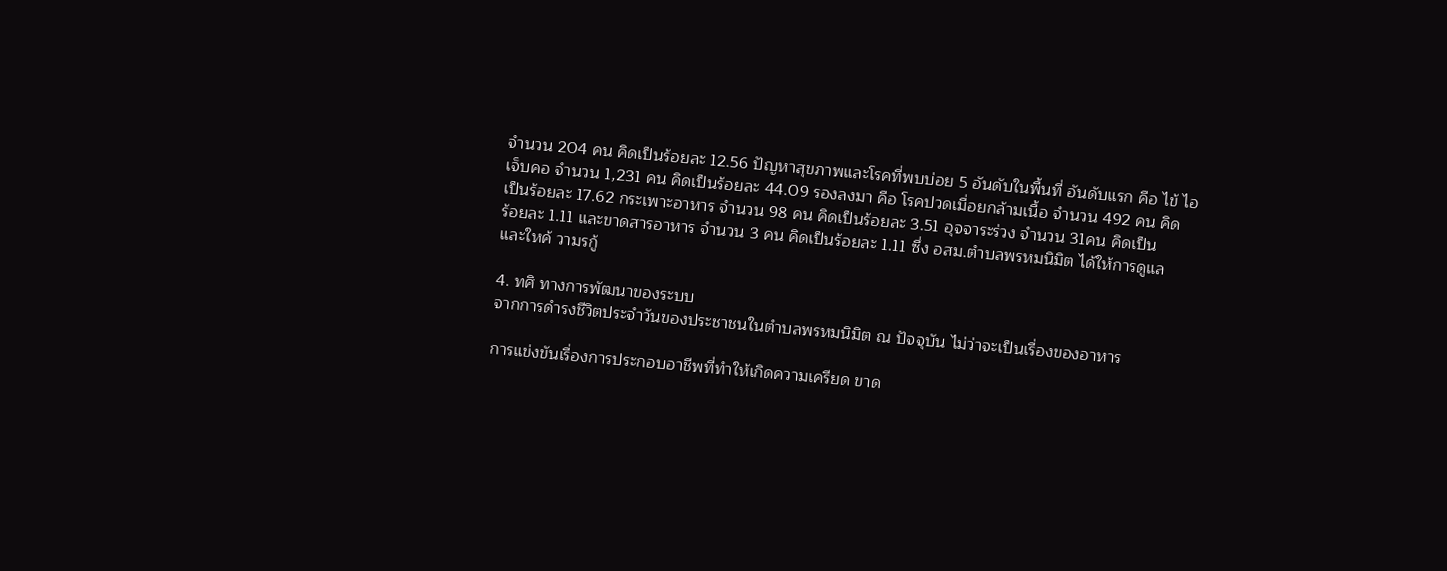จำนวน 204 คน คิดเป็นร้อยละ 12.56 ปัญหาสุขภาพและโรคที่พบบ่อย 5 อันดับในพื้นที่ อันดับแรก คือ ไข้ ไอ
เจ็บคอ จำนวน 1,231 คน คิดเป็นร้อยละ 44.09 รองลงมา คือ โรคปวดเมื่อยกล้ามเนื้อ จำนวน 492 คน คิด
เป็นร้อยละ 17.62 กระเพาะอาหาร จำนวน 98 คน คิดเป็นร้อยละ 3.51 อุจจาระร่วง จำนวน 31คน คิดเป็น
ร้อยละ 1.11 และขาดสารอาหาร จำนวน 3 คน คิดเป็นร้อยละ 1.11 ซึ่ง อสม.ตำบลพรหมนิมิต ได้ให้การดูแล
และใหค้ วามรกู้

4. ทศิ ทางการพัฒนาของระบบ
จากการดำรงชีวิตประจำวันของประชาชนในตำบลพรหมนิมิต ณ ปัจจุบัน ไม่ว่าจะเป็นเรื่องของอาหาร

การแข่งขันเรื่องการประกอบอาชีพที่ทำให้เกิดความเครียด ขาด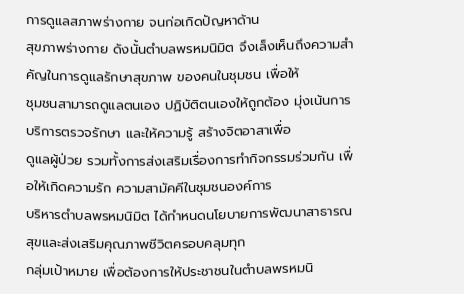การดูแลสภาพร่างกาย จนก่อเกิดปัญหาด้าน
สุขภาพร่างกาย ดังนั้นตำบลพรหมนิมิต จึงเล็งเห็นถึงความสำคัญในการดูแลรักษาสุขภาพ ของคนในชุมชน เพื่อให้
ชุมชนสามารถดูแลตนเอง ปฏิบัติตนเองให้ถูกต้อง มุ่งเน้นการบริการตรวจรักษา และให้ความรู้ สร้างจิตอาสาเพื่อ
ดูแลผู้ป่วย รวมทั้งการส่งเสริมเรื่องการทำกิจกรรมร่วมกัน เพื่อให้เกิดความรัก ความสามัคคีในชุมชนองค์การ
บริหารตำบลพรหมนิมิต ได้กำหนดนโยบายการพัฒนาสาธารณสุขและส่งเสริมคุณภาพชีวิตครอบคลุมทุก
กลุ่มเป้าหมาย เพื่อต้องการให้ประชาชนในตำบลพรหมนิ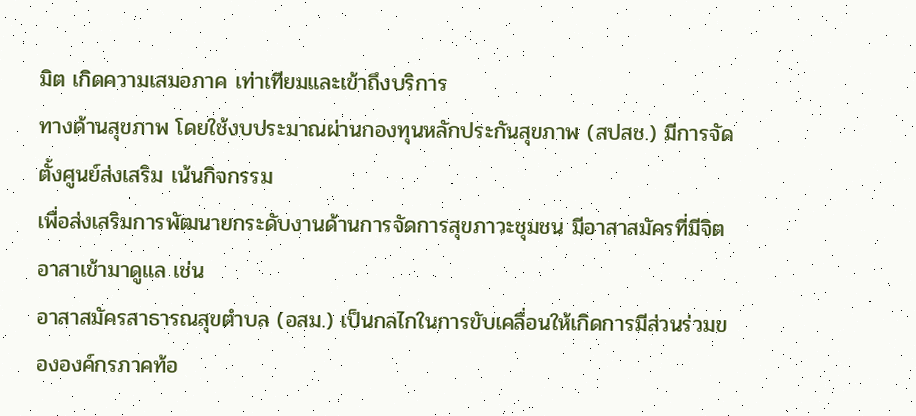มิต เกิดความเสมอภาค เท่าเทียมและเข้าถึงบริการ
ทางด้านสุขภาพ โดยใช้งบประมาณผ่านกองทุนหลักประกันสุขภาพ (สปสช.) มีการจัดตั้งศูนย์ส่งเสริม เน้นกิจกรรม
เพื่อส่งเสริมการพัฒนายกระดับงานด้านการจัดการสุขภาวะชุมชน มีอาสาสมัครที่มีจิตอาสาเข้ามาดูแล เช่น
อาสาสมัครสาธารณสุขตำบล (อสม.) เป็นกลไกในการขับเคลื่อนให้เกิดการมีส่วนร่วมขององค์กรภาคท้อ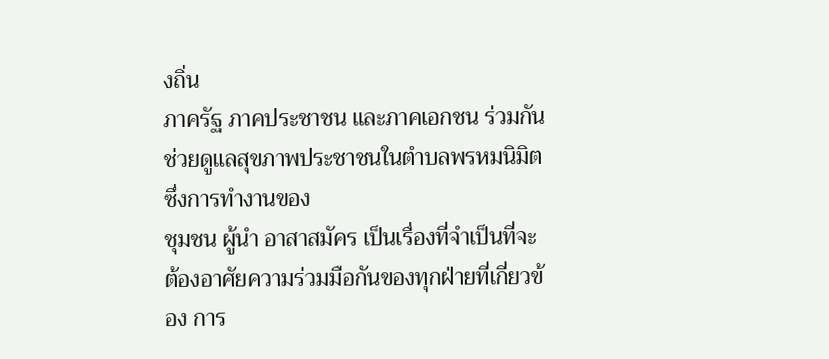งถิ่น
ภาครัฐ ภาคประชาชน และภาคเอกชน ร่วมกันช่วยดูแลสุขภาพประชาชนในตำบลพรหมนิมิต ซึ่งการทำงานของ
ชุมชน ผู้นำ อาสาสมัคร เป็นเรื่องที่จำเป็นที่จะต้องอาศัยความร่วมมือกันของทุกฝ่ายที่เกี่ยวข้อง การ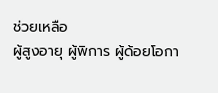ช่วยเหลือ
ผู้สูงอายุ ผู้พิการ ผู้ด้อยโอกา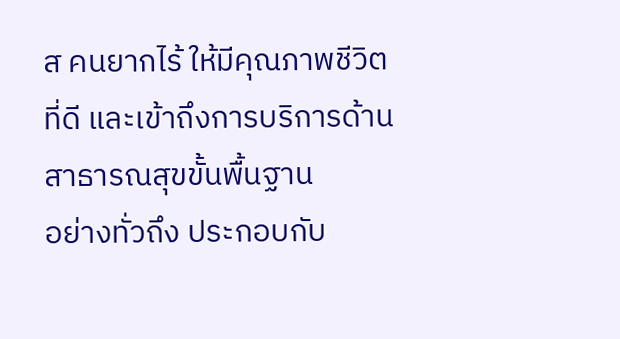ส คนยากไร้ ให้มีคุณภาพชีวิตที่ดี และเข้าถึงการบริการด้านสาธารณสุขขั้นพื้นฐาน
อย่างทั่วถึง ประกอบกับ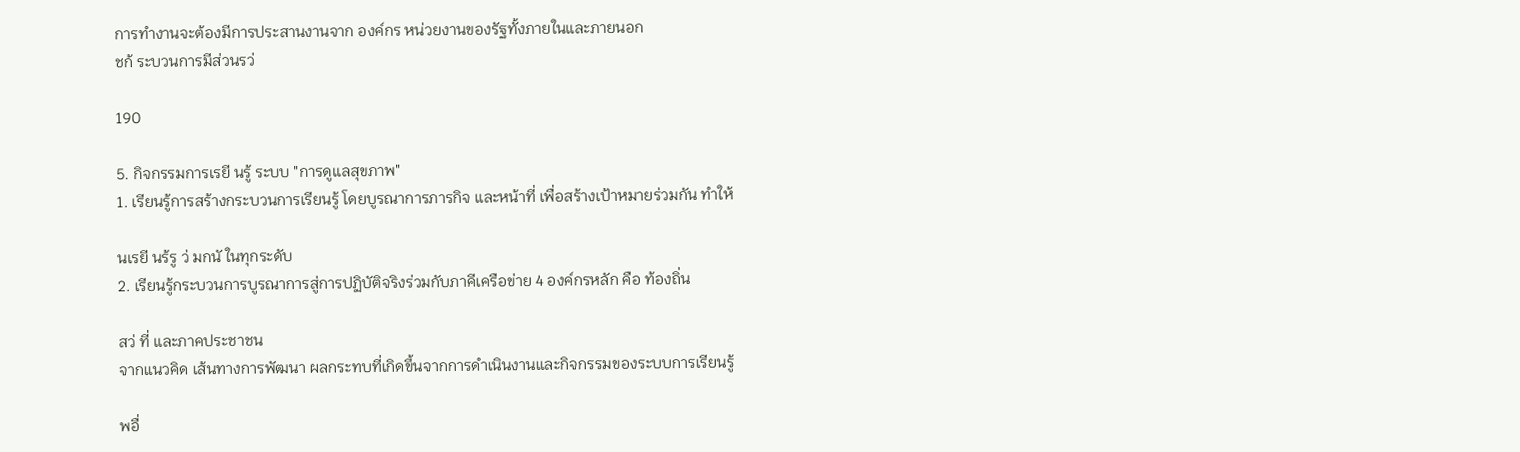การทำงานจะต้องมีการประสานงานจาก องค์กร หน่วยงานของรัฐทั้งภายในและภายนอก
ชก้ ระบวนการมีส่วนรว่

190

5. กิจกรรมการเรยี นรู้ ระบบ "การดูแลสุขภาพ"
1. เรียนรู้การสร้างกระบวนการเรียนรู้ โดยบูรณาการภารกิจ และหน้าที่ เพื่อสร้างเป้าหมายร่วมกัน ทำให้

นเรยี นร้รู ว่ มกนั ในทุกระดับ
2. เรียนรู้กระบวนการบูรณาการสู่การปฏิบัติจริงร่วมกับภาคีเครือข่าย 4 องค์กรหลัก คือ ท้องถิ่น

สว่ ที่ และภาคประชาชน
จากแนวคิด เส้นทางการพัฒนา ผลกระทบที่เกิดขึ้นจากการดำเนินงานและกิจกรรมของระบบการเรียนรู้

พอื่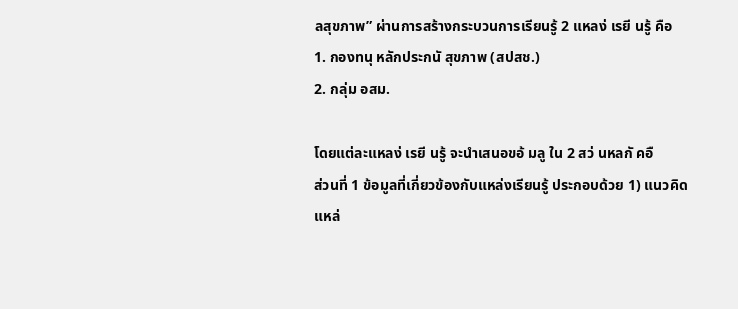ลสุขภาพ” ผ่านการสร้างกระบวนการเรียนรู้ 2 แหลง่ เรยี นรู้ คือ
1. กองทนุ หลักประกนั สุขภาพ (สปสช.)
2. กลุ่ม อสม.

โดยแต่ละแหลง่ เรยี นรู้ จะนำเสนอขอ้ มลู ใน 2 สว่ นหลกั คอื
ส่วนที่ 1 ข้อมูลที่เกี่ยวข้องกับแหล่งเรียนรู้ ประกอบด้วย 1) แนวคิดแหล่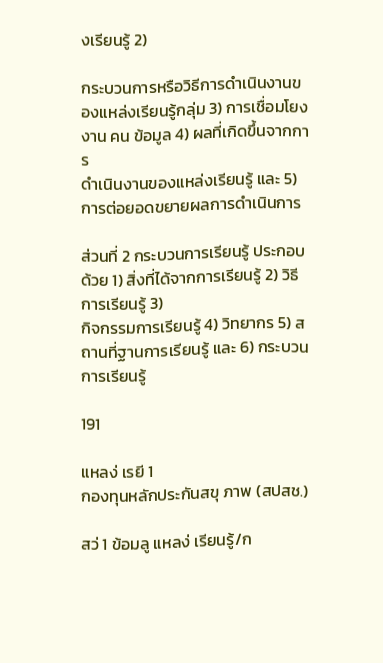งเรียนรู้ 2)

กระบวนการหรือวิธีการดำเนินงานของแหล่งเรียนรู้กลุ่ม 3) การเชื่อมโยงงาน คน ข้อมูล 4) ผลที่เกิดขึ้นจากการ
ดำเนินงานของแหล่งเรียนรู้ และ 5) การต่อยอดขยายผลการดำเนินการ

ส่วนที่ 2 กระบวนการเรียนรู้ ประกอบด้วย 1) สิ่งที่ได้จากการเรียนรู้ 2) วิธีการเรียนรู้ 3)
กิจกรรมการเรียนรู้ 4) วิทยากร 5) สถานที่ฐานการเรียนรู้ และ 6) กระบวนการเรียนรู้

191

แหลง่ เรยี 1
กองทุนหลักประกันสขุ ภาพ (สปสช.)

สว่ 1 ข้อมลู แหลง่ เรียนรู้/ก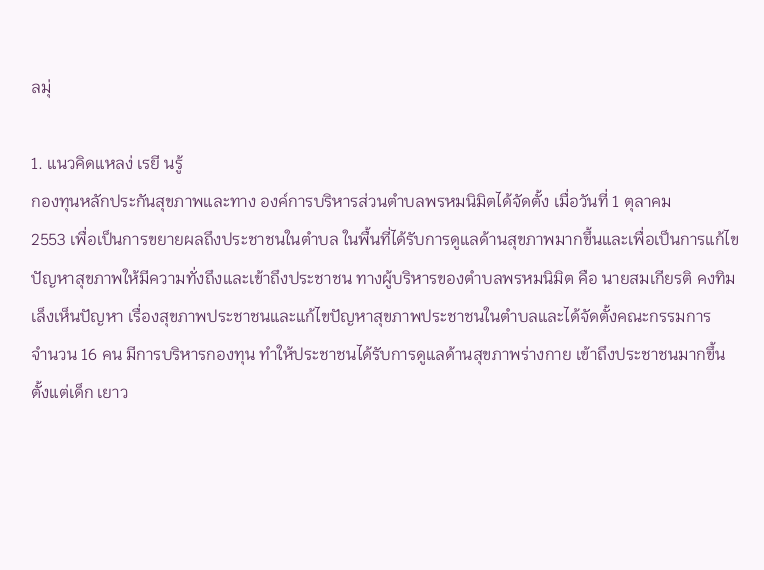ลมุ่

1. แนวคิดแหลง่ เรยี นรู้
กองทุนหลักประกันสุขภาพและทาง องค์การบริหารส่วนตำบลพรหมนิมิตได้จัดตั้ง เมื่อวันที่ 1 ตุลาคม
2553 เพื่อเป็นการขยายผลถึงประชาชนในตำบล ในพื้นที่ได้รับการดูแลด้านสุขภาพมากขึ้นและเพื่อเป็นการแก้ไข
ปัญหาสุขภาพให้มีความทั่งถึงและเข้าถึงประชาชน ทางผู้บริหารของตำบลพรหมนิมิต คือ นายสมเกียรติ คงทิม
เล็งเห็นปัญหา เรื่องสุขภาพประชาชนและแก้ไขปัญหาสุขภาพประชาชนในตำบลและได้จัดตั้งคณะกรรมการ
จำนวน 16 คน มีการบริหารกองทุน ทำให้ประชาชนได้รับการดูแลด้านสุขภาพร่างกาย เข้าถึงประชาชนมากขึ้น
ตั้งแต่เด็ก เยาว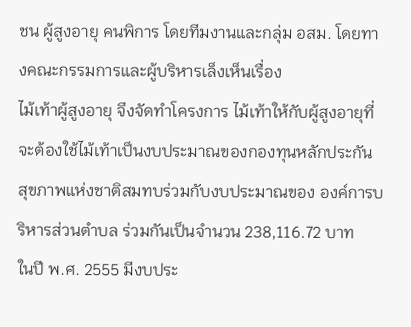ชน ผู้สูงอายุ คนพิการ โดยทีมงานและกลุ่ม อสม. โดยทางคณะกรรมการและผู้บริหารเล็งเห็นเรื่อง
ไม้เท้าผู้สูงอายุ จึงจัดทำโครงการ ไม้เท้าให้กับผู้สูงอายุที่จะต้องใช้ไม้เท้าเป็นงบประมาณของกองทุนหลักประกัน
สุขภาพแห่งชาติสมทบร่วมกับงบประมาณของ องค์การบริหารส่วนตำบล ร่วมกันเป็นจำนวน 238,116.72 บาท
ในปี พ.ศ. 2555 มีงบประ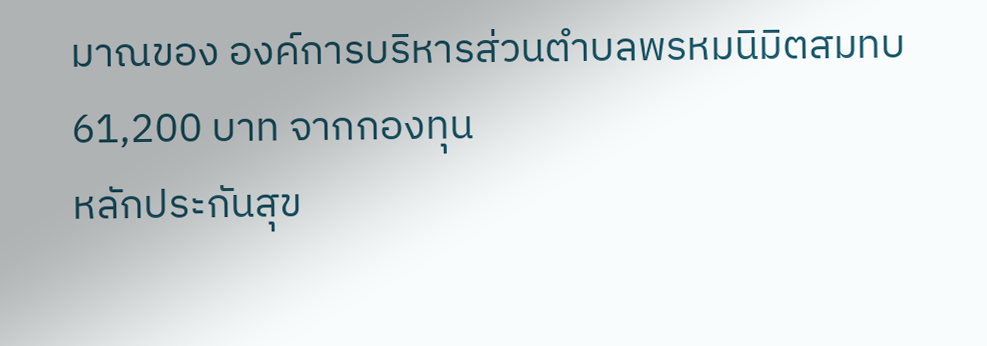มาณของ องค์การบริหารส่วนตำบลพรหมนิมิตสมทบ 61,200 บาท จากกองทุน
หลักประกันสุข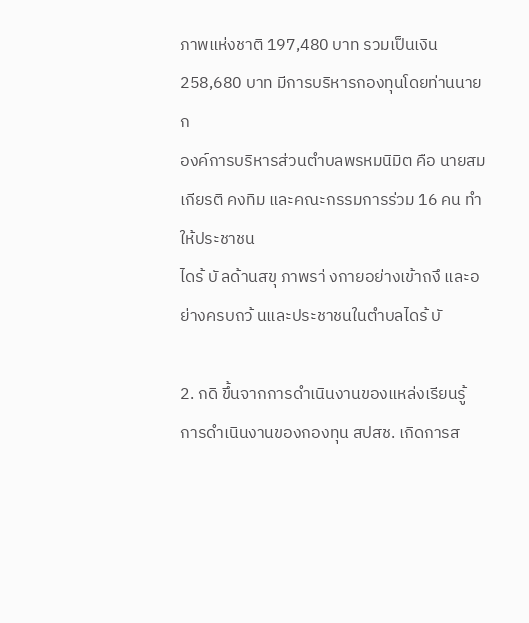ภาพแห่งชาติ 197,480 บาท รวมเป็นเงิน 258,680 บาท มีการบริหารกองทุนโดยท่านนายก
องค์การบริหารส่วนตำบลพรหมนิมิต คือ นายสมเกียรติ คงทิม และคณะกรรมการร่วม 16 คน ทำให้ประชาชน
ไดร้ บั ลด้านสขุ ภาพรา่ งกายอย่างเข้าถงึ และอย่างครบถว้ นและประชาชนในตำบลไดร้ บั

2. กดิ ขึ้นจากการดำเนินงานของแหล่งเรียนรู้
การดำเนินงานของกองทุน สปสช. เกิดการส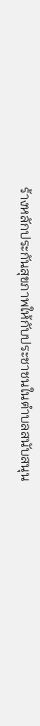ร้างหลักประกันสุขภาพให้กับประชาชนในตำบลสนับสนุน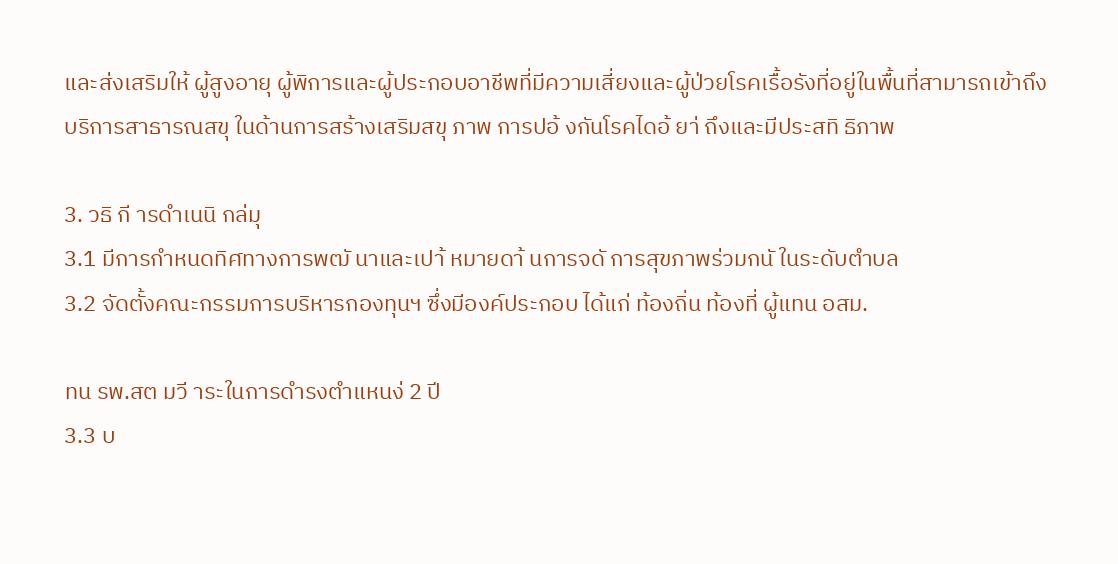และส่งเสริมให้ ผู้สูงอายุ ผู้พิการและผู้ประกอบอาชีพที่มีความเสี่ยงและผู้ป่วยโรคเรื้อรังที่อยู่ในพื้นที่สามารถเข้าถึง
บริการสาธารณสขุ ในด้านการสร้างเสริมสขุ ภาพ การปอ้ งกันโรคไดอ้ ยา่ ถึงและมีประสทิ ธิภาพ

3. วธิ กี ารดำเนนิ กล่มุ
3.1 มีการกำหนดทิศทางการพฒั นาและเปา้ หมายดา้ นการจดั การสุขภาพร่วมกนั ในระดับตำบล
3.2 จัดตั้งคณะกรรมการบริหารกองทุนฯ ซึ่งมีองค์ประกอบ ได้แก่ ท้องถิ่น ท้องที่ ผู้แทน อสม.

ทน รพ.สต มวี าระในการดำรงตำแหนง่ 2 ปี
3.3 บ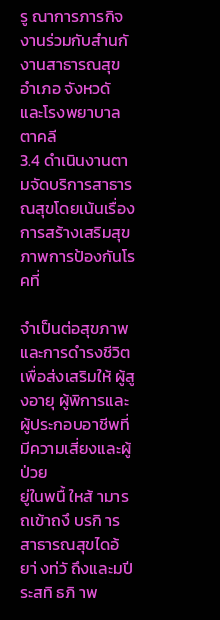รู ณาการภารกิจงานร่วมกับสำนกั งานสาธารณสุขอำเภอ จังหวดั และโรงพยาบาลตาคลี
3.4 ดำเนินงานตามจัดบริการสาธารณสุขโดยเน้นเรื่องการสร้างเสริมสุขภาพการป้องกันโรคที่

จำเป็นต่อสุขภาพและการดำรงชีวิตเพื่อส่งเสริมให้ ผู้สูงอายุ ผู้พิการและผู้ประกอบอาชีพที่มีความเสี่ยงและผู้ป่วย
ยู่ในพนื้ ใหส้ ามารถเข้าถงึ บรกิ ารสาธารณสุขไดอ้ ยา่ งท่วั ถึงและมปี ระสทิ ธภิ าพ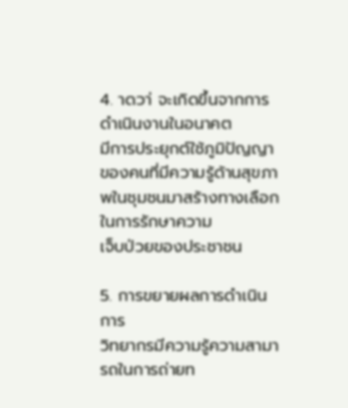4. าดวา่ จะเกิดขึ้นจากการดำเนินงานในอนาคต
มีการประยุกต์ใช้ภูมิปัญญาของคนที่มีความรู้ด้านสุขภาพในชุมชนมาสร้างทางเลือกในการรักษาความ
เจ็บป่วยของประชาชน

5. การขยายผลการดำเนินการ
วิทยากรมีความรู้ความสามารถในการถ่ายท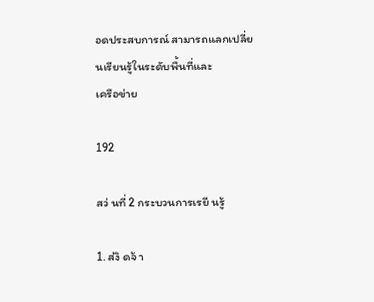อดประสบการณ์ สามารถแลกเปลี่ยนเรียนรู้ในระดับพื้นที่และ
เครือข่าย

192

สว่ นที่ 2 กระบวนการเรยี นรู้

1. ส่งิ ดจ้ า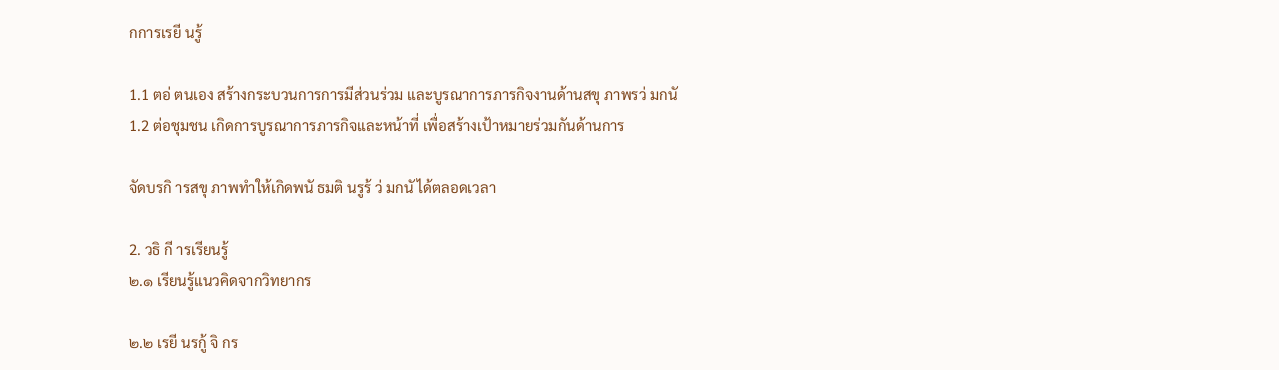กการเรยี นรู้

1.1 ตอ่ ตนเอง สร้างกระบวนการการมีส่วนร่วม และบูรณาการภารกิจงานด้านสขุ ภาพรว่ มกนั
1.2 ต่อชุมชน เกิดการบูรณาการภารกิจและหน้าที่ เพื่อสร้างเป้าหมายร่วมกันด้านการ

จัดบรกิ ารสขุ ภาพทำให้เกิดพนั ธมติ นรูร้ ว่ มกนั ได้ตลอดเวลา

2. วธิ กี ารเรียนรู้
๒.๑ เรียนรู้แนวคิดจากวิทยากร

๒.๒ เรยี นรกู้ จิ กร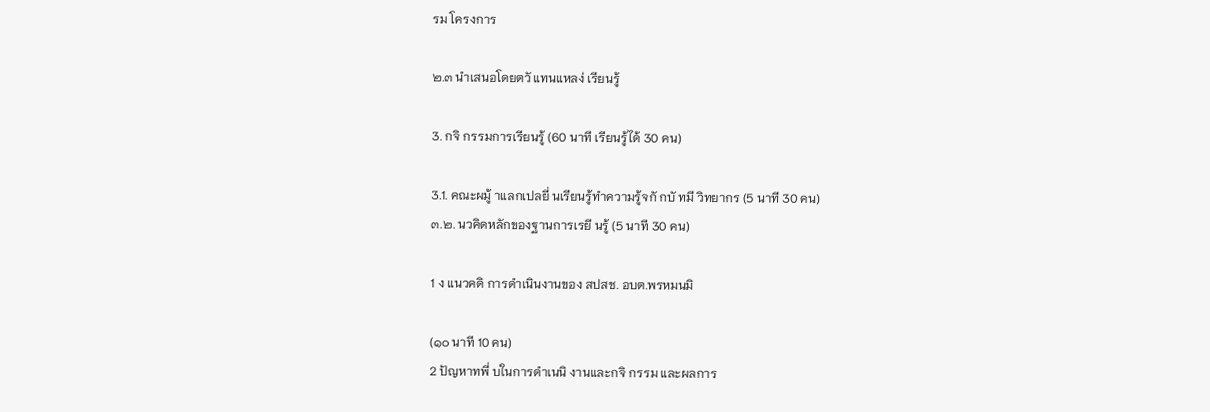รม โครงการ

๒.๓ นำเสนอโดยตวั แทนแหลง่ เรียนรู้

3. กจิ กรรมการเรียนรู้ (60 นาที เรียนรู้ได้ 30 คน)

3.1. คณะผมู้ าแลกเปลยี่ นเรียนรู้ทำความรู้จกั กบั ทมี วิทยากร (5 นาที 30 คน)
๓.๒. นวคิดหลักของฐานการเรยี นรู้ (5 นาที 30 คน)

1 ง แนวคดิ การดำเนินงานของ สปสช. อบต.พรหมนมิ

(๑๐ นาที 10 คน)
2 ปัญหาทพี่ บในการดำเนนิ งานและกจิ กรรม และผลการ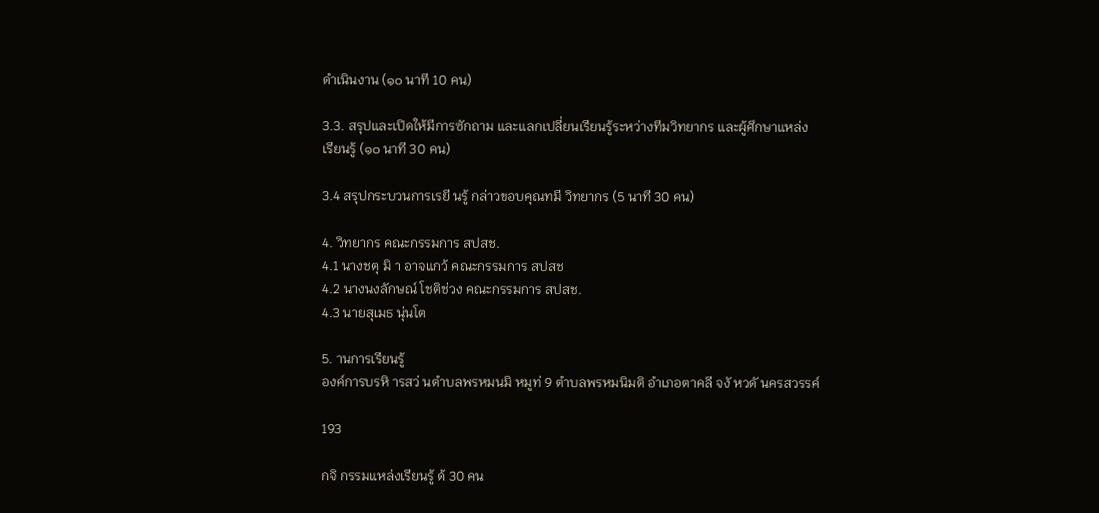ดำเนินงาน (๑๐ นาที 10 คน)

3.3. สรุปและเปิดให้มีการซักถาม และแลกเปลี่ยนเรียนรู้ระหว่างทีมวิทยากร และผู้ศึกษาแหล่ง
เรียนรู้ (๑๐ นาที 30 คน)

3.4 สรุปกระบวนการเรยี นรู้ กล่าวขอบคุณทมี วิทยากร (5 นาที 30 คน)

4. วิทยากร คณะกรรมการ สปสช.
4.1 นางชตุ มิ า อาจแกว้ คณะกรรมการ สปสช
4.2 นางนงลักษณ์ โชติช่วง คณะกรรมการ สปสช.
4.3 นายสุเมธ นุ่นโต

5. านการเรียนรู้
องค์การบรหิ ารสว่ นตำบลพรหมนมิ หมูท่ 9 ตำบลพรหมนิมติ อำเภอตาคลี จงั หวดั นครสวรรค์

193

กจิ กรรมแหล่งเรียนรู้ ด้ 30 คน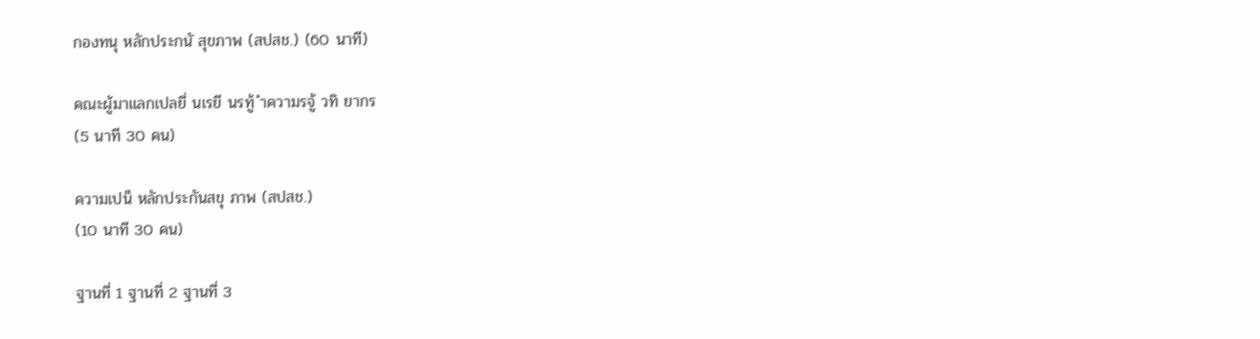กองทนุ หลักประกนั สุขภาพ (สปสช.) (60 นาที)

คณะผู้มาแลกเปลยี่ นเรยี นรทู้ ำความรจู้ วทิ ยากร
(5 นาที 30 คน)

ความเปน็ หลักประกันสขุ ภาพ (สปสช.)
(10 นาที 30 คน)

ฐานที่ 1 ฐานที่ 2 ฐานที่ 3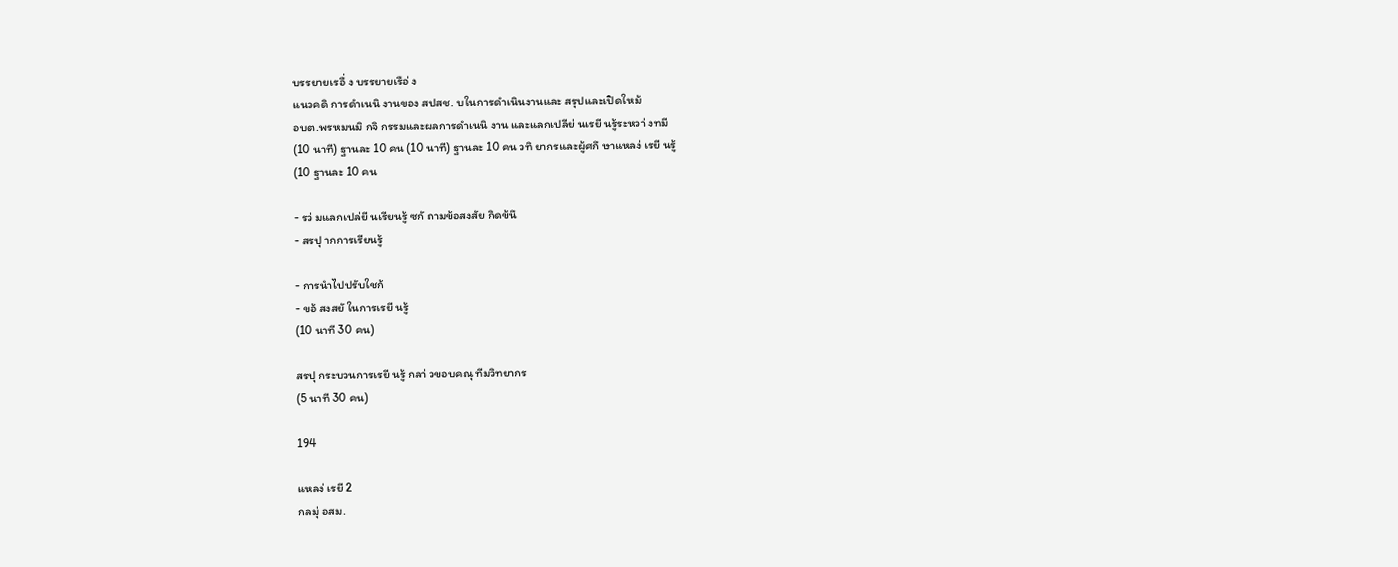บรรยายเรอื่ ง บรรยายเรือ่ ง
แนวคดิ การดำเนนิ งานของ สปสช. บในการดำเนินงานและ สรุปและเปิดใหม้
อบต.พรหมนมิ กจิ กรรมและผลการดำเนนิ งาน และแลกเปลีย่ นเรยี นรู้ระหวา่ งทมี
(10 นาที) ฐานละ 10 คน (10 นาที) ฐานละ 10 คน วทิ ยากรและผู้ศกึ ษาแหลง่ เรยี นรู้
(10 ฐานละ 10 คน

- รว่ มแลกเปล่ยี นเรียนรู้ ซกั ถามข้อสงสัย กิดข้นึ
- สรปุ ากการเรียนรู้

- การนำไปปรับใชก้
- ขอ้ สงสยั ในการเรยี นรู้
(10 นาที 30 คน)

สรปุ กระบวนการเรยี นรู้ กลา่ วขอบคณุ ทีมวิทยากร
(5 นาที 30 คน)

194

แหลง่ เรยี 2
กลมุ่ อสม.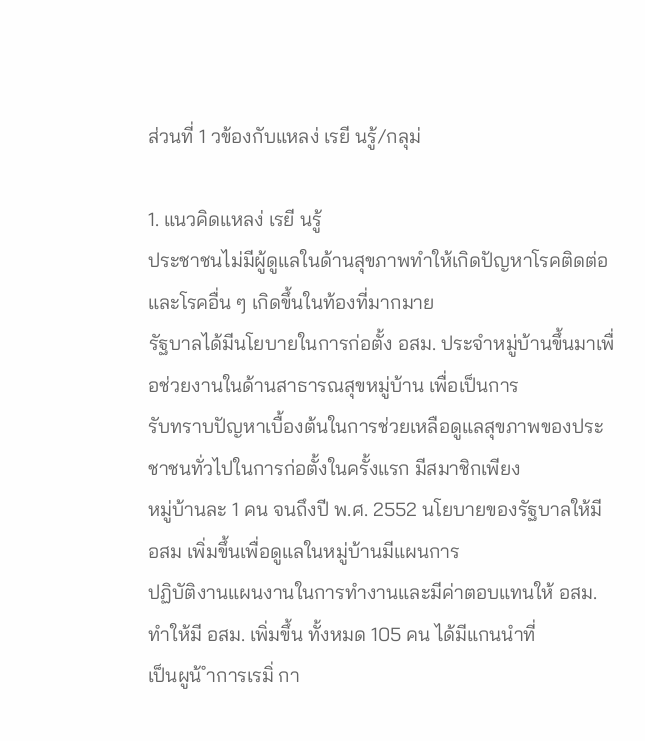ส่วนที่ 1 วข้องกับแหลง่ เรยี นรู้/กลุม่

1. แนวคิดแหลง่ เรยี นรู้
ประชาชนไม่มีผู้ดูแลในด้านสุขภาพทำให้เกิดปัญหาโรคติดต่อและโรคอื่น ๆ เกิดขึ้นในท้องที่มากมาย
รัฐบาลได้มีนโยบายในการก่อตั้ง อสม. ประจำหมู่บ้านขึ้นมาเพื่อช่วยงานในด้านสาธารณสุขหมู่บ้าน เพื่อเป็นการ
รับทราบปัญหาเบื้องต้นในการช่วยเหลือดูแลสุขภาพของประชาชนทั่วไปในการก่อตั้งในครั้งแรก มีสมาชิกเพียง
หมู่บ้านละ 1 คน จนถึงปี พ.ศ. 2552 นโยบายของรัฐบาลให้มี อสม เพิ่มขึ้นเพื่อดูแลในหมู่บ้านมีแผนการ
ปฏิบัติงานแผนงานในการทำงานและมีค่าตอบแทนให้ อสม. ทำให้มี อสม. เพิ่มขึ้น ทั้งหมด 105 คน ได้มีแกนนำที่
เป็นผูน้ ำการเรมิ่ กา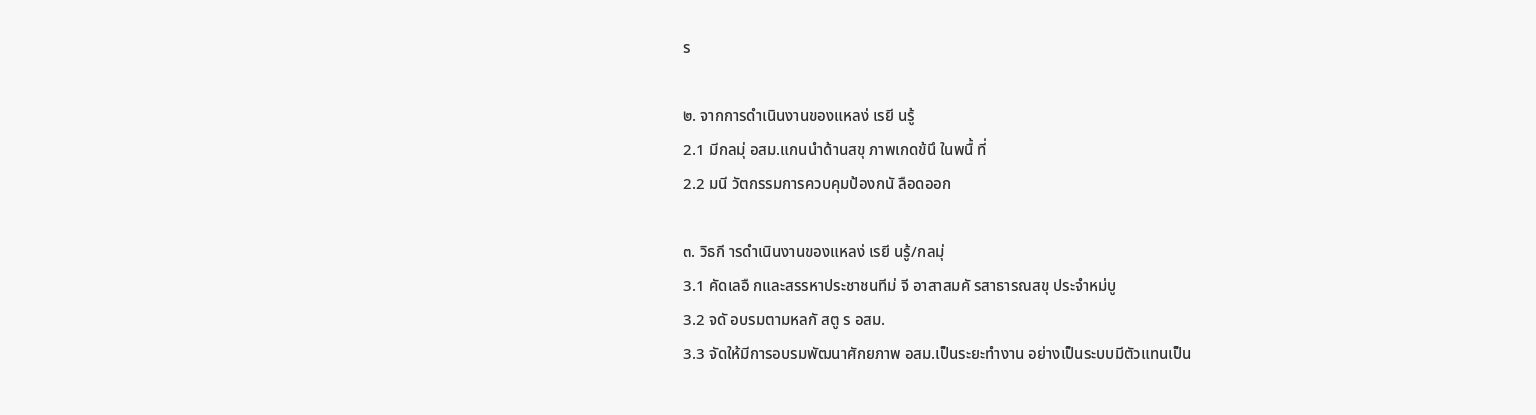ร

๒. จากการดำเนินงานของแหลง่ เรยี นรู้
2.1 มีกลมุ่ อสม.แกนนำด้านสขุ ภาพเกดข้นึ ในพนื้ ที่
2.2 มนี วัตกรรมการควบคุมป้องกนั ลือดออก

๓. วิธกี ารดำเนินงานของแหลง่ เรยี นรู้/กลมุ่
3.1 คัดเลอื กและสรรหาประชาชนทีม่ จี อาสาสมคั รสาธารณสขุ ประจำหม่บู
3.2 จดั อบรมตามหลกั สตู ร อสม.
3.3 จัดให้มีการอบรมพัฒนาศักยภาพ อสม.เป็นระยะทำงาน อย่างเป็นระบบมีตัวแทนเป็น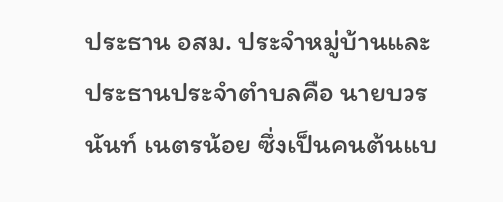ประธาน อสม. ประจำหมู่บ้านและประธานประจำตำบลคือ นายบวรนันท์ เนตรน้อย ซึ่งเป็นคนต้นแบ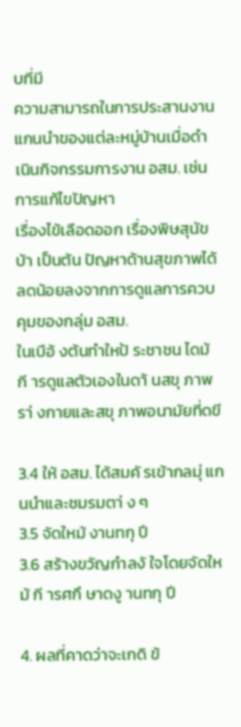บที่มี
ความสามารถในการประสานงาน แกนนำของแต่ละหมู่บ้านเมื่อดำเนินกิจกรรมการงาน อสม. เช่น การแก้ไขปัญหา
เรื่องไข้เลือดออก เรื่องพิษสุนัขบ้า เป็นต้น ปัญหาด้านสุขภาพได้ลดน้อยลงจากการดูแลการควบคุมของกลุ่ม อสม.
ในเบือ้ งต้นทำใหป้ ระชาชน ไดม้ กี ารดูแลตัวเองในดา้ นสขุ ภาพรา่ งกายและสขุ ภาพอนามัยที่ดขี

3.4 ให้ อสม. ได้สมคั รเข้ากลมุ่ แกนนำและชมรมตา่ ง ๆ
3.5 จัดใหม้ งานทกุ ปี
3.6 สร้างขวัญกำลงั ใจโดยจัดใหม้ กี ารศกึ ษาดงู านทกุ ปี

4. ผลที่คาดว่าจะเกดิ ข้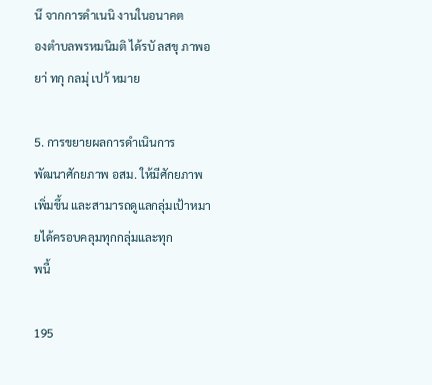นึ จากการดำเนนิ งานในอนาคต
องตำบลพรหมนิมติ ได้รบั ลสขุ ภาพอยา่ ทกุ กลมุ่ เปา้ หมาย

5. การขยายผลการดำเนินการ
พัฒนาศักยภาพ อสม. ให้มีศักยภาพเพิ่มขึ้น และสามารถดูแลกลุ่มเป้าหมายได้ครอบคลุมทุกกลุ่มและทุก
พนื้

195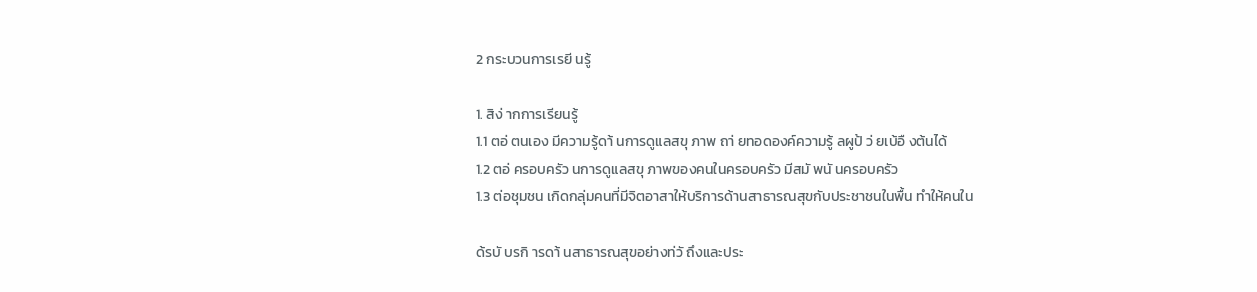2 กระบวนการเรยี นรู้

1. สิง่ ากการเรียนรู้
1.1 ตอ่ ตนเอง มีความรู้ดา้ นการดูแลสขุ ภาพ ถา่ ยทอดองค์ความรู้ ลผูป้ ว่ ยเบ้อื งต้นได้
1.2 ตอ่ ครอบครัว นการดูแลสขุ ภาพของคนในครอบครัว มีสมั พนั นครอบครัว
1.3 ต่อชุมชน เกิดกลุ่มคนที่มีจิตอาสาให้บริการด้านสาธารณสุขกับประชาชนในพื้น ทำให้คนใน

ด้รบั บรกิ ารดา้ นสาธารณสุขอย่างท่วั ถึงและประ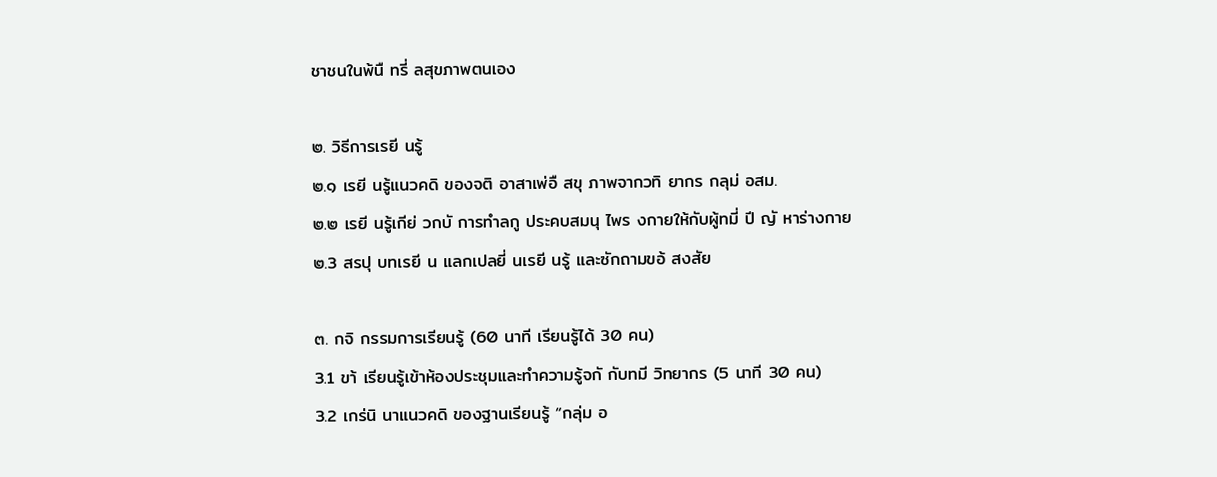ชาชนในพ้นื ทรี่ ลสุขภาพตนเอง

๒. วิธีการเรยี นรู้
๒.๑ เรยี นรู้แนวคดิ ของจติ อาสาเพ่อื สขุ ภาพจากวทิ ยากร กลุม่ อสม.
๒.๒ เรยี นรู้เกีย่ วกบั การทำลกู ประคบสมนุ ไพร งกายให้กับผู้ทมี่ ปี ญั หาร่างกาย
๒.3 สรปุ บทเรยี น แลกเปลยี่ นเรยี นรู้ และซักถามขอ้ สงสัย

๓. กจิ กรรมการเรียนรู้ (60 นาที เรียนรู้ได้ 30 คน)
3.1 ขา้ เรียนรู้เข้าห้องประชุมและทำความรู้จกั กับทมี วิทยากร (5 นาที 30 คน)
3.2 เกร่นิ นาแนวคดิ ของฐานเรียนรู้ “กลุ่ม อ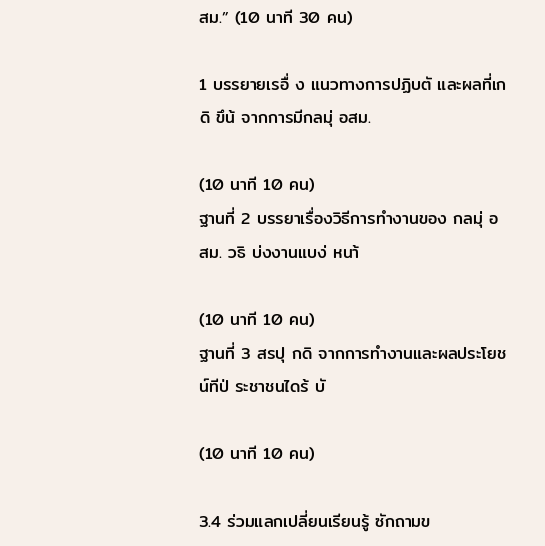สม.” (10 นาที 30 คน)

1 บรรยายเรอื่ ง แนวทางการปฏิบตั และผลที่เกดิ ขึน้ จากการมีกลมุ่ อสม.

(10 นาที 10 คน)
ฐานที่ 2 บรรยาเรื่องวิธีการทำงานของ กลมุ่ อสม. วธิ บ่งงานแบง่ หนา้

(10 นาที 10 คน)
ฐานที่ 3 สรปุ กดิ จากการทำงานและผลประโยชน์ทีป่ ระชาชนไดร้ บั

(10 นาที 10 คน)

3.4 ร่วมแลกเปลี่ยนเรียนรู้ ซักถามข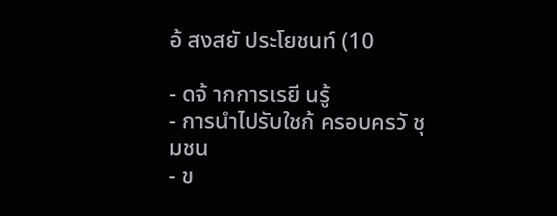อ้ สงสยั ประโยชนท์ (10

- ดจ้ ากการเรยี นรู้
- การนำไปรับใชก้ ครอบครวั ชุมชน
- ข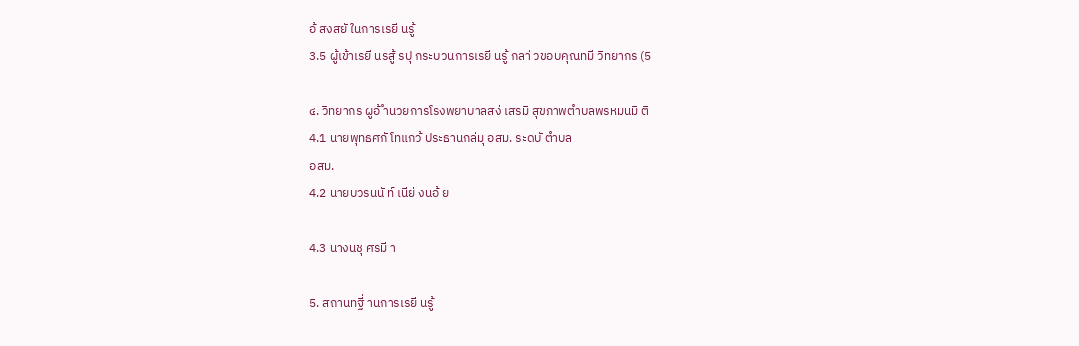อ้ สงสยั ในการเรยี นรู้
3.5 ผู้เข้าเรยี นรสู้ รปุ กระบวนการเรยี นรู้ กลา่ วขอบคุณทมี วิทยากร (5

๔. วิทยากร ผูอ้ ำนวยการโรงพยาบาลสง่ เสรมิ สุขภาพตำบลพรหมนมิ ติ
4.1 นายพุทธศกั โทแกว้ ประธานกล่มุ อสม. ระดบั ตำบล
อสม.
4.2 นายบวรนนั ท์ เนีย่ งนอ้ ย

4.3 นางนชุ ศรมี า

5. สถานทฐี่ านการเรยี นรู้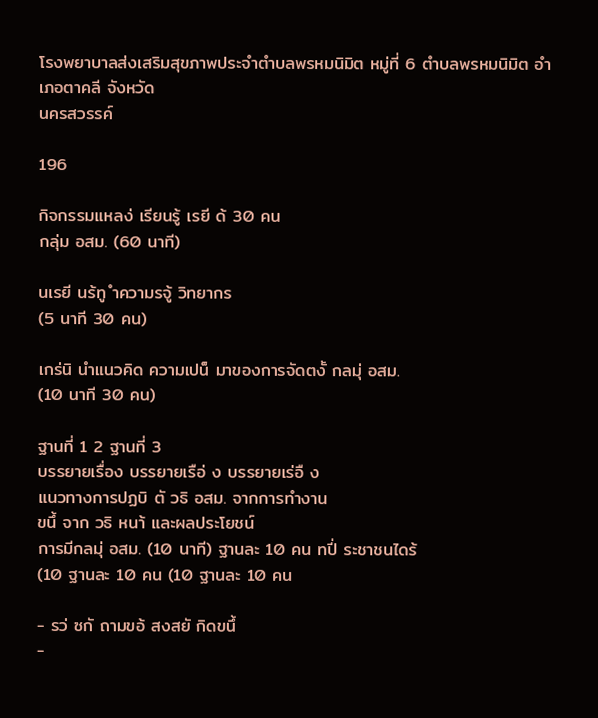โรงพยาบาลส่งเสริมสุขภาพประจำตำบลพรหมนิมิต หมู่ที่ 6 ตำบลพรหมนิมิต อำเภอตาคลี จังหวัด
นครสวรรค์

196

กิจกรรมแหลง่ เรียนรู้ เรยี ด้ 30 คน
กลุ่ม อสม. (60 นาที)

นเรยี นร้ทู ำความรจู้ วิทยากร
(5 นาที 30 คน)

เกร่นิ นำแนวคิด ความเปน็ มาของการจัดตงั้ กลมุ่ อสม.
(10 นาที 30 คน)

ฐานที่ 1 2 ฐานที่ 3
บรรยายเรื่อง บรรยายเรือ่ ง บรรยายเร่อื ง
แนวทางการปฏบิ ตั วธิ อสม. จากการทำงาน
ขนึ้ จาก วธิ หนา้ และผลประโยชน์
การมีกลมุ่ อสม. (10 นาที) ฐานละ 10 คน ทปี่ ระชาชนไดร้
(10 ฐานละ 10 คน (10 ฐานละ 10 คน

- รว่ ซกั ถามขอ้ สงสยั กิดขนึ้
-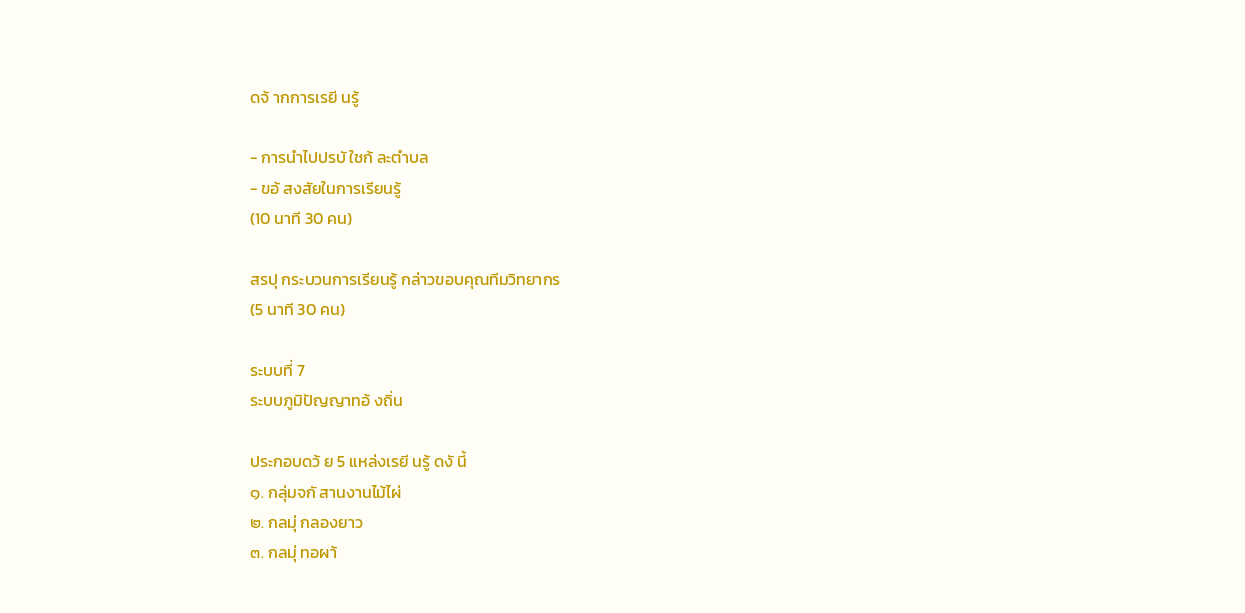ดจ้ ากการเรยี นรู้

- การนำไปปรบั ใชก้ ละตำบล
- ขอ้ สงสัยในการเรียนรู้
(10 นาที 30 คน)

สรปุ กระบวนการเรียนรู้ กล่าวขอบคุณทีมวิทยากร
(5 นาที 30 คน)

ระบบที่ 7
ระบบภูมิปัญญาทอ้ งถิ่น

ประกอบดว้ ย 5 แหล่งเรยี นรู้ ดงั นี้
๑. กลุ่มจกั สานงานไม้ไผ่
๒. กลมุ่ กลองยาว
๓. กลมุ่ ทอผา้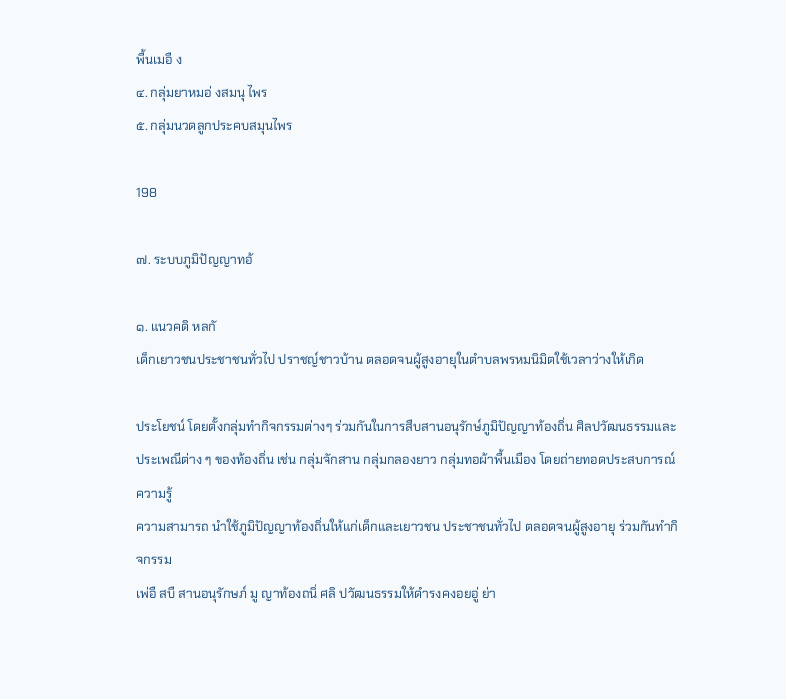พื้นเมอื ง
๔. กลุ่มยาหมอ่ งสมนุ ไพร
๕. กลุ่มนวดลูกประคบสมุนไพร

198

๗. ระบบภูมิปัญญาทอ้

๑. แนวคดิ หลกั
เด็กเยาวชนประชาชนทั่วไป ปราชญ์ชาวบ้าน ตลอดจนผู้สูงอายุในตำบลพรหมนิมิตใช้เวลาว่างให้เกิด

ประโยชน์ โดยตั้งกลุ่มทำกิจกรรมต่างๆ ร่วมกันในการสืบสานอนุรักษ์ภูมิปัญญาท้องถิ่น ศิลปวัฒนธรรมและ
ประเพณีต่าง ๆ ของท้องถิ่น เช่น กลุ่มจักสาน กลุ่มกลองยาว กลุ่มทอผ้าพื้นเมือง โดยถ่ายทอดประสบการณ์ความรู้
ความสามารถ นำใช้ภูมิปัญญาท้องถิ่นให้แก่เด็กและเยาวชน ประชาชนทั่วไป ตลอดจนผู้สูงอายุ ร่วมกันทำกิจกรรม
เพ่อื สบื สานอนุรักษภ์ มู ญาท้องถนิ่ ศลิ ปวัฒนธรรมให้ดำรงคงอยอู่ ย่า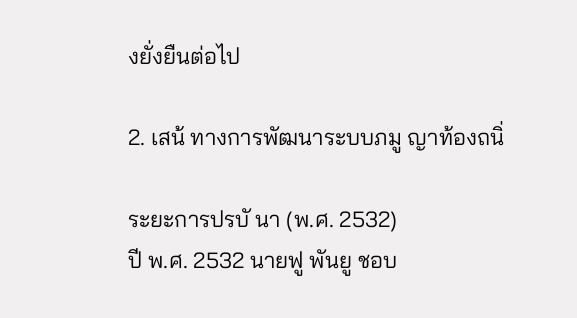งยั่งยืนต่อไป

2. เสน้ ทางการพัฒนาระบบภมู ญาท้องถนิ่

ระยะการปรบั นา (พ.ศ. 2532)
ปี พ.ศ. 2532 นายฟู พันยู ชอบ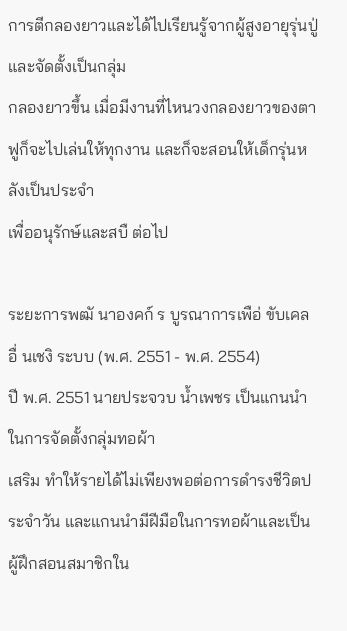การตีกลองยาวและได้ไปเรียนรู้จากผู้สูงอายุรุ่นปู่ และจัดตั้งเป็นกลุ่ม
กลองยาวขึ้น เมื่อมีงานที่ไหนวงกลองยาวของตาฟูก็จะไปเล่นให้ทุกงาน และก็จะสอนให้เด็กรุ่นหลังเป็นประจำ
เพื่ออนุรักษ์และสบื ต่อไป

ระยะการพฒั นาองคก์ ร บูรณาการเพือ่ ขับเคลอื่ นเชงิ ระบบ (พ.ศ. 2551 - พ.ศ. 2554)
ปี พ.ศ. 2551 นายประจวบ น้ำเพชร เป็นแกนนำในการจัดตั้งกลุ่มทอผ้า
เสริม ทำให้รายได้ไม่เพียงพอต่อการดำรงชีวิตประจำวัน และแกนนำมีฝีมือในการทอผ้าและเป็นผู้ฝึกสอนสมาชิกใน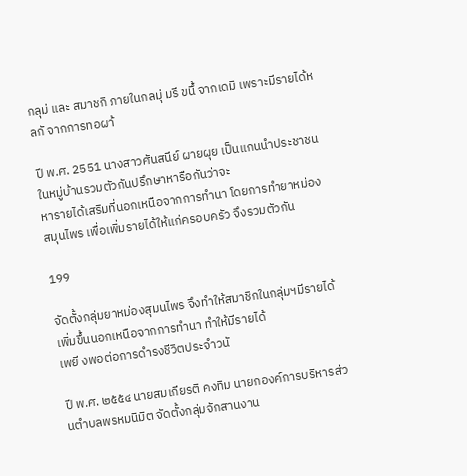กลุม่ และ สมาชกิ ภายในกลมุ่ มรี ขนึ้ จากเดมิ เพราะมีรายได้หลกั จากการทอผา้

ปี พ.ศ. 2551 นางสาวศันสนีย์ ผายผุย เป็นแกนนำประชาชนในหมู่บ้านรวมตัวกันปรึกษาหารือกันว่าจะ
หารายได้เสริมที่นอกเหนือจากการทำนา โดยการทำยาหม่องสมุนไพร เพื่อเพิ่มรายได้ให้แก่ครอบครัว จึงรวมตัวกัน

199

จัดตั้งกลุ่มยาหม่องสุมนไพร จึงทำให้สมาชิกในกลุ่มฯมีรายได้เพิ่มขึ้นนอกเหนือจากการทำนา ทำให้มีรายได้
เพยี งพอต่อการดำรงชีวิตประจำวนั

ปี พ.ศ. ๒๕๕๔ นายสมเกียรติ คงทิม นายกองค์การบริหารส่วนตำบลพรหมนิมิต จัดตั้งกลุ่มจักสานงาน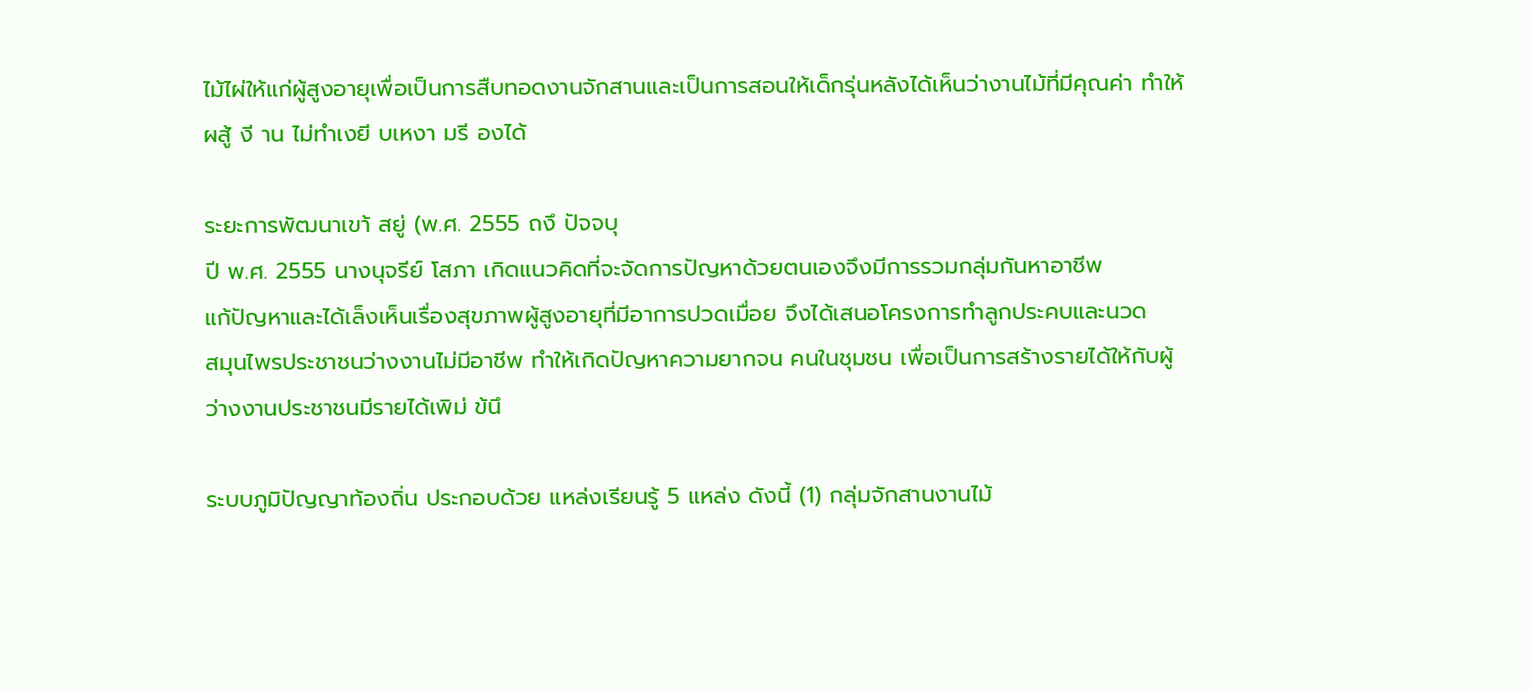ไม้ไผ่ให้แก่ผู้สูงอายุเพื่อเป็นการสืบทอดงานจักสานและเป็นการสอนให้เด็กรุ่นหลังได้เห็นว่างานไม้ที่มีคุณค่า ทำให้
ผสู้ งี าน ไม่ทำเงยี บเหงา มรี องได้

ระยะการพัฒนาเขา้ สยู่ (พ.ศ. 2555 ถงึ ปัจจบุ
ปี พ.ศ. 2555 นางนุจรีย์ โสภา เกิดแนวคิดที่จะจัดการปัญหาด้วยตนเองจึงมีการรวมกลุ่มกันหาอาชีพ
แก้ปัญหาและได้เล็งเห็นเรื่องสุขภาพผู้สูงอายุที่มีอาการปวดเมื่อย จึงได้เสนอโครงการทำลูกประคบและนวด
สมุนไพรประชาชนว่างงานไม่มีอาชีพ ทำให้เกิดปัญหาความยากจน คนในชุมชน เพื่อเป็นการสร้างรายได้ให้กับผู้
ว่างงานประชาชนมีรายได้เพิม่ ข้นึ

ระบบภูมิปัญญาท้องถิ่น ประกอบด้วย แหล่งเรียนรู้ 5 แหล่ง ดังนี้ (1) กลุ่มจักสานงานไม้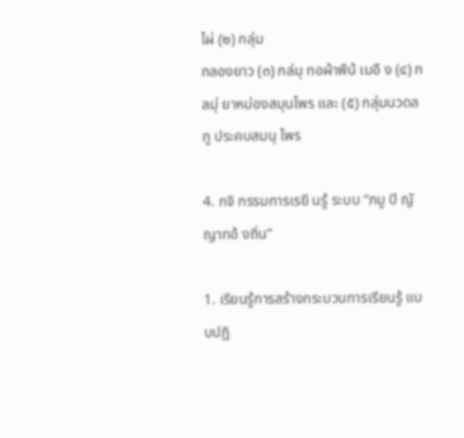ไผ่ (๒) กลุ่ม
กลองยาว (๓) กล่มุ ทอผ้าพืน้ เมอื ง (๔) กลมุ่ ยาหม่องสมุนไพร และ (๕) กลุ่มนวดลกู ประคบสมนุ ไพร

4. กจิ กรรมการเรยี นรู้ ระบบ “ภมู ปิ ญั ญาทอ้ งถิ่น”

1. เรียนรู้การสร้างกระบวนการเรียนรู้ แบบปฏิ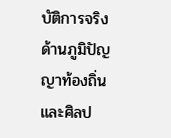บัติการจริง ด้านภูมิปัญญาท้องถิ่น และศิลป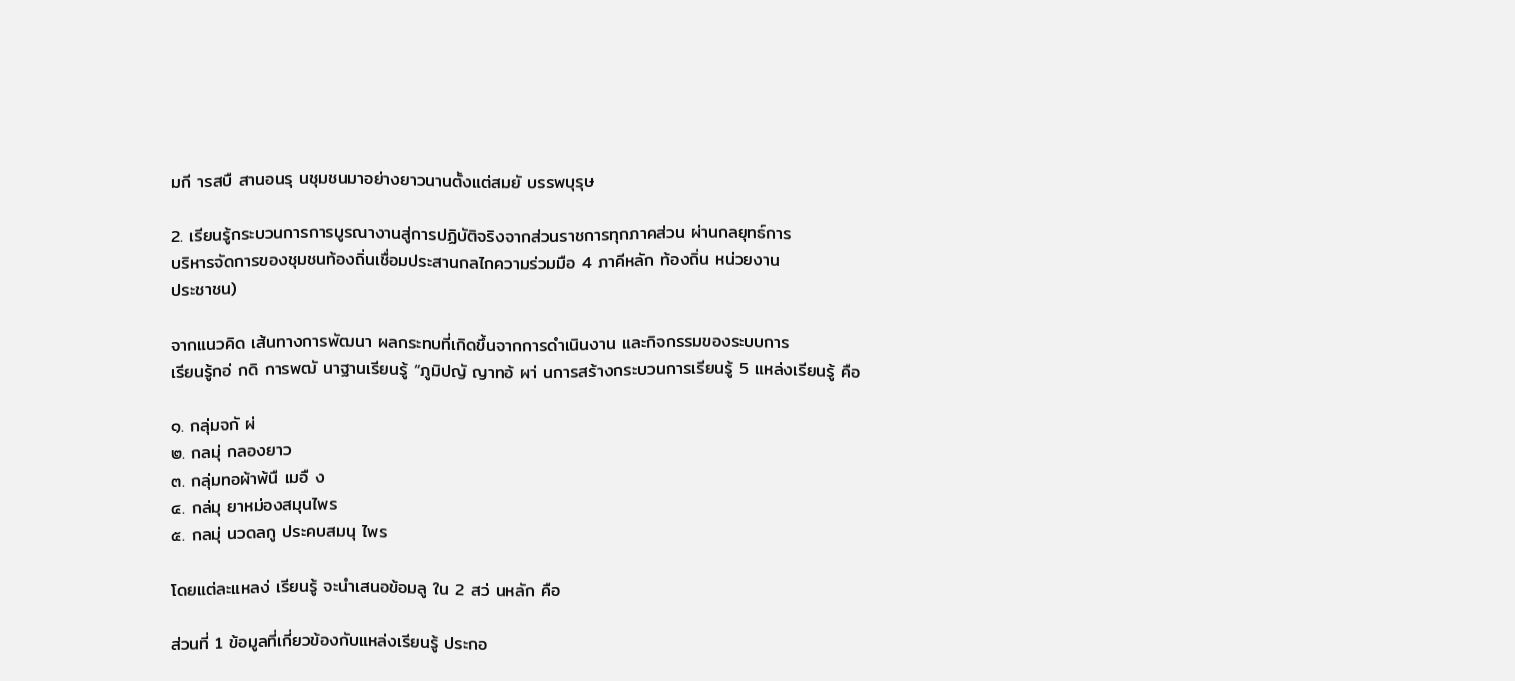มกี ารสบื สานอนรุ นชุมชนมาอย่างยาวนานตั้งแต่สมยั บรรพบุรุษ

2. เรียนรู้กระบวนการการบูรณางานสู่การปฏิบัติจริงจากส่วนราชการทุกภาคส่วน ผ่านกลยุทธ์การ
บริหารจัดการของชุมชนท้องถิ่นเชื่อมประสานกลไกความร่วมมือ 4 ภาคีหลัก ท้องถิ่น หน่วยงาน
ประชาชน)

จากแนวคิด เส้นทางการพัฒนา ผลกระทบที่เกิดขึ้นจากการดำเนินงาน และกิจกรรมของระบบการ
เรียนรู้กอ่ กดิ การพฒั นาฐานเรียนรู้ “ภูมิปญั ญาทอ้ ผา่ นการสร้างกระบวนการเรียนรู้ 5 แหล่งเรียนรู้ คือ

๑. กลุ่มจกั ผ่
๒. กลมุ่ กลองยาว
๓. กลุ่มทอผ้าพ้นื เมอื ง
๔. กล่มุ ยาหม่องสมุนไพร
๕. กลมุ่ นวดลกู ประคบสมนุ ไพร

โดยแต่ละแหลง่ เรียนรู้ จะนำเสนอข้อมลู ใน 2 สว่ นหลัก คือ

ส่วนที่ 1 ข้อมูลที่เกี่ยวข้องกับแหล่งเรียนรู้ ประกอ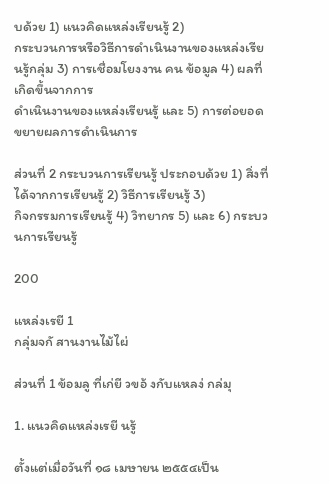บด้วย 1) แนวคิดแหล่งเรียนรู้ 2)
กระบวนการหรือวิธีการดำเนินงานของแหล่งเรียนรู้กลุ่ม 3) การเชื่อมโยงงาน คน ข้อมูล 4) ผลที่เกิดขึ้นจากการ
ดำเนินงานของแหล่งเรียนรู้ และ 5) การต่อยอดขยายผลการดำเนินการ

ส่วนที่ 2 กระบวนการเรียนรู้ ประกอบด้วย 1) สิ่งที่ได้จากการเรียนรู้ 2) วิธีการเรียนรู้ 3)
กิจกรรมการเรียนรู้ 4) วิทยากร 5) และ 6) กระบวนการเรียนรู้

200

แหล่งเรยี 1
กลุ่มจกั สานงานไม้ไผ่

ส่วนที่ 1 ข้อมลู ที่เก่ยี วขอ้ งกับแหลง่ กล่มุ

1. แนวคิดแหล่งเรยี นรู้

ตั้งแต่เมื่อวันที่ ๑๘ เมษายน ๒๕๕๔เป็น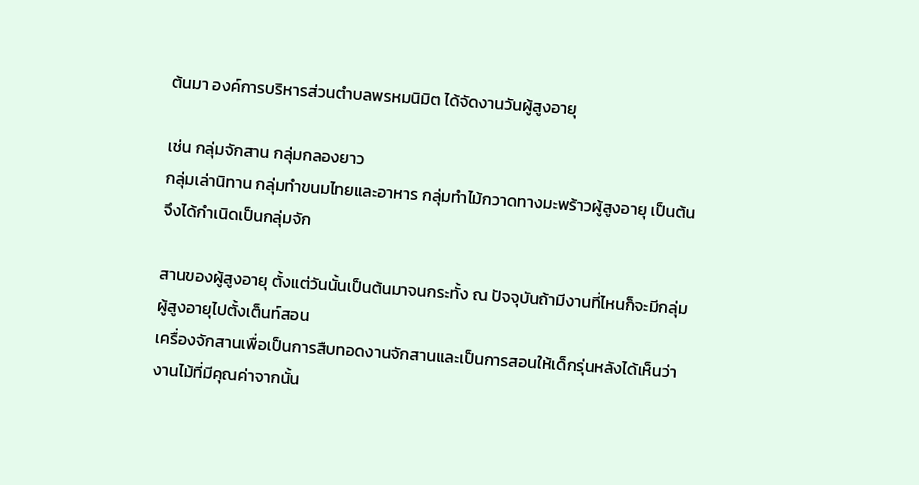ต้นมา องค์การบริหารส่วนตำบลพรหมนิมิต ได้จัดงานวันผู้สูงอายุ

เช่น กลุ่มจักสาน กลุ่มกลองยาว
กลุ่มเล่านิทาน กลุ่มทำขนมไทยและอาหาร กลุ่มทำไม้กวาดทางมะพร้าวผู้สูงอายุ เป็นต้น จึงได้กำเนิดเป็นกลุ่มจัก

สานของผู้สูงอายุ ตั้งแต่วันนั้นเป็นต้นมาจนกระทั้ง ณ ปัจจุบันถ้ามีงานที่ไหนก็จะมีกลุ่มผู้สูงอายุไปตั้งเต็นท์สอน
เครื่องจักสานเพื่อเป็นการสืบทอดงานจักสานและเป็นการสอนให้เด็กรุ่นหลังได้เห็นว่างานไม้ที่มีคุณค่าจากนั้น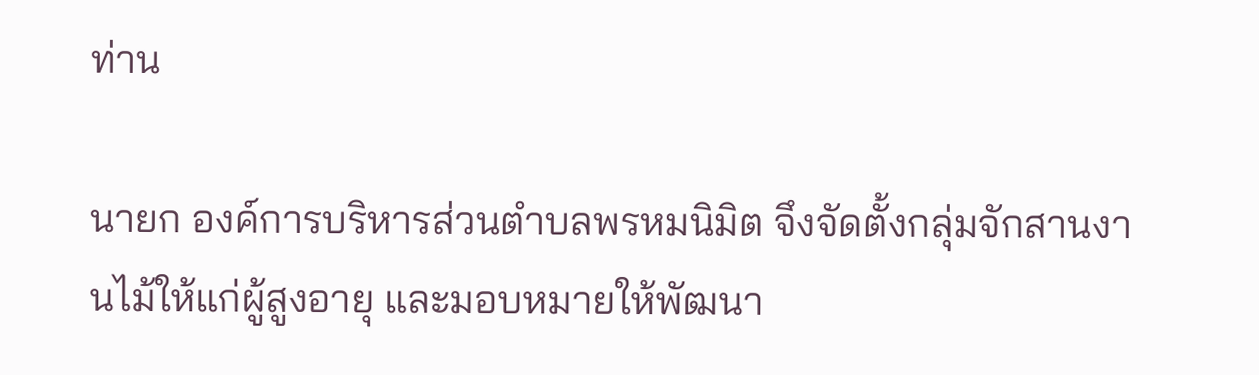ท่าน

นายก องค์การบริหารส่วนตำบลพรหมนิมิต จึงจัดตั้งกลุ่มจักสานงานไม้ให้แก่ผู้สูงอายุ และมอบหมายให้พัฒนา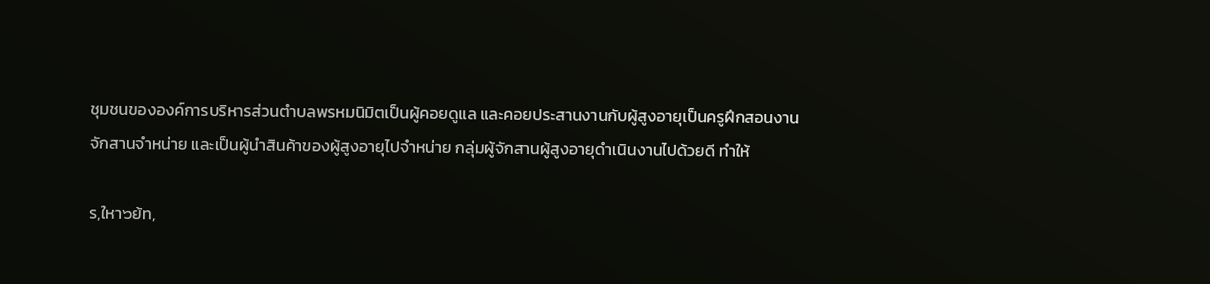ชุมชนขององค์การบริหารส่วนตำบลพรหมนิมิตเป็นผู้คอยดูแล และคอยประสานงานกับผู้สูงอายุเป็นครูฝึกสอนงาน
จักสานจำหน่าย และเป็นผู้นำสินค้าของผู้สูงอายุไปจำหน่าย กลุ่มผู้จักสานผู้สูงอายุดำเนินงานไปด้วยดี ทำให้

ร,ใหา๖ย้ท,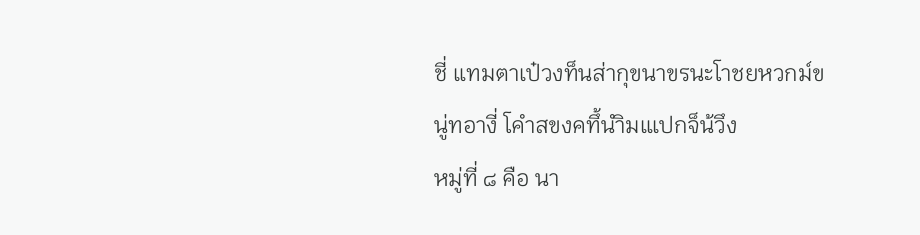ชี่ แทมตาเป๋วงท็นส่ากุขนาขรนะโาชยหวกม์ขนู่ทอางี่ โคำสขงคทึ้นำิมแเปกจ็น้วึง
หมู่ที่ ๘ คือ นา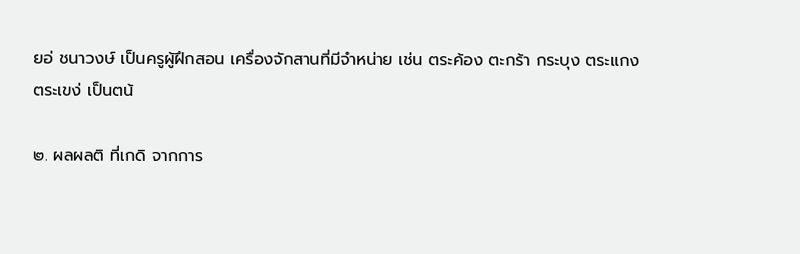ยอ่ ชนาวงษ์ เป็นครูผู้ฝึกสอน เครื่องจักสานที่มีจำหน่าย เช่น ตระค้อง ตะกร้า กระบุง ตระแกง
ตระเขง่ เป็นตน้

๒. ผลผลติ ที่เกดิ จากการ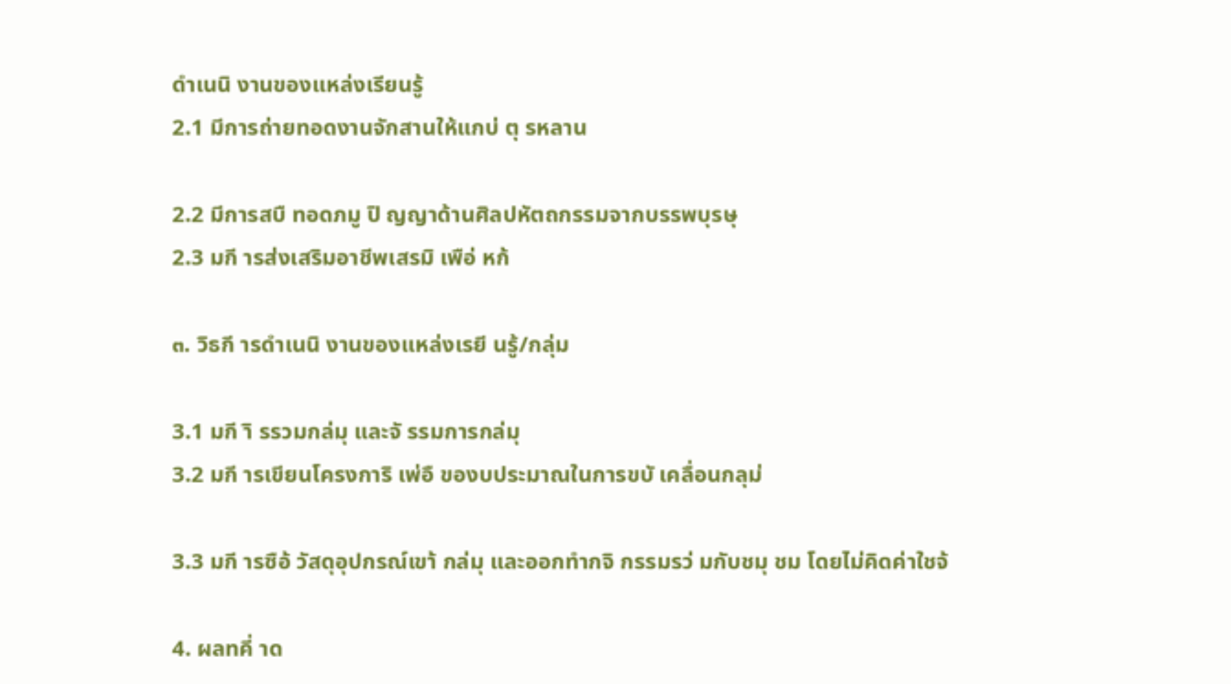ดำเนนิ งานของแหล่งเรียนรู้
2.1 มีการถ่ายทอดงานจักสานให้แกบ่ ตุ รหลาน

2.2 มีการสบื ทอดภมู ปิ ญญาด้านศิลปหัตถกรรมจากบรรพบุรษุ
2.3 มกี ารส่งเสริมอาชีพเสรมิ เพือ่ หก้

๓. วิธกี ารดำเนนิ งานของแหล่งเรยี นรู้/กลุ่ม

3.1 มกี าิ รรวมกล่มุ และจั รรมการกล่มุ
3.2 มกี ารเขียนโครงการิ เพ่อื ของบประมาณในการขบั เคลื่อนกลุม่

3.3 มกี ารซือ้ วัสดุอุปกรณ์เขา้ กล่มุ และออกทํากจิ กรรมรว่ มกับชมุ ชม โดยไม่คิดค่าใชจ้

4. ผลทคี่ าด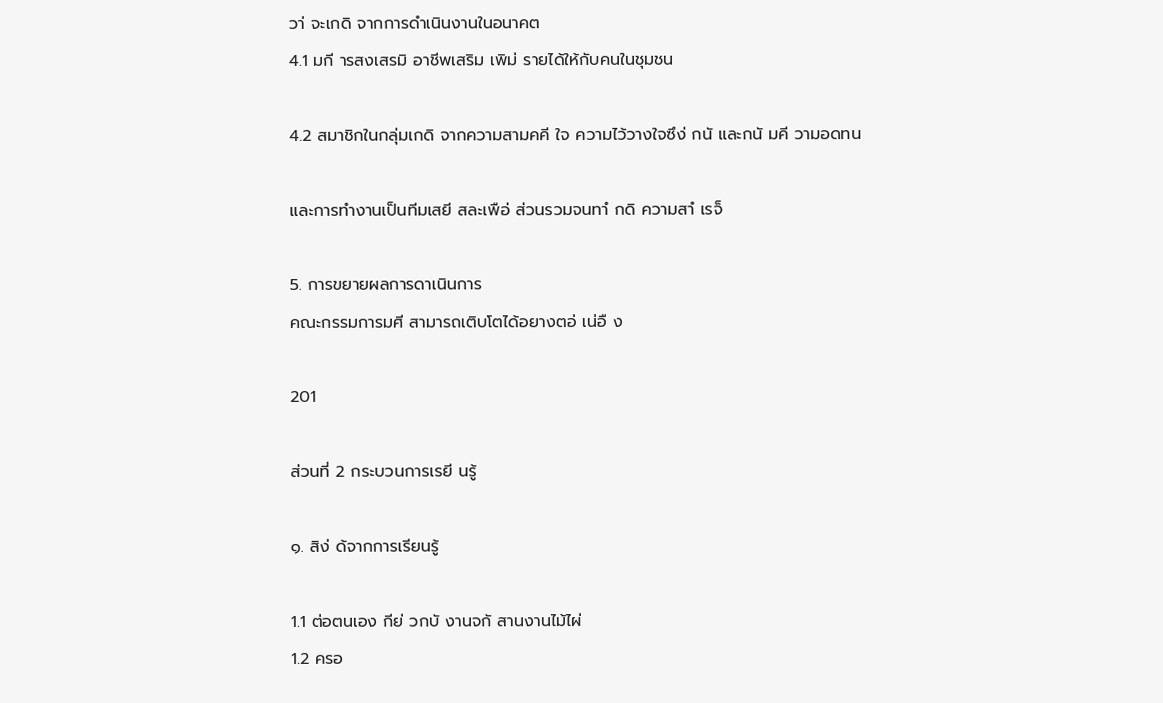วา่ จะเกดิ จากการดำเนินงานในอนาคต
4.1 มกี ารสงเสรมิ อาชีพเสริม เพิม่ รายได้ให้กับคนในชุมชน

4.2 สมาชิกในกลุ่มเกดิ จากความสามคคี ใจ ความไว้วางใจซึง่ กนั และกนั มคี วามอดทน

และการทํางานเป็นทีมเสยี สละเพือ่ ส่วนรวมจนทาํ กดิ ความสาํ เรจ็

5. การขยายผลการดาเนินการ
คณะกรรมการมศี สามารถเติบโตได้อยางตอ่ เน่อื ง

201

ส่วนที่ 2 กระบวนการเรยี นรู้

๑. สิง่ ด้จากการเรียนรู้

1.1 ต่อตนเอง กีย่ วกบั งานจกั สานงานไม้ไผ่
1.2 ครอ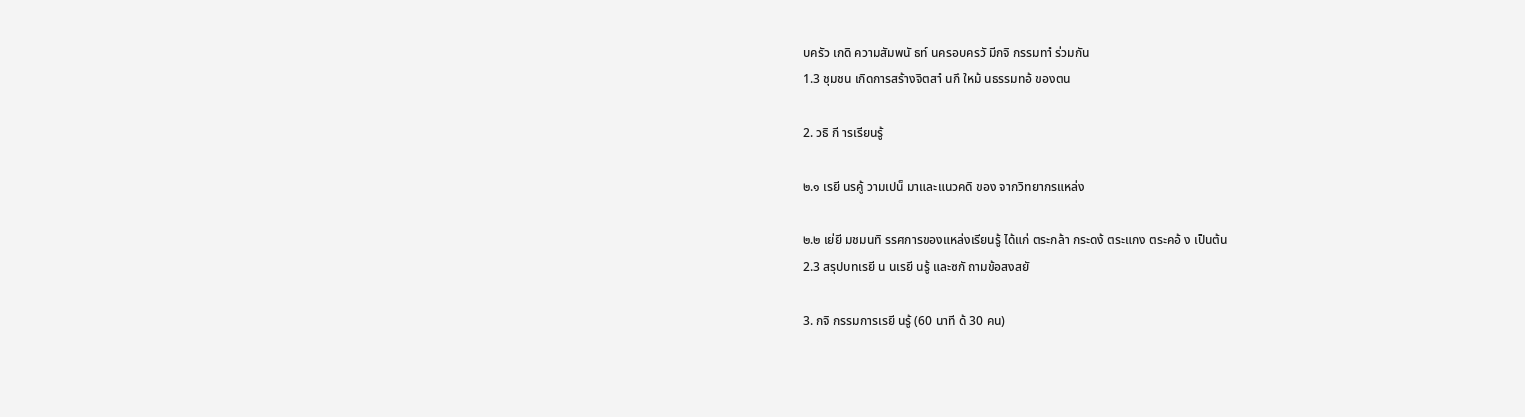บครัว เกดิ ความสัมพนั ธท์ นครอบครวั มีกจิ กรรมทาํ ร่วมกัน
1.3 ชุมชน เกิดการสร้างจิตสาํ นกึ ใหม้ นธรรมทอ้ ของตน

2. วธิ กี ารเรียนรู้

๒.๑ เรยี นรคู้ วามเปน็ มาและแนวคดิ ของ จากวิทยากรแหล่ง

๒.๒ เย่ยี มชมนทิ รรศการของแหล่งเรียนรู้ ได้แก่ ตระกล้า กระดง้ ตระแกง ตระคอ้ ง เป็นต้น
2.3 สรุปบทเรยี น นเรยี นรู้ และซกั ถามข้อสงสยั

3. กจิ กรรมการเรยี นรู้ (60 นาที ด้ 30 คน)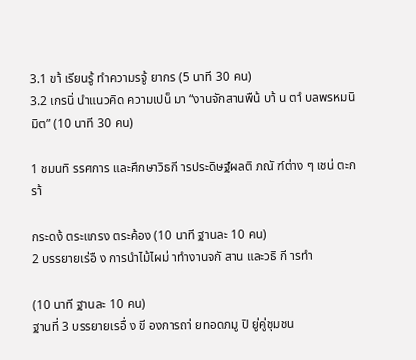3.1 ขา้ เรียนรู้ ทําความรจู้ ยากร (5 นาที 30 คน)
3.2 เกรนิ่ นําแนวคิด ความเปน็ มา “งานจักสานพืน้ บา้ น ตาํ บลพรหมนิมิต” (10 นาที 30 คน)

1 ชมนทิ รรศการ และศึกษาวิธกี ารประดิษฐ์ผลติ ภณั ฑ์ต่าง ๆ เชน่ ตะกรา้

กระดง้ ตระแกรง ตระค้อง (10 นาที ฐานละ 10 คน)
2 บรรยายเร่อื ง การนำไม้ไผม่ าทำงานจกั สาน และวธิ กี ารทำ

(10 นาที ฐานละ 10 คน)
ฐานที่ 3 บรรยายเรอื่ ง ขี องการถา่ ยทอดภมู ปิ ยู่คู่ชุมชน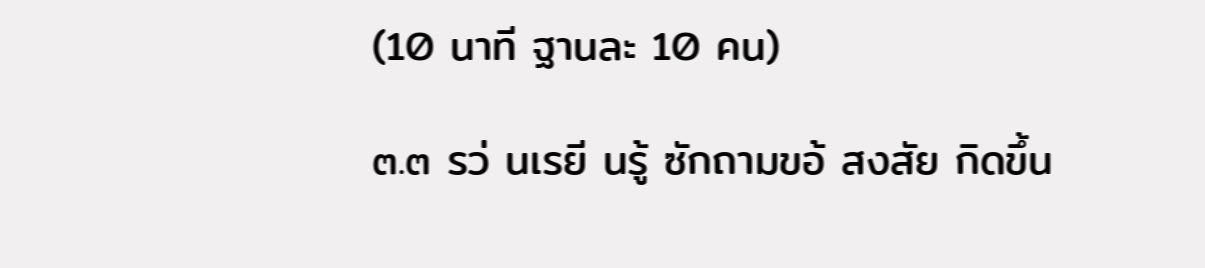(10 นาที ฐานละ 10 คน)

๓.๓ รว่ นเรยี นรู้ ซักถามขอ้ สงสัย กิดขึ้น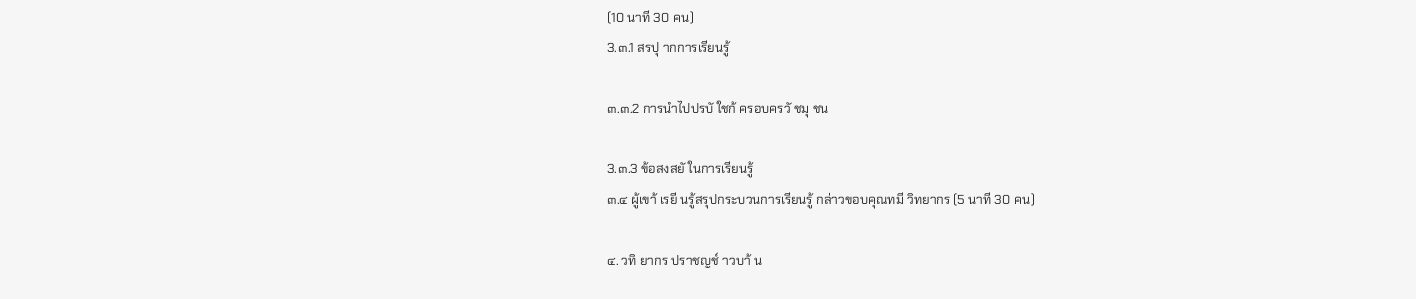(10 นาที 30 คน)
3.๓.1 สรปุ ากการเรียนรู้

๓.๓.2 การนําไปปรบั ใชก้ ครอบครวั ชมุ ชน

3.๓.3 ข้อสงสยั ในการเรียนรู้
๓.๔ ผู้เขา้ เรยี นรู้สรุปกระบวนการเรียนรู้ กล่าวขอบคุณทมี วิทยากร (5 นาที 30 คน)

๔. วทิ ยากร ปราชญช์ าวบา้ น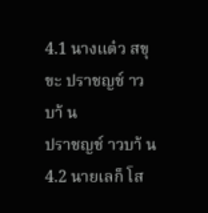4.1 นางแต๋ว สขุ ขะ ปราชญช์ าวบา้ น
ปราชญช์ าวบา้ น
4.2 นายเลก็ โส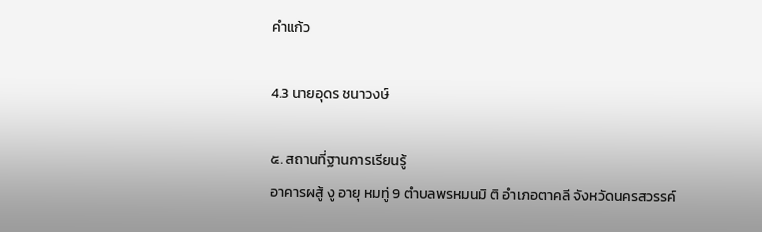คำแก้ว

4.3 นายอุดร ชนาวงษ์

๕. สถานที่ฐานการเรียนรู้
อาคารผสู้ งู อายุ หมทู่ 9 ตำบลพรหมนมิ ติ อำเภอตาคลี จังหวัดนครสวรรค์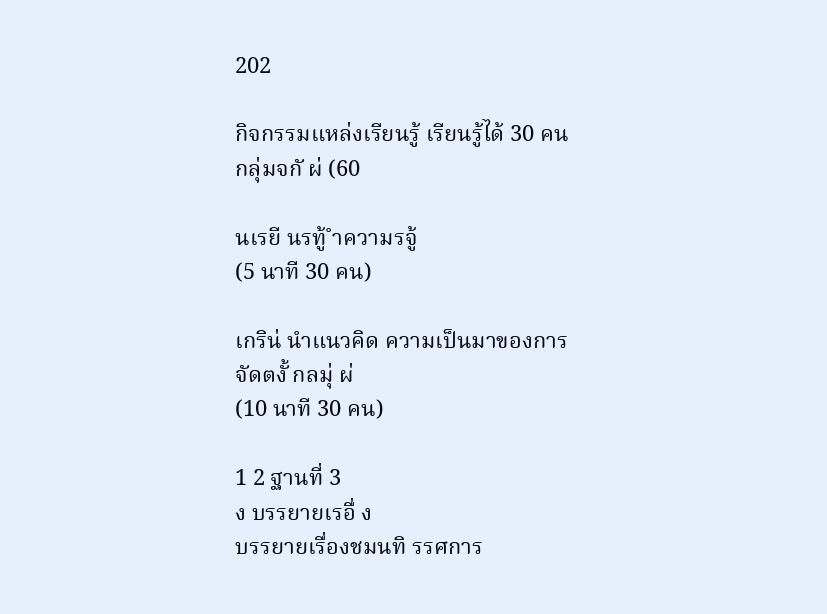202

กิจกรรมแหล่งเรียนรู้ เรียนรู้ได้ 30 คน
กลุ่มจกั ผ่ (60

นเรยี นรทู้ ำความรจู้
(5 นาที 30 คน)

เกริน่ นำแนวคิด ความเป็นมาของการจัดตงั้ กลมุ่ ผ่
(10 นาที 30 คน)

1 2 ฐานที่ 3
ง บรรยายเรอื่ ง
บรรยายเรื่องชมนทิ รรศการ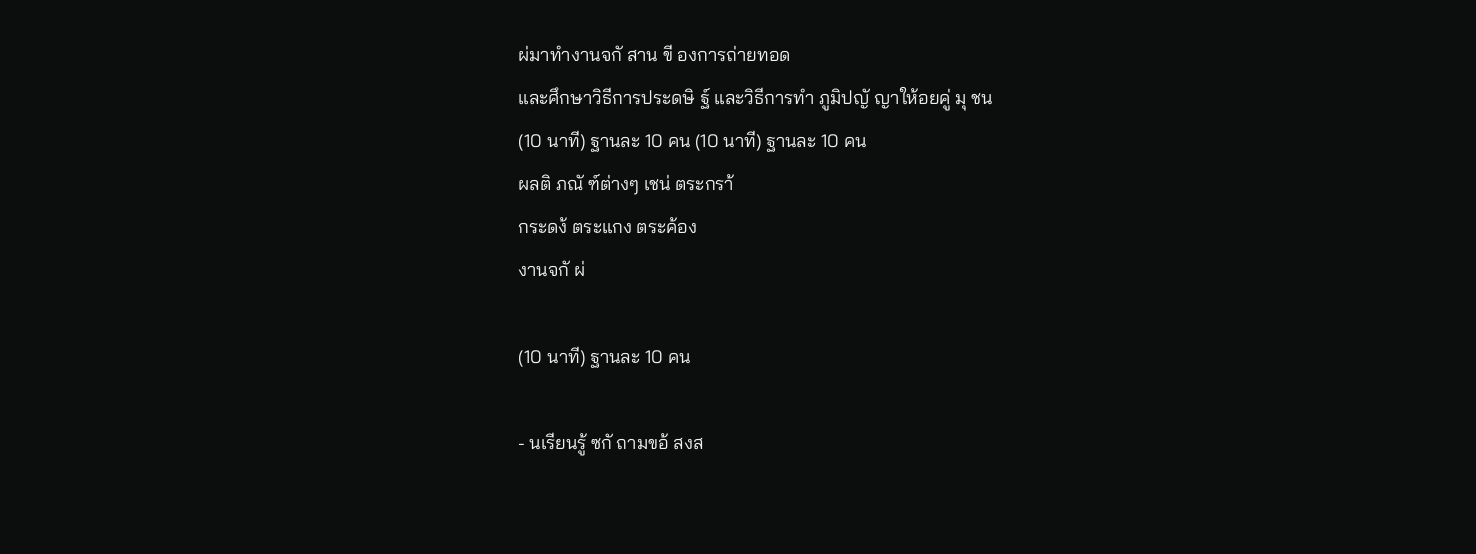ผ่มาทำงานจกั สาน ขี องการถ่ายทอด
และศึกษาวิธีการประดษิ ฐ์ และวิธีการทำ ภูมิปญั ญาให้อยคู่ มุ ชน
(10 นาที) ฐานละ 10 คน (10 นาที) ฐานละ 10 คน
ผลติ ภณั ฑ์ต่างๆ เชน่ ตระกรา้
กระดง้ ตระแกง ตระค้อง
งานจกั ผ่

(10 นาที) ฐานละ 10 คน

- นเรียนรู้ ซกั ถามขอ้ สงส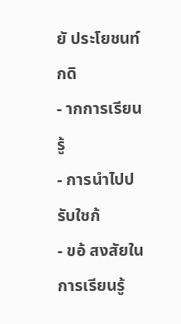ยั ประโยชนท์ กดิ
- ากการเรียนรู้
- การนำไปปรับใชก้
- ขอ้ สงสัยในการเรียนรู้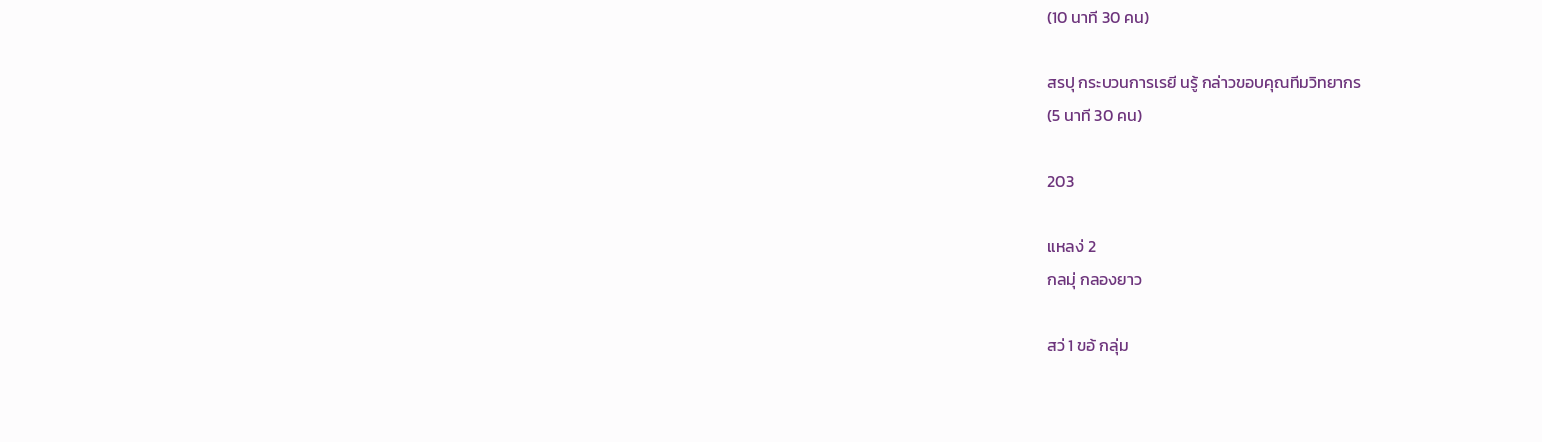(10 นาที 30 คน)

สรปุ กระบวนการเรยี นรู้ กล่าวขอบคุณทีมวิทยากร
(5 นาที 30 คน)

203

แหลง่ 2
กลมุ่ กลองยาว

สว่ 1 ขอ้ กลุ่ม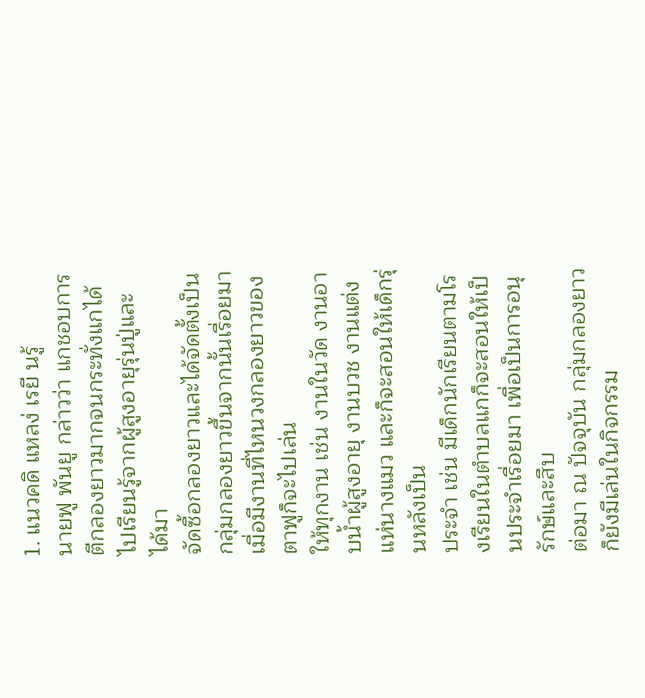1. แนวคดิ แหลง่ เรยี นรู้
นายฟู พันยู กล่าวว่า แกชอบการตีกลองยาวมากจนกระทั่งแกได้ไปเรียนรู้จากผู้สูงอายุรุ่นปู่และได้มา
จัดซื้อกลองยาวและได้จัดตั้งเป็นกลุ่มกลองยาวขึ้นจากนั้นเรื่อยมา เมื่อมีงานที่ไหนวงกลองยาวของตาฟูก็จะไปเล่น
ให้ทุกงาน เช่น งานในวัด งานอาบน้ำผู้สูงอายุ งานบวช งานแต่ง แห่นางแมว และก็จะสอนให้เด็กรุ่นหลังเป็น
ประจำ เช่น มีเด็กนักเรียนตามโรงเรียนในตำบลแกก็จะสอนให้เป็นประจำเรื่อยมา เพื่อเป็นการอนุรักษ์และสืบ
ต่อมา ณ ปัจจุบัน กลุ่มกลองยาวก็ยังมีเล่นในกิจกรรม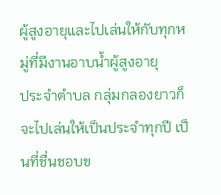ผู้สูงอายุและไปเล่นให้กับทุกหมู่ที่มีงานอาบน้ำผู้สูงอายุ
ประจำตำบล กลุ่มกลองยาวก็จะไปเล่นให้เป็นประจำทุกปี เป็นที่ชื่นชอบข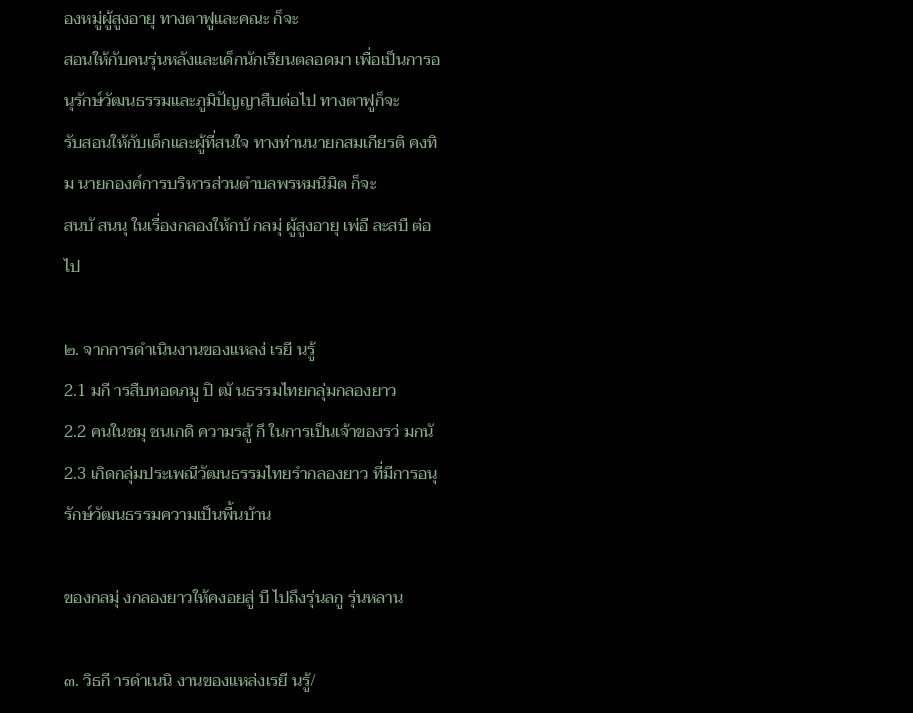องหมู่ผู้สูงอายุ ทางตาฟูและคณะ ก็จะ
สอนให้กับคนรุ่นหลังและเด็กนักเรียนตลอดมา เพื่อเป็นการอนุรักษ์วัฒนธรรมและภูมิปัญญาสืบต่อไป ทางตาฟูก็จะ
รับสอนให้กับเด็กและผู้ที่สนใจ ทางท่านนายกสมเกียรติ คงทิม นายกองค์การบริหารส่วนตำบลพรหมนิมิต ก็จะ
สนบั สนนุ ในเรื่องกลองให้กบั กลมุ่ ผู้สูงอายุ เพ่อื ละสบื ต่อไป

๒. จากการดำเนินงานของแหลง่ เรยี นรู้
2.1 มกี ารสืบทอดภมู ปิ ฒั นธรรมไทยกลุ่มกลองยาว
2.2 คนในชมุ ชนเกดิ ความรสู้ กึ ในการเป็นเจ้าของรว่ มกนั
2.3 เกิดกลุ่มประเพณีวัฒนธรรมไทยรำกลองยาว ที่มีการอนุรักษ์วัฒนธรรมความเป็นพื้นบ้าน

ของกลมุ่ งกลองยาวให้คงอยสู่ บื ไปถึงรุ่นลกู รุ่นหลาน

๓. วิธกี ารดำเนนิ งานของแหล่งเรยี นรู้/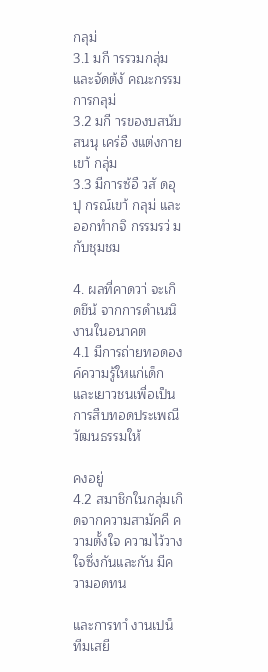กลุม่
3.1 มกี ารรวมกลุ่มและจัดต้งั คณะกรรมการกลุม่
3.2 มกี ารของบสนับสนนุ เคร่อื งแต่งกายเขา้ กลุ่ม
3.3 มีการซ้อื วสั ดอุ ปุ กรณ์เขา้ กลุม่ และออกทํากจิ กรรมรว่ มกับชุมชม

4. ผลที่คาดวา่ จะเกิดขึน้ จากการดำเนนิ งานในอนาคต
4.1 มีการถ่ายทอดองค์ความรู้ใหแก่เด็กและเยาวชนเพื่อเป็นการสืบทอดประเพณีวัฒนธรรมให้

คงอยู่
4.2 สมาชิกในกลุ่มเกิดจากความสามัคคี ความตั้งใจ ความไว้วางใจซึ่งกันและกัน มีความอดทน

และการทาํ งานเปน็ ทีมเสยี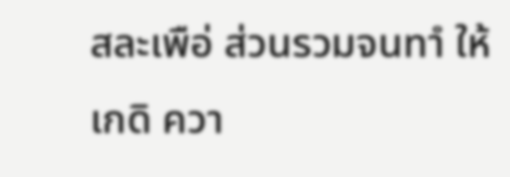สละเพือ่ ส่วนรวมจนทาํ ให้เกดิ ควา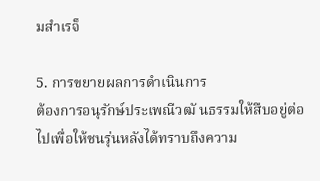มสําเรจ็

5. การขยายผลการดำเนินการ
ต้องการอนุรักษ์ประเพณีวฒั นธรรมให้สืบอยู่ต่อไปเพื่อให้ชนรุ่นหลังได้ทราบถึงความ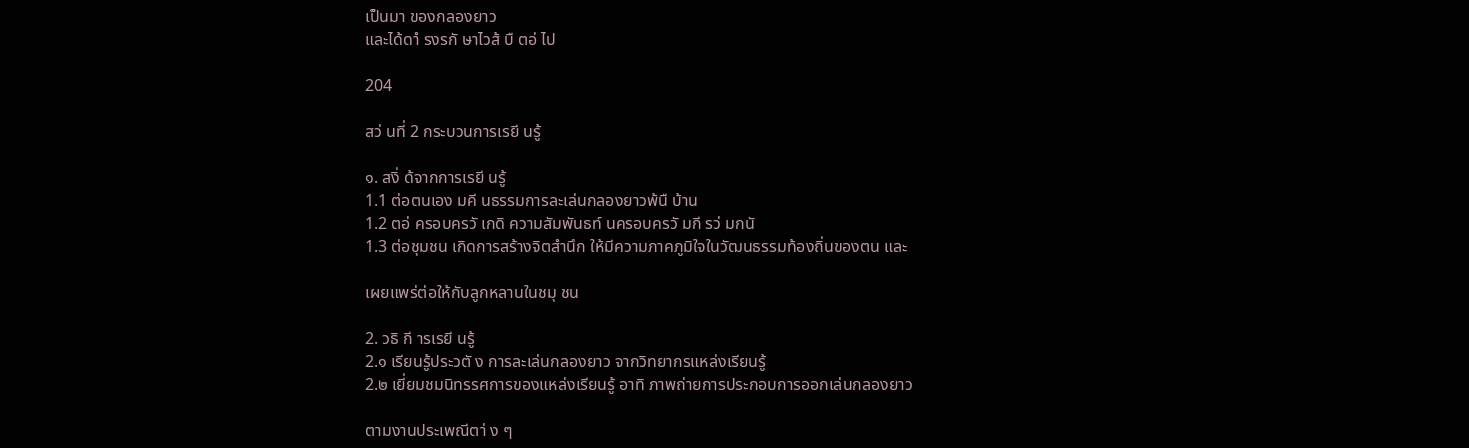เป็นมา ของกลองยาว
และได้ดาํ รงรกั ษาไวส้ บื ตอ่ ไป

204

สว่ นที่ 2 กระบวนการเรยี นรู้

๑. สงิ่ ด้จากการเรยี นรู้
1.1 ต่อตนเอง มคี นธรรมการละเล่นกลองยาวพ้นื บ้าน
1.2 ตอ่ ครอบครวั เกดิ ความสัมพันธท์ นครอบครวั มกี รว่ มกนั
1.3 ต่อชุมชน เกิดการสร้างจิตสํานึก ให้มีความภาคภูมิใจในวัฒนธรรมท้องถิ่นของตน และ

เผยแพร่ต่อให้กับลูกหลานในชมุ ชน

2. วธิ กี ารเรยี นรู้
2.๑ เรียนรู้ประวตั ง การละเล่นกลองยาว จากวิทยากรแหล่งเรียนรู้
2.๒ เยี่ยมชมนิทรรศการของแหล่งเรียนรู้ อาทิ ภาพถ่ายการประกอบการออกเล่นกลองยาว

ตามงานประเพณีตา่ ง ๆ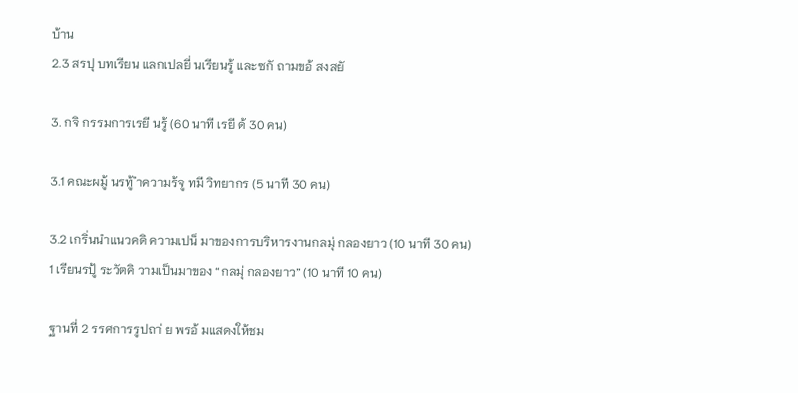บ้าน
2.3 สรปุ บทเรียน แลกเปลยี่ นเรียนรู้ และซกั ถามขอ้ สงสยั

3. กจิ กรรมการเรยี นรู้ (60 นาที เรยี ด้ 30 คน)

3.1 คณะผมู้ นรทู้ ำความร้จู ทมี วิทยากร (5 นาที 30 คน)

3.2 เกริ่นนำแนวคดิ ความเปน็ มาของการบริหารงานกลมุ่ กลองยาว (10 นาที 30 คน)
1 เรียนรปู้ ระวัตคิ วามเป็นมาของ “กลมุ่ กลองยาว” (10 นาที 10 คน)

ฐานที่ 2 รรศการรูปถา่ ย พรอ้ มแสดงให้ชม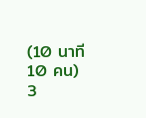(10 นาที 10 คน)
3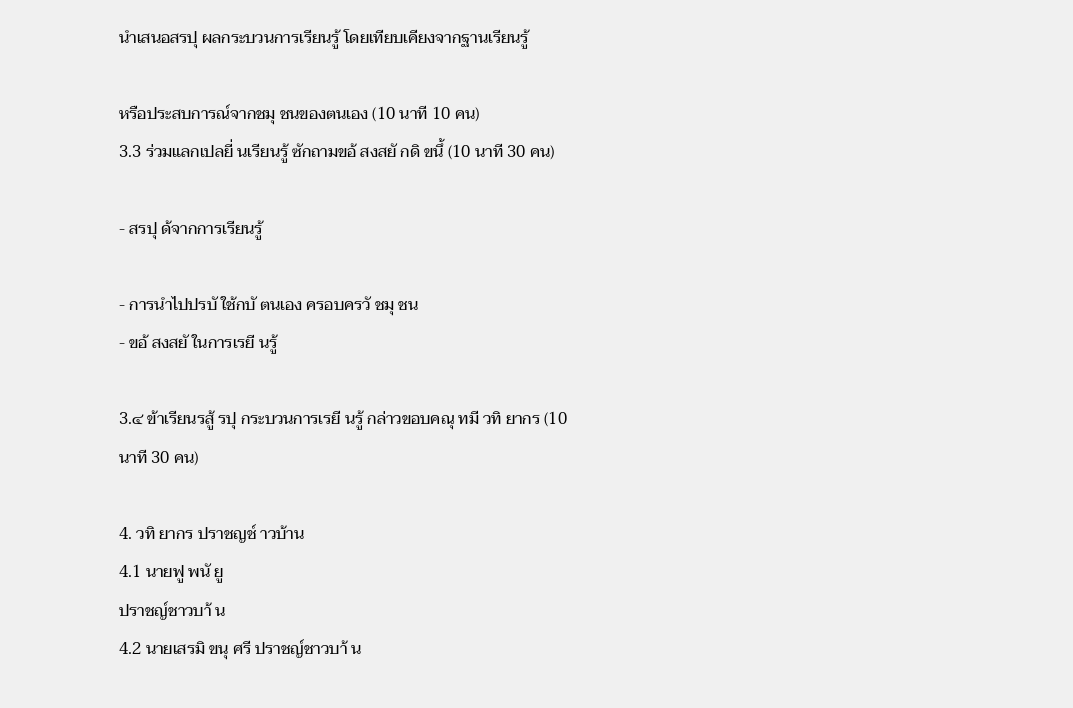นําเสนอสรปุ ผลกระบวนการเรียนรู้ โดยเทียบเคียงจากฐานเรียนรู้

หรือประสบการณ์จากชมุ ชนของตนเอง (10 นาที 10 คน)
3.3 ร่วมแลกเปลยี่ นเรียนรู้ ซักถามขอ้ สงสยั กดิ ขนึ้ (10 นาที 30 คน)

- สรปุ ด้จากการเรียนรู้

- การนําไปปรบั ใช้กบั ตนเอง ครอบครวั ชมุ ชน
- ขอ้ สงสยั ในการเรยี นรู้

3.๔ ข้าเรียนรสู้ รปุ กระบวนการเรยี นรู้ กล่าวขอบคณุ ทมี วทิ ยากร (10 นาที 30 คน)

4. วทิ ยากร ปราชญช์ าวบ้าน
4.1 นายฟู พนั ยู
ปราชญ์ชาวบา้ น
4.2 นายเสรมิ ขนุ ศรี ปราชญ์ชาวบา้ น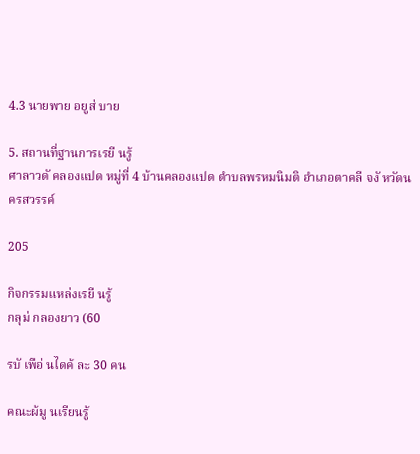4.3 นายพาย อยูส่ บาย

5. สถานที่ฐานการเรยี นรู้
ศาลาวดั คลองแปด หมู่ที่ 4 บ้านคลองแปด ตำบลพรหมนิมติ อำเภอตาคลี จงั หวัดนครสวรรค์

205

กิจกรรมแหล่งเรยี นรู้
กลุม่ กลองยาว (60

รบั เพือ่ นไดค้ ละ 30 คน

คณะผ้มู นเรียนรู้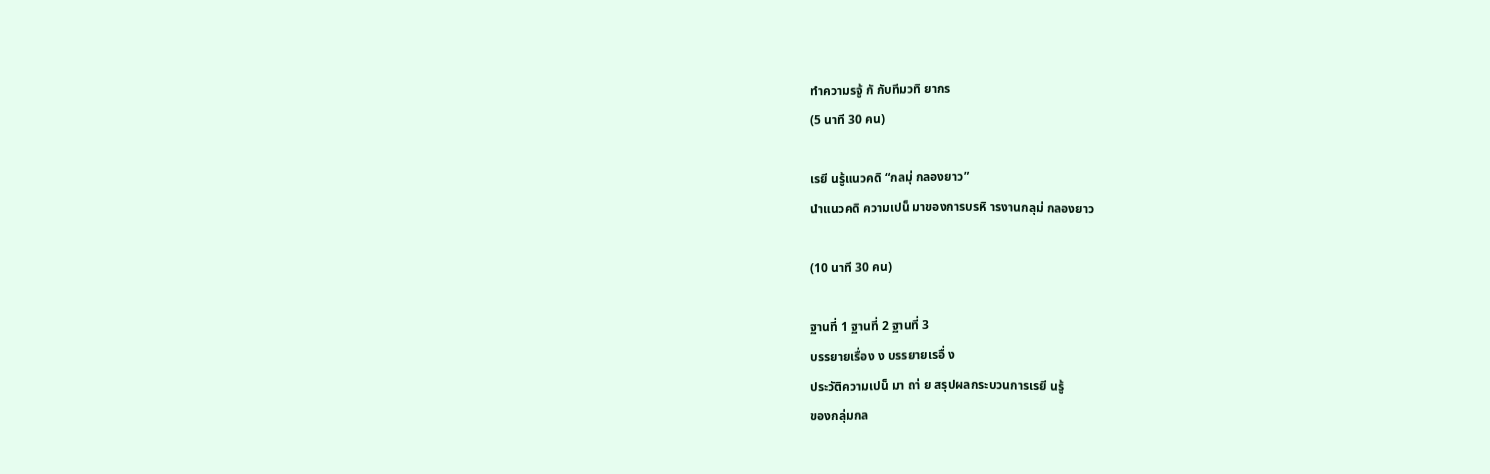ทำความรจู้ กั กับทีมวทิ ยากร
(5 นาที 30 คน)

เรยี นรู้แนวคดิ “กลมุ่ กลองยาว”
นำแนวคดิ ความเปน็ มาของการบรหิ ารงานกลุม่ กลองยาว

(10 นาที 30 คน)

ฐานที่ 1 ฐานที่ 2 ฐานที่ 3
บรรยายเรื่อง ง บรรยายเรอื่ ง
ประวัติความเปน็ มา ถา่ ย สรุปผลกระบวนการเรยี นรู้
ของกลุ่มกล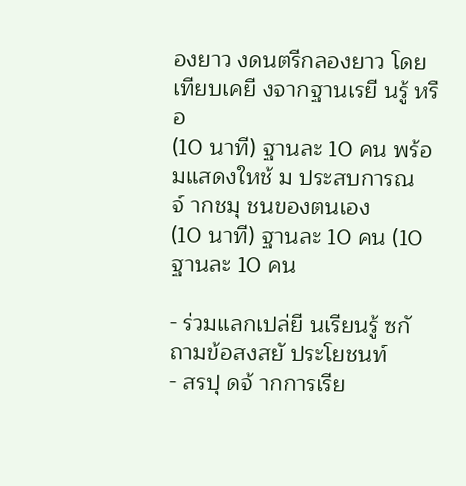องยาว งดนตรีกลองยาว โดยเทียบเคยี งจากฐานเรยี นรู้ หรือ
(10 นาที) ฐานละ 10 คน พร้อมแสดงใหช้ ม ประสบการณจ์ ากชมุ ชนของตนเอง
(10 นาที) ฐานละ 10 คน (10 ฐานละ 10 คน

- ร่วมแลกเปล่ยี นเรียนรู้ ซกั ถามข้อสงสยั ประโยชนท์
- สรปุ ดจ้ ากการเรีย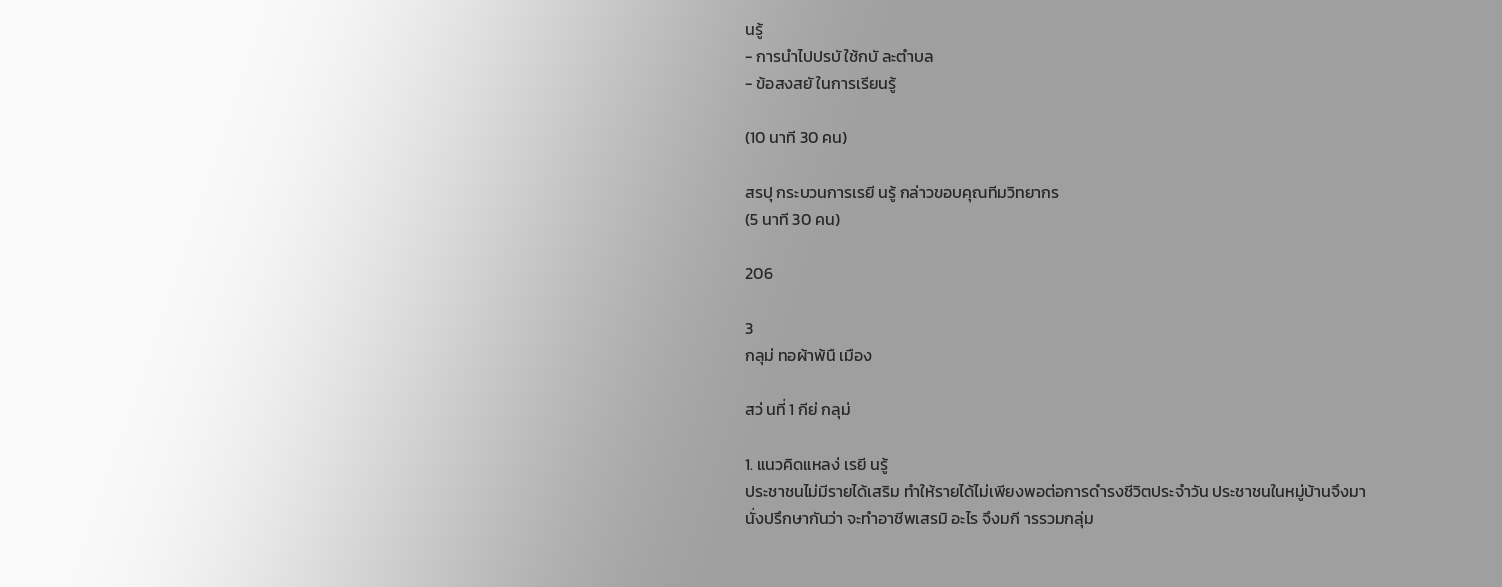นรู้
- การนำไปปรบั ใช้กบั ละตำบล
- ข้อสงสยั ในการเรียนรู้

(10 นาที 30 คน)

สรปุ กระบวนการเรยี นรู้ กล่าวขอบคุณทีมวิทยากร
(5 นาที 30 คน)

206

3
กลุม่ ทอผ้าพ้นื เมือง

สว่ นที่ 1 กีย่ กลุม่

1. แนวคิดแหลง่ เรยี นรู้
ประชาชนไม่มีรายได้เสริม ทำให้รายได้ไม่เพียงพอต่อการดำรงชีวิตประจำวัน ประชาชนในหมู่บ้านจึงมา
นั่งปรึกษากันว่า จะทำอาชีพเสรมิ อะไร จึงมกี ารรวมกลุ่ม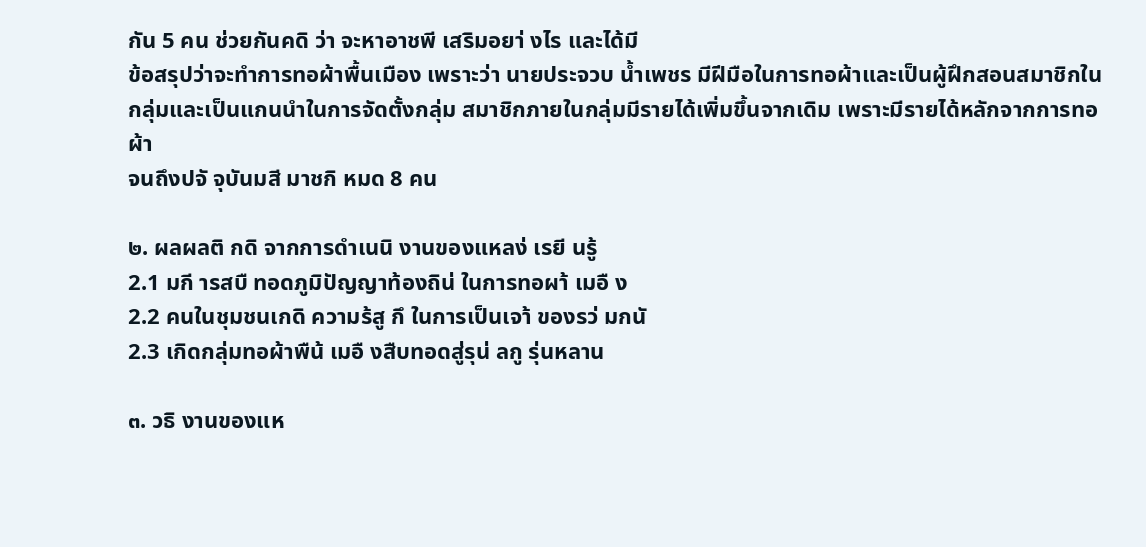กัน 5 คน ช่วยกันคดิ ว่า จะหาอาชพี เสริมอยา่ งไร และได้มี
ข้อสรุปว่าจะทำการทอผ้าพื้นเมือง เพราะว่า นายประจวบ น้ำเพชร มีฝีมือในการทอผ้าและเป็นผู้ฝึกสอนสมาชิกใน
กลุ่มและเป็นแกนนำในการจัดตั้งกลุ่ม สมาชิกภายในกลุ่มมีรายได้เพิ่มขึ้นจากเดิม เพราะมีรายได้หลักจากการทอผ้า
จนถึงปจั จุบันมสี มาชกิ หมด 8 คน

๒. ผลผลติ กดิ จากการดำเนนิ งานของแหลง่ เรยี นรู้
2.1 มกี ารสบื ทอดภูมิปัญญาท้องถิน่ ในการทอผา้ เมอื ง
2.2 คนในชุมชนเกดิ ความร้สู กึ ในการเป็นเจา้ ของรว่ มกนั
2.3 เกิดกลุ่มทอผ้าพืน้ เมอื งสืบทอดสู่รุน่ ลกู รุ่นหลาน

๓. วธิ งานของแห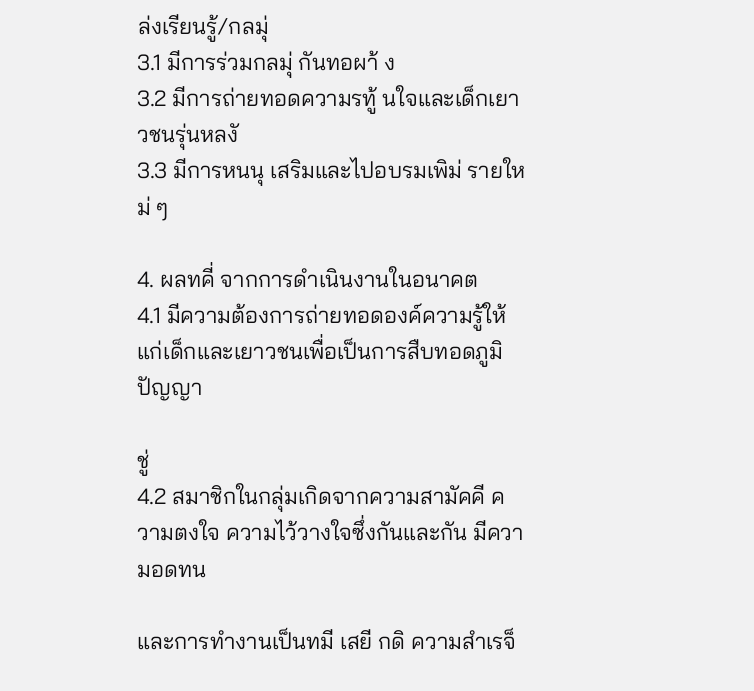ล่งเรียนรู้/กลมุ่
3.1 มีการร่วมกลมุ่ กันทอผา้ ง
3.2 มีการถ่ายทอดความรทู้ นใจและเด็กเยาวชนรุ่นหลงั
3.3 มีการหนนุ เสริมและไปอบรมเพิม่ รายใหม่ ๆ

4. ผลทคี่ จากการดำเนินงานในอนาคต
4.1 มีความต้องการถ่ายทอดองค์ความรู้ให้แก่เด็กและเยาวชนเพื่อเป็นการสืบทอดภูมิปัญญา

ชู่
4.2 สมาชิกในกลุ่มเกิดจากความสามัคคี ความตงใจ ความไว้วางใจซึ่งกันและกัน มีความอดทน

และการทํางานเป็นทมี เสยี กดิ ความสําเรจ็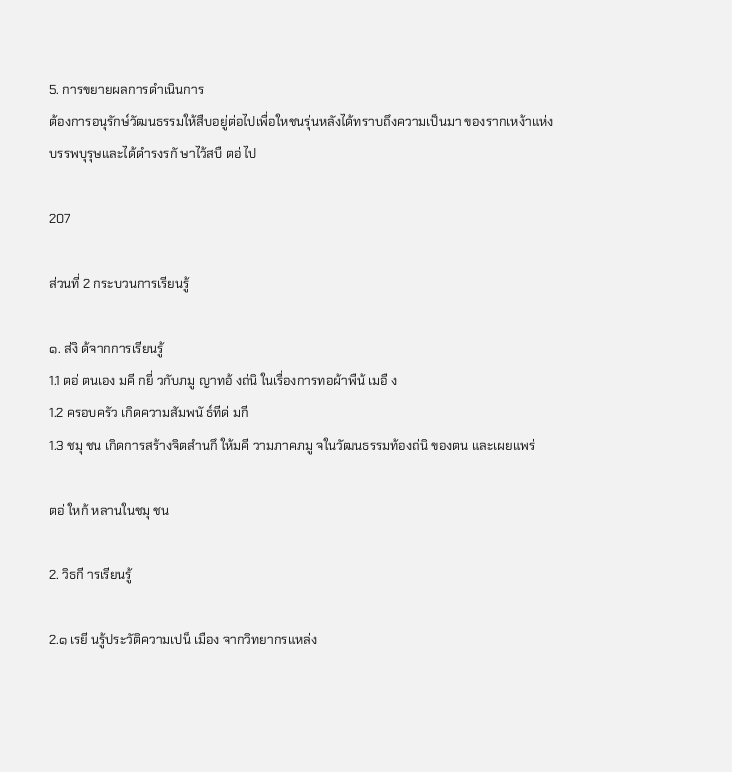5. การขยายผลการดำเนินการ
ต้องการอนุรักษ์วัฒนธรรมให้สืบอยู่ต่อไปเพื่อใหชนรุ่นหลังได้ทราบถึงความเป็นมา ของรากเหง้าแห่ง
บรรพบุรุษและได้ดำรงรกั ษาไว้สบื ตอ่ ไป

207

ส่วนที่ 2 กระบวนการเรียนรู้

๑. ส่งิ ด้จากการเรียนรู้
1.1 ตอ่ ตนเอง มคี กยี่ วกับภมู ญาทอ้ งถ่นิ ในเรื่องการทอผ้าพืน้ เมอื ง
1.2 ครอบครัว เกิดความสัมพนั ธ์ทีด่ มกี
1.3 ชมุ ชน เกิดการสร้างจิตสำนกึ ให้มคี วามภาคภมู จในวัฒนธรรมท้องถ่นิ ของตน และเผยแพร่

ตอ่ ใหก้ หลานในชมุ ชน

2. วิธกี ารเรียนรู้

2.๑ เรยี นรู้ประวัติความเปน็ เมือง จากวิทยากรแหล่ง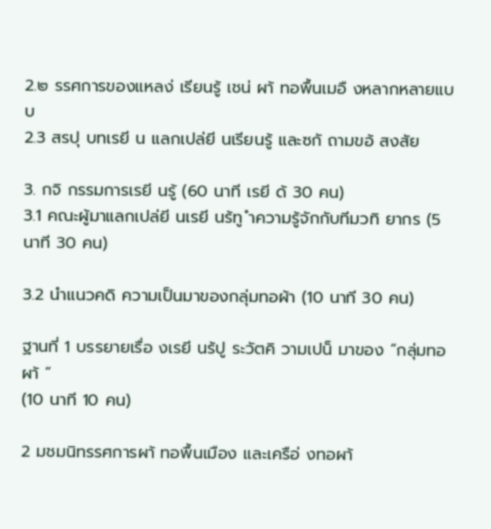2.๒ รรศการของแหลง่ เรียนรู้ เชน่ ผา้ ทอพื้นเมอื งหลากหลายแบบ
2.3 สรปุ บทเรยี น แลกเปล่ยี นเรียนรู้ และซกั ถามขอ้ สงสัย

3. กจิ กรรมการเรยี นรู้ (60 นาที เรยี ด้ 30 คน)
3.1 คณะผู้มาแลกเปล่ยี นเรยี นร้ทู ำความรู้จักกับทีมวทิ ยากร (5 นาที 30 คน)

3.2 นำแนวคดิ ความเป็นมาของกลุ่มทอผ้า (10 นาที 30 คน)

ฐานที่ 1 บรรยายเรื่อ งเรยี นร้ปู ระวัตคิ วามเปน็ มาของ “กลุ่มทอผา้ ”
(10 นาที 10 คน)

2 มชมนิทรรศการผา้ ทอพื้นเมือง และเครือ่ งทอผา้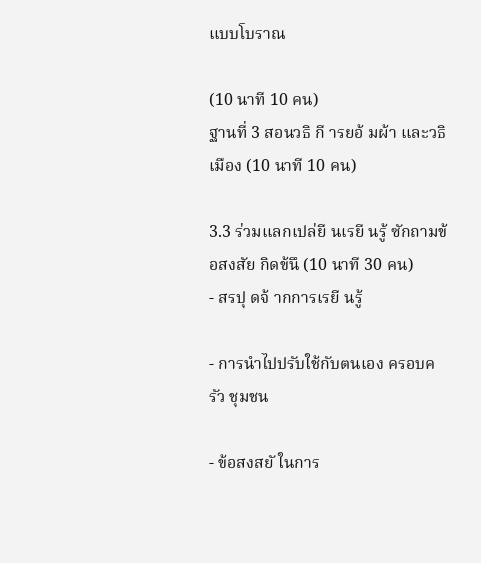แบบโบราณ

(10 นาที 10 คน)
ฐานที่ 3 สอนวธิ กี ารยอ้ มผ้า และวธิ เมือง (10 นาที 10 คน)

3.3 ร่วมแลกเปล่ยี นเรยี นรู้ ซักถามข้อสงสัย กิดข้นึ (10 นาที 30 คน)
- สรปุ ดจ้ ากการเรยี นรู้

- การนำไปปรับใช้กับตนเอง ครอบครัว ชุมชน

- ข้อสงสยั ในการ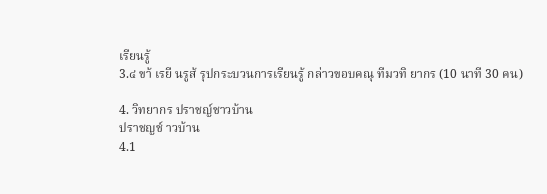เรียนรู้
3.๔ ขา้ เรยี นรูส้ รุปกระบวนการเรียนรู้ กล่าวขอบคณุ ทีมวทิ ยากร (10 นาที 30 คน)

4. วิทยากร ปราชญ์ชาวบ้าน
ปราชญช์ าวบ้าน
4.1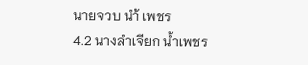นายจวบ นำ้ เพชร
4.2 นางลำเจียก น้ำเพชร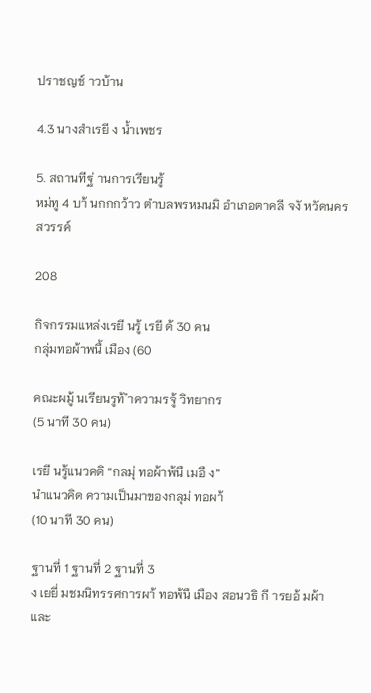ปราชญช์ าวบ้าน

4.3 นางสำเรยี ง น้ำเพชร

5. สถานทีฐ่ านการเรียนรู้
หม่ทู 4 บา้ นกกกว้าว ตำบลพรหมนมิ อำเภอตาคลี จงั หวัดนครสวรรค์

208

กิจกรรมแหล่งเรยี นรู้ เรยี ด้ 30 คน
กลุ่มทอผ้าพนื้ เมือง (60

คณะผมู้ นเรียนรูท้ ำความรจู้ วิทยากร
(5 นาที 30 คน)

เรยี นรู้แนวคดิ “กลมุ่ ทอผ้าพ้นื เมอื ง”
นำแนวคิด ความเป็นมาของกลุม่ ทอผา้
(10 นาที 30 คน)

ฐานที่ 1 ฐานที่ 2 ฐานที่ 3
ง เยยี่ มชมนิทรรศการผา้ ทอพ้นื เมือง สอนวธิ กี ารยอ้ มผ้า และ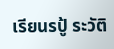เรียนรปู้ ระวัติ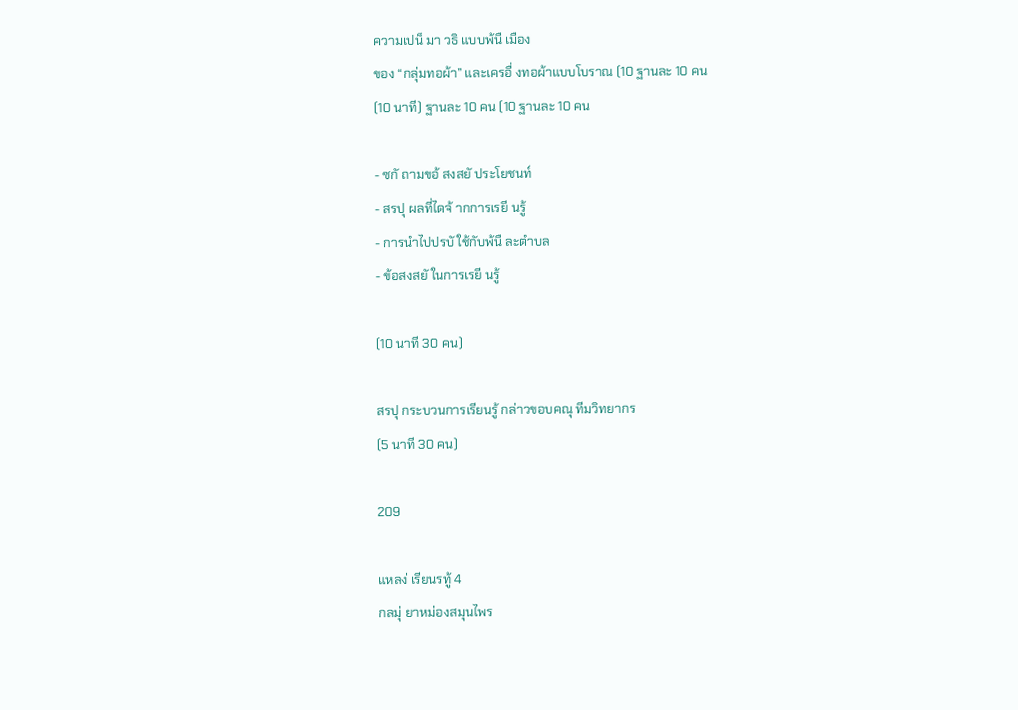ความเปน็ มา วธิ แบบพ้นื เมือง
ของ “กลุ่มทอผ้า” และเครอื่ งทอผ้าแบบโบราณ (10 ฐานละ 10 คน
(10 นาที) ฐานละ 10 คน (10 ฐานละ 10 คน

- ซกั ถามขอ้ สงสยั ประโยชนท์
- สรปุ ผลที่ไดจ้ ากการเรยี นรู้
- การนำไปปรบั ใช้กับพ้นื ละตำบล
- ข้อสงสยั ในการเรยี นรู้

(10 นาที 30 คน)

สรปุ กระบวนการเรียนรู้ กล่าวขอบคณุ ทีมวิทยากร
(5 นาที 30 คน)

209

แหลง่ เรียนรทู้ 4
กลมุ่ ยาหม่องสมุนไพร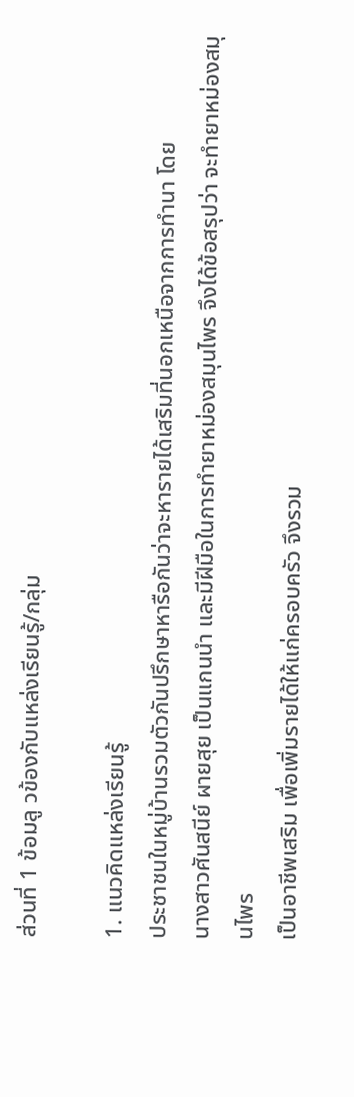ส่วนที่ 1 ข้อมลู วข้องกับแหล่งเรียนรู้/กลุ่ม

1. แนวคิดแหล่งเรียนรู้
ประชาชนในหมู่บ้านรวมตัวกันปรึกษาหารือกันว่าจะหารายได้เสริมที่นอกเหนือจากการทำนา โดย
นางสาวศันสนีย์ ผายสุย เป็นแกนนำ และมีฝีมือในการทำยาหม่องสมุนไพร จึงได้ข้อสรุปว่า จะทำยาหม่องสมุนไพร
เป็นอาชีพเสริม เพื่อเพิ่มรายได้ให้แก่ครอบครัว จึงรวม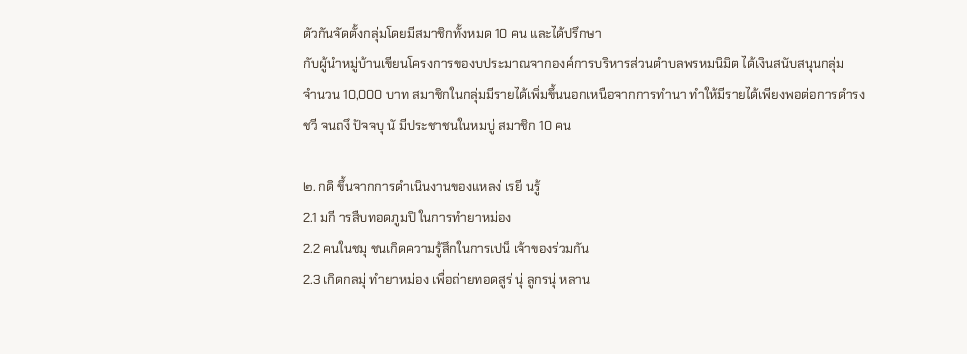ตัวกันจัดตั้งกลุ่มโดยมีสมาชิกทั้งหมด 10 คน และได้ปรึกษา
กับผู้นำหมู่บ้านเขียนโครงการของบประมาณจากองค์การบริหารส่วนตำบลพรหมนิมิต ได้เงินสนับสนุนกลุ่ม
จำนวน 10,000 บาท สมาชิกในกลุ่มมีรายได้เพิ่มขึ้นนอกเหนือจากการทำนา ทำให้มีรายได้เพียงพอต่อการดำรง
ชวี จนถงึ ปัจจบุ นั มีประชาชนในหมบู่ สมาชิก 10 คน

๒. กดิ ขึ้นจากการดำเนินงานของแหลง่ เรยี นรู้
2.1 มกี ารสืบทอดภูมปิ ในการทำยาหม่อง
2.2 คนในชมุ ชนเกิดความรู้สึกในการเปน็ เจ้าของร่วมกัน
2.3 เกิดกลมุ่ ทำยาหม่อง เพื่อถ่ายทอดสูร่ นุ่ ลูกรนุ่ หลาน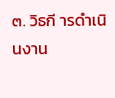๓. วิธกี ารดำเนินงาน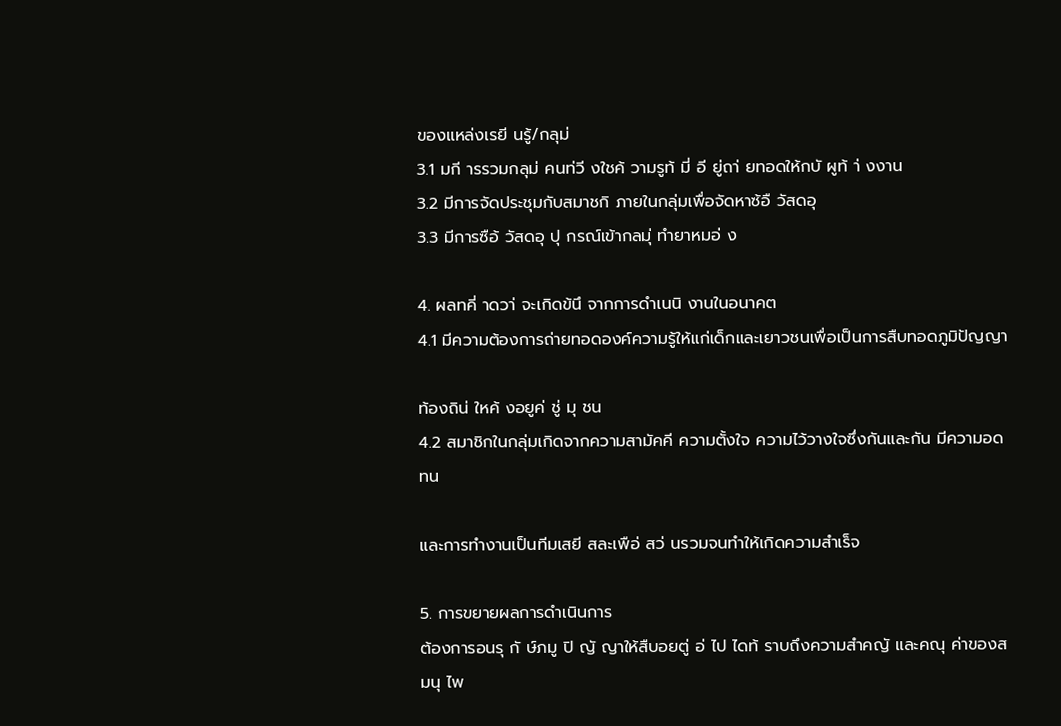ของแหล่งเรยี นรู้/กลุม่
3.1 มกี ารรวมกลุม่ คนท่วี งใชค้ วามรูท้ มี่ อี ยู่ถา่ ยทอดให้กบั ผูท้ า่ งงาน
3.2 มีการจัดประชุมกับสมาชกิ ภายในกลุ่มเพื่อจัดหาซ้อื วัสดอุ
3.3 มีการซือ้ วัสดอุ ปุ กรณ์เข้ากลมุ่ ทำยาหมอ่ ง

4. ผลทคี่ าดวา่ จะเกิดข้นึ จากการดำเนนิ งานในอนาคต
4.1 มีความต้องการถ่ายทอดองค์ความรู้ให้แก่เด็กและเยาวชนเพื่อเป็นการสืบทอดภูมิปัญญา

ท้องถิน่ ใหค้ งอยูค่ ชู่ มุ ชน
4.2 สมาชิกในกลุ่มเกิดจากความสามัคคี ความตั้งใจ ความไว้วางใจซึ่งกันและกัน มีความอดทน

และการทำงานเป็นทีมเสยี สละเพือ่ สว่ นรวมจนทำให้เกิดความสำเร็จ

5. การขยายผลการดำเนินการ
ต้องการอนรุ กั ษ์ภมู ปิ ญั ญาให้สืบอยตู่ อ่ ไป ไดท้ ราบถึงความสำคญั และคณุ ค่าของสมนุ ไพ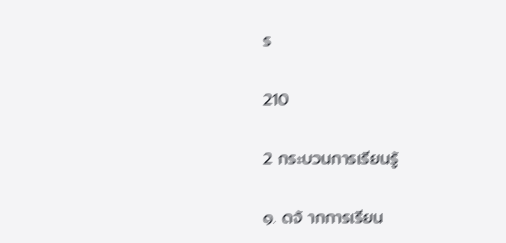ร

210

2 กระบวนการเรียนรู้

๑. ดจ้ ากการเรียน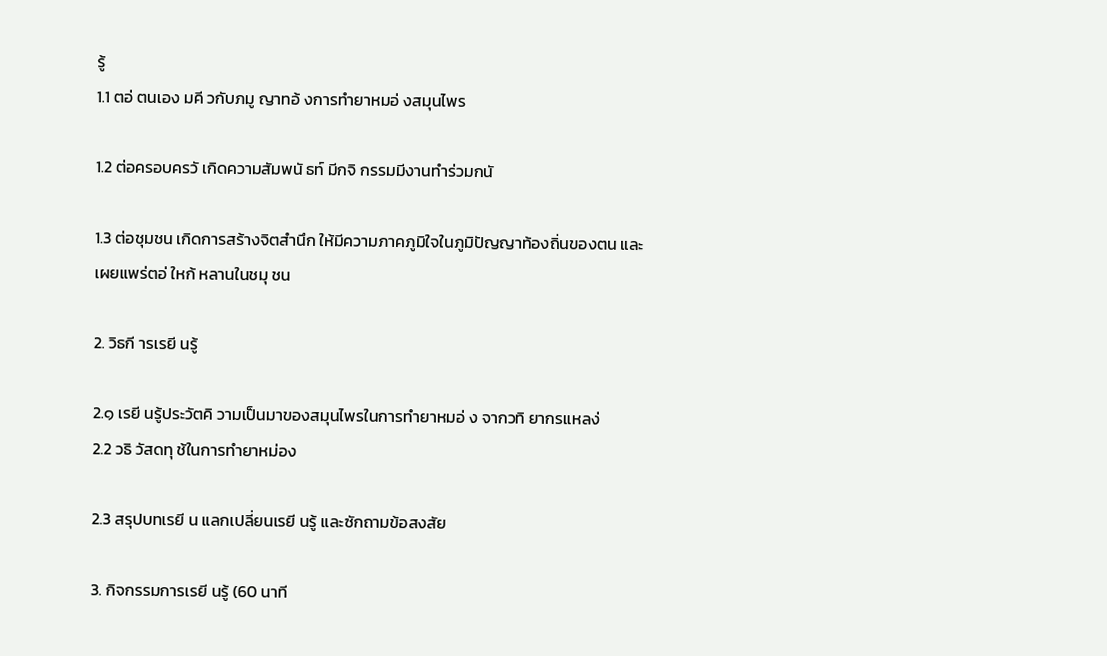รู้
1.1 ตอ่ ตนเอง มคี วกับภมู ญาทอ้ งการทำยาหมอ่ งสมุนไพร

1.2 ต่อครอบครวั เกิดความสัมพนั ธท์ มีกจิ กรรมมีงานทำร่วมกนั

1.3 ต่อชุมชน เกิดการสร้างจิตสำนึก ให้มีความภาคภูมิใจในภูมิปัญญาท้องถิ่นของตน และ
เผยแพร่ตอ่ ใหก้ หลานในชมุ ชน

2. วิธกี ารเรยี นรู้

2.๑ เรยี นรู้ประวัตคิ วามเป็นมาของสมุนไพรในการทำยาหมอ่ ง จากวทิ ยากรแหลง่
2.2 วธิ วัสดทุ ช้ในการทำยาหม่อง

2.3 สรุปบทเรยี น แลกเปลี่ยนเรยี นรู้ และซักถามข้อสงสัย

3. กิจกรรมการเรยี นรู้ (60 นาที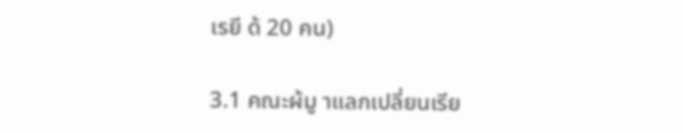เรยี ด้ 20 คน)

3.1 คณะผ้มู าแลกเปลี่ยนเรีย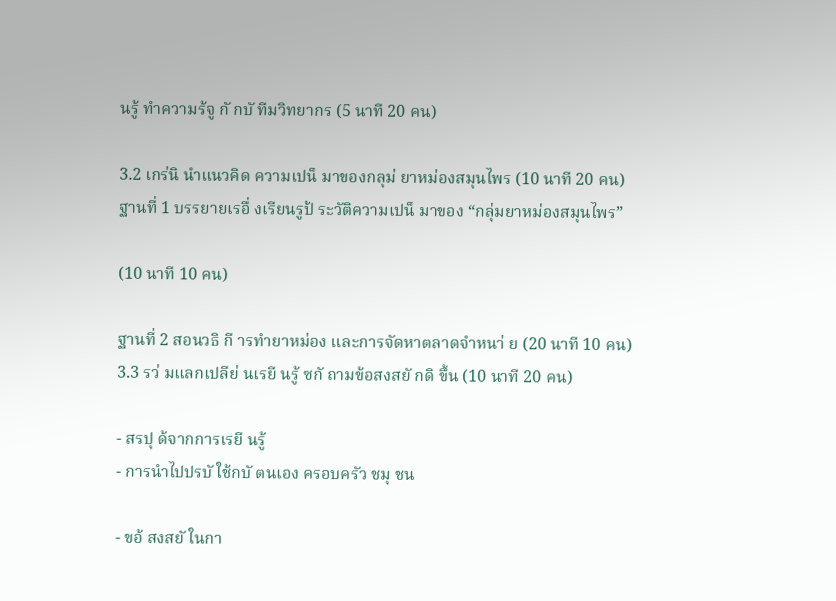นรู้ ทำความร้จู กั กบั ทีมวิทยากร (5 นาที 20 คน)

3.2 เกร่นิ นำแนวคิด ความเปน็ มาของกลุม่ ยาหม่องสมุนไพร (10 นาที 20 คน)
ฐานที่ 1 บรรยายเรอื่ งเรียนรูป้ ระวัติความเปน็ มาของ “กลุ่มยาหม่องสมุนไพร”

(10 นาที 10 คน)

ฐานที่ 2 สอนวธิ กี ารทำยาหม่อง และการจัดหาตลาดจำหนา่ ย (20 นาที 10 คน)
3.3 รว่ มแลกเปลีย่ นเรยี นรู้ ซกั ถามข้อสงสยั กดิ ขึ้น (10 นาที 20 คน)

- สรปุ ด้จากการเรยี นรู้
- การนำไปปรบั ใช้กบั ตนเอง ครอบครัว ชมุ ชน

- ขอ้ สงสยั ในกา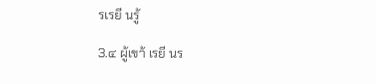รเรยี นรู้

3.๔ ผู้เขา้ เรยี นร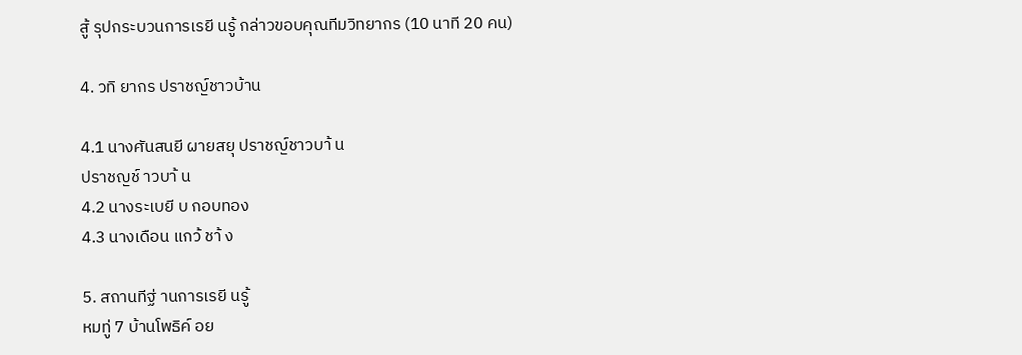สู้ รุปกระบวนการเรยี นรู้ กล่าวขอบคุณทีมวิทยากร (10 นาที 20 คน)

4. วทิ ยากร ปราชญ์ชาวบ้าน

4.1 นางศันสนยี ผายสยุ ปราชญ์ชาวบา้ น
ปราชญช์ าวบา้ น
4.2 นางระเบยี บ กอบทอง
4.3 นางเดือน แกว้ ชา้ ง

5. สถานทีฐ่ านการเรยี นรู้
หมทู่ 7 บ้านโพธิค์ อย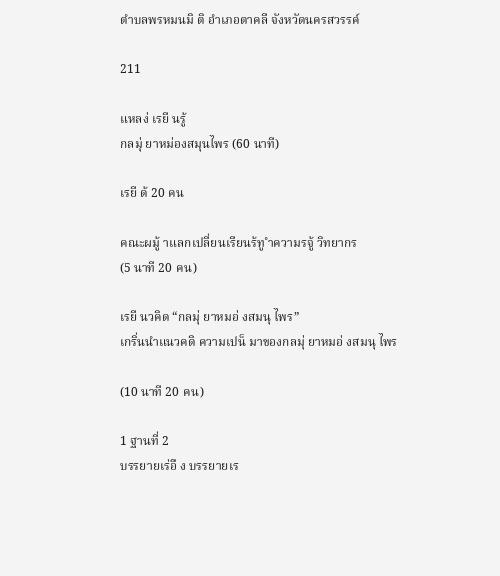ตำบลพรหมนมิ ติ อำเภอตาคลี จังหวัดนครสวรรค์

211

แหลง่ เรยี นรู้
กลมุ่ ยาหม่องสมุนไพร (60 นาที)

เรยี ด้ 20 คน

คณะผมู้ าแลกเปลี่ยนเรียนร้ทู ำความรจู้ วิทยากร
(5 นาที 20 คน)

เรยี นวคิด “กลมุ่ ยาหมอ่ งสมนุ ไพร”
เกริ่นนำแนวคดิ ความเปน็ มาของกลมุ่ ยาหมอ่ งสมนุ ไพร

(10 นาที 20 คน)

1 ฐานที่ 2
บรรยายเร่อื ง บรรยายเร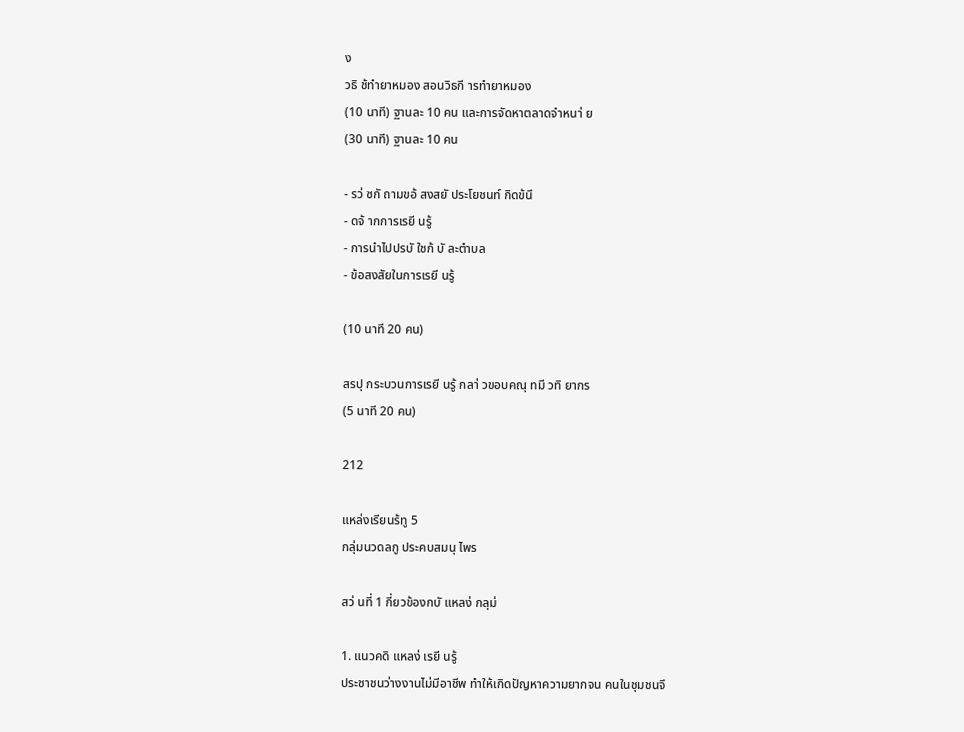ง
วธิ ช้ทำยาหมอง สอนวิธกี ารทำยาหมอง
(10 นาที) ฐานละ 10 คน และการจัดหาตลาดจำหนา่ ย
(30 นาที) ฐานละ 10 คน

- รว่ ซกั ถามขอ้ สงสยั ประโยชนท์ กิดข้นึ
- ดจ้ ากการเรยี นรู้
- การนำไปปรบั ใชก้ บั ละตำบล
- ข้อสงสัยในการเรยี นรู้

(10 นาที 20 คน)

สรปุ กระบวนการเรยี นรู้ กลา่ วขอบคณุ ทมี วทิ ยากร
(5 นาที 20 คน)

212

แหล่งเรียนร้ทู 5
กลุ่มนวดลกู ประคบสมนุ ไพร

สว่ นที่ 1 กี่ยวข้องกบั แหลง่ กลุม่

1. แนวคดิ แหลง่ เรยี นรู้
ประชาชนว่างงานไม่มีอาชีพ ทำให้เกิดปัญหาความยากจน คนในชุมชนจึ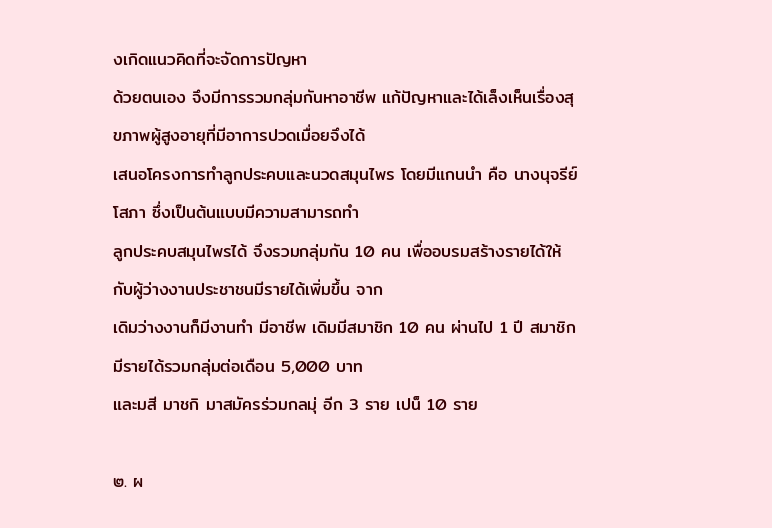งเกิดแนวคิดที่จะจัดการปัญหา
ด้วยตนเอง จึงมีการรวมกลุ่มกันหาอาชีพ แก้ปัญหาและได้เล็งเห็นเรื่องสุขภาพผู้สูงอายุที่มีอาการปวดเมื่อยจึงได้
เสนอโครงการทำลูกประคบและนวดสมุนไพร โดยมีแกนนำ คือ นางนุจรีย์ โสภา ซึ่งเป็นต้นแบบมีความสามารถทำ
ลูกประคบสมุนไพรได้ จึงรวมกลุ่มกัน 10 คน เพื่ออบรมสร้างรายได้ให้กับผู้ว่างงานประชาชนมีรายได้เพิ่มขึ้น จาก
เดิมว่างงานก็มีงานทำ มีอาชีพ เดิมมีสมาชิก 10 คน ผ่านไป 1 ปี สมาชิกมีรายได้รวมกลุ่มต่อเดือน 5,000 บาท
และมสี มาชกิ มาสมัครร่วมกลมุ่ อีก 3 ราย เปน็ 10 ราย

๒. ผ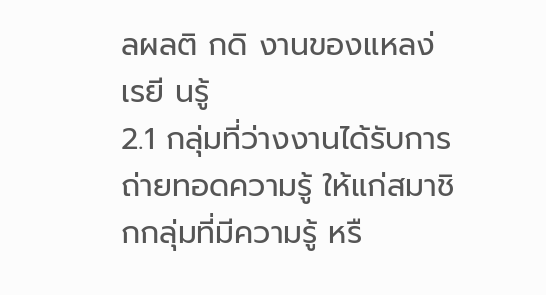ลผลติ กดิ งานของแหลง่ เรยี นรู้
2.1 กลุ่มที่ว่างงานได้รับการถ่ายทอดความรู้ ให้แก่สมาชิกกลุ่มที่มีความรู้ หรื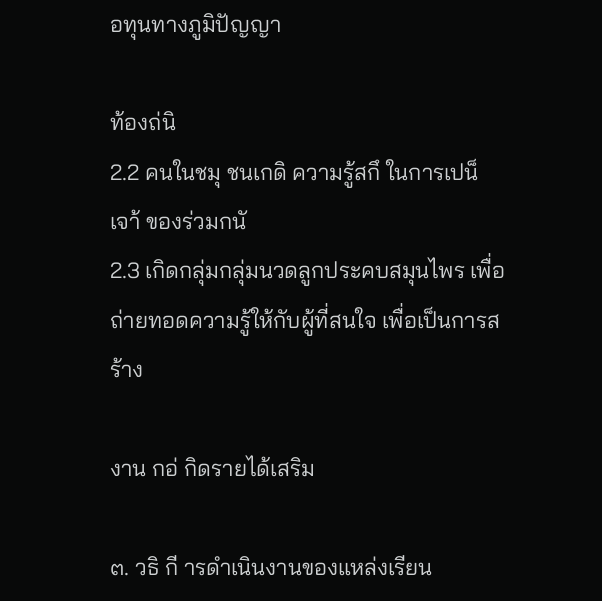อทุนทางภูมิปัญญา

ท้องถ่นิ
2.2 คนในชมุ ชนเกดิ ความรู้สกึ ในการเปน็ เจา้ ของร่วมกนั
2.3 เกิดกลุ่มกลุ่มนวดลูกประคบสมุนไพร เพื่อถ่ายทอดความรู้ให้กับผู้ที่สนใจ เพื่อเป็นการสร้าง

งาน กอ่ กิดรายได้เสริม

๓. วธิ กี ารดำเนินงานของแหล่งเรียน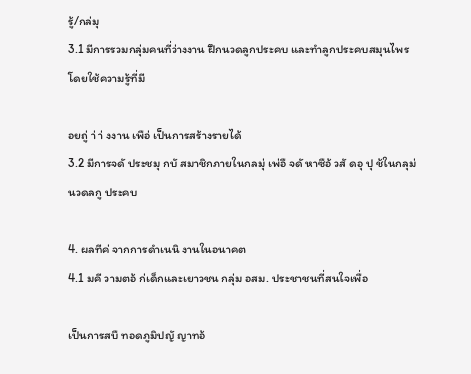รู้/กล่มุ
3.1 มีการรวมกลุ่มคนที่ว่างงาน ฝึกนวดลูกประคบ และทำลูกประคบสมุนไพร โดยใช้ความรู้ที่มี

อยถู่ า่ า่ งงาน เพือ่ เป็นการสร้างรายได้
3.2 มีการจดั ประชมุ กบั สมาชิกภายในกลมุ่ เพ่อื จดั หาซือ้ วสั ดอุ ปุ ช้ในกลุม่ นวดลกู ประคบ

4. ผลทีค่ จากการดำเนนิ งานในอนาคต
4.1 มคี วามตอ้ ก่เด็กและเยาวชน กลุ่ม อสม. ประชาชนที่สนใจเพื่อ

เป็นการสบื ทอดภูมิปญั ญาทอ้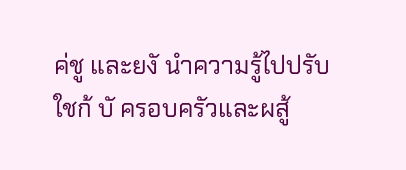ค่ชู และยงั นำความรู้ไปปรับใชก้ บั ครอบครัวและผสู้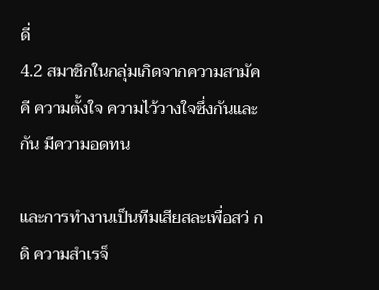ดี่
4.2 สมาชิกในกลุ่มเกิดจากความสามัคคี ความตั้งใจ ความไว้วางใจซึ่งกันและกัน มีความอดทน

และการทำงานเป็นทีมเสียสละเพื่อสว่ กดิ ความสำเรจ็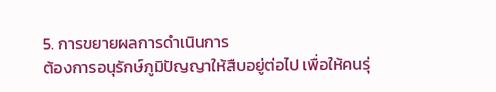5. การขยายผลการดำเนินการ
ต้องการอนุรักษ์ภูมิปัญญาให้สืบอยู่ต่อไป เพื่อให้คนรุ่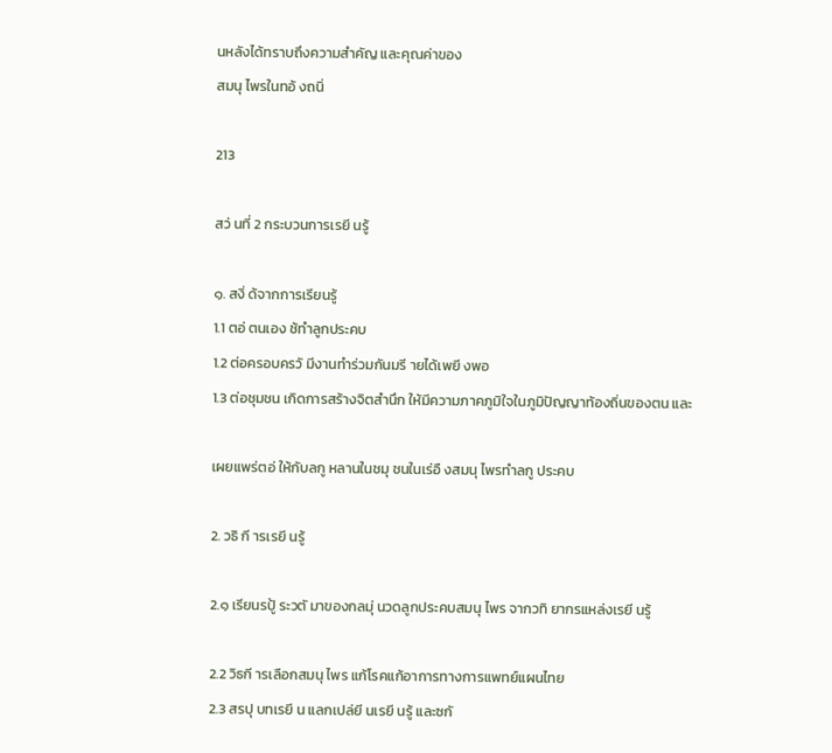นหลังได้ทราบถึงความสำคัญ และคุณค่าของ
สมนุ ไพรในทอ้ งถนิ่

213

สว่ นที่ 2 กระบวนการเรยี นรู้

๑. สงิ่ ด้จากการเรียนรู้
1.1 ตอ่ ตนเอง ช้ทำลูกประคบ
1.2 ต่อครอบครวั มีงานทำร่วมกันมรี ายได้เพยี งพอ
1.3 ต่อชุมชน เกิดการสร้างจิตสำนึก ให้มีความภาคภูมิใจในภูมิปัญญาท้องถิ่นของตน และ

เผยแพร่ตอ่ ให้กับลกู หลานในชมุ ชนในเร่อื งสมนุ ไพรทำลกู ประคบ

2. วธิ กี ารเรยี นรู้

2.๑ เรียนรปู้ ระวตั มาของกลมุ่ นวดลูกประคบสมนุ ไพร จากวทิ ยากรแหล่งเรยี นรู้

2.2 วิธกี ารเลือกสมนุ ไพร แก้โรคแก้อาการทางการแพทย์แผนไทย
2.3 สรปุ บทเรยี น แลกเปล่ยี นเรยี นรู้ และซกั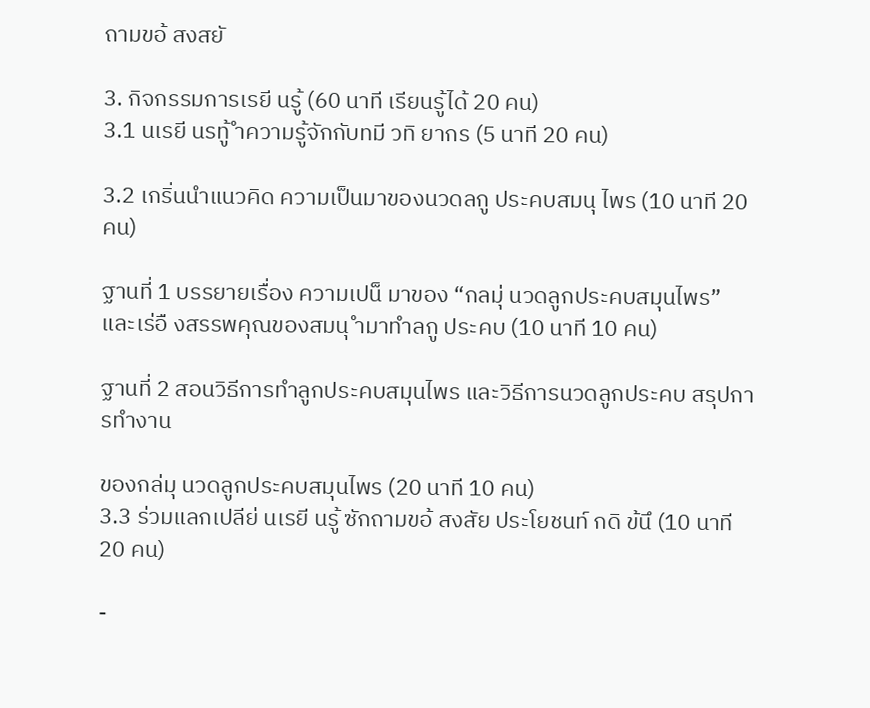ถามขอ้ สงสยั

3. กิจกรรมการเรยี นรู้ (60 นาที เรียนรู้ได้ 20 คน)
3.1 นเรยี นรทู้ ำความรู้จักกับทมี วทิ ยากร (5 นาที 20 คน)

3.2 เกริ่นนำแนวคิด ความเป็นมาของนวดลกู ประคบสมนุ ไพร (10 นาที 20 คน)

ฐานที่ 1 บรรยายเรื่อง ความเปน็ มาของ “กลมุ่ นวดลูกประคบสมุนไพร”
และเร่อื งสรรพคุณของสมนุ ำมาทำลกู ประคบ (10 นาที 10 คน)

ฐานที่ 2 สอนวิธีการทำลูกประคบสมุนไพร และวิธีการนวดลูกประคบ สรุปการทำงาน

ของกล่มุ นวดลูกประคบสมุนไพร (20 นาที 10 คน)
3.3 ร่วมแลกเปลีย่ นเรยี นรู้ ซักถามขอ้ สงสัย ประโยชนท์ กดิ ข้นึ (10 นาที 20 คน)

-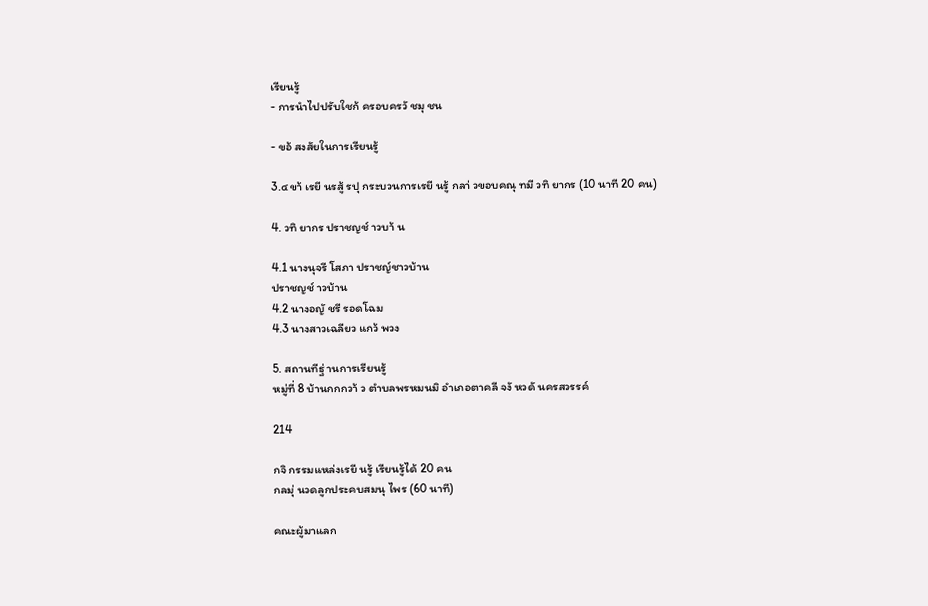เรียนรู้
- การนำไปปรับใชก้ ครอบครวั ชมุ ชน

- ขอ้ สงสัยในการเรียนรู้

3.๔ ขา้ เรยี นรสู้ รปุ กระบวนการเรยี นรู้ กลา่ วขอบคณุ ทมี วทิ ยากร (10 นาที 20 คน)

4. วทิ ยากร ปราชญช์ าวบา้ น

4.1 นางนุจรี โสภา ปราชญ์ชาวบ้าน
ปราชญช์ าวบ้าน
4.2 นางอญั ชรี รอดโฉม
4.3 นางสาวเฉลียว แกว้ พวง

5. สถานทีฐ่ านการเรียนรู้
หมู่ที่ 8 บ้านกกกวา้ ว ตำบลพรหมนมิ อำเภอตาคลี จงั หวดั นครสวรรค์

214

กจิ กรรมแหล่งเรยี นรู้ เรียนรู้ได้ 20 คน
กลมุ่ นวดลูกประคบสมนุ ไพร (60 นาที)

คณะผู้มาแลก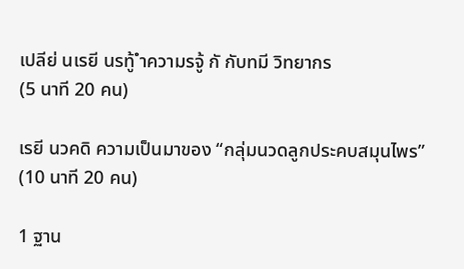เปลีย่ นเรยี นรทู้ ำความรจู้ กั กับทมี วิทยากร
(5 นาที 20 คน)

เรยี นวคดิ ความเป็นมาของ “กลุ่มนวดลูกประคบสมุนไพร”
(10 นาที 20 คน)

1 ฐาน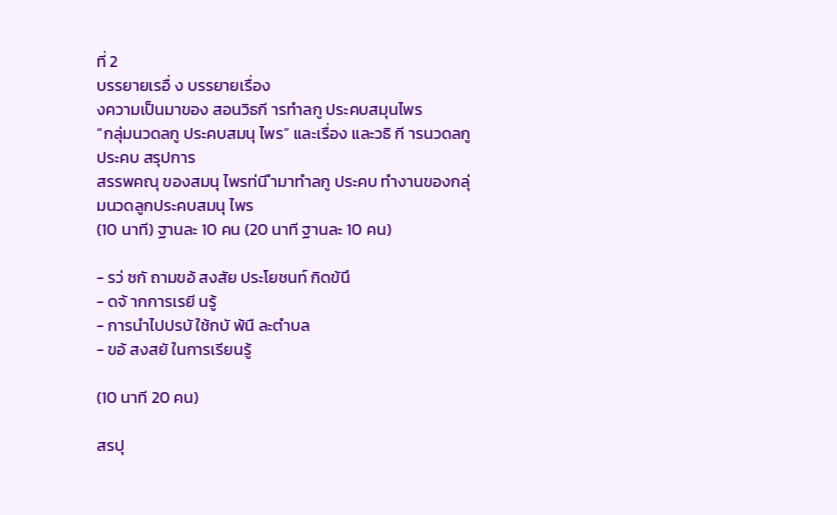ที่ 2
บรรยายเรอื่ ง บรรยายเรื่อง
งความเป็นมาของ สอนวิธกี ารทำลกู ประคบสมุนไพร
“กลุ่มนวดลกู ประคบสมนุ ไพร” และเรื่อง และวธิ กี ารนวดลกู ประคบ สรุปการ
สรรพคณุ ของสมนุ ไพรท่นี ำมาทำลกู ประคบ ทำงานของกลุ่มนวดลูกประคบสมนุ ไพร
(10 นาที) ฐานละ 10 คน (20 นาที ฐานละ 10 คน)

- รว่ ซกั ถามขอ้ สงสัย ประโยชนท์ กิดข้นึ
- ดจ้ ากการเรยี นรู้
- การนำไปปรบั ใช้กบั พ้นื ละตำบล
- ขอ้ สงสยั ในการเรียนรู้

(10 นาที 20 คน)

สรปุ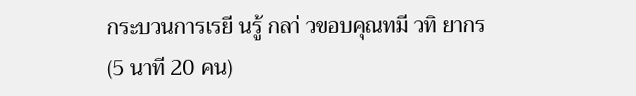กระบวนการเรยี นรู้ กลา่ วขอบคุณทมี วทิ ยากร
(5 นาที 20 คน)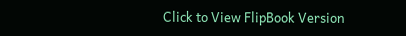Click to View FlipBook Version